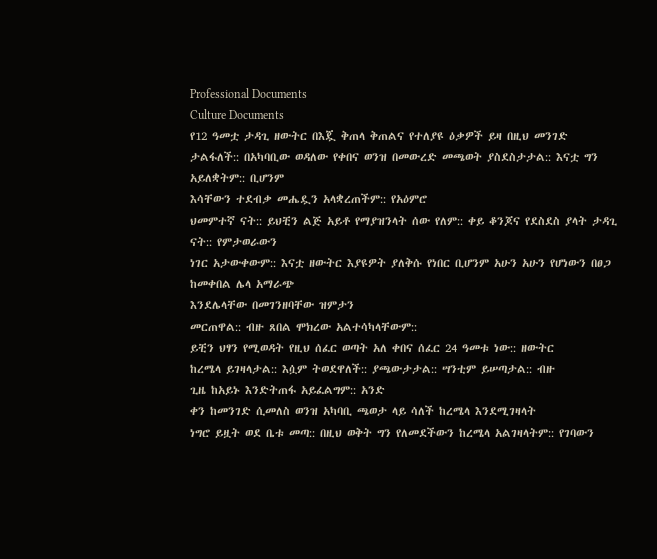Professional Documents
Culture Documents
የ12 ዓመቷ ታዳጊ ዘውትር በእጇ ቅጠላ ቅጠልና የተለያዩ ዕቃዎች ይዛ በዚህ መንገድ
ታልፋለች:: በአካባቢው ወዳለው የቀበና ወንዝ በመውረድ መጫወት ያስደስታታል:: እናቷ ግን አይለቋትም:: ቢሆንም
እሳቸውን ተደብቃ መሔዷን አላቋረጠችም:: የአዕምሮ
ህመምተኛ ናት:: ይህቺን ልጅ አይቶ የማያዝንላት ሰው የለም:: ቀይ ቆንጆና የደስደስ ያላት ታዳጊ ናት:: የምታወራውን
ነገር አታውቀውም:: እናቷ ዘውትር እያዩዎት ያለቅሱ የነበር ቢሆንም አሁን አሁን የሆነውን በፀጋ ከመቀበል ሌላ አማራጭ
እንደሌላቸው በመገንዘባቸው ዝምታን
መርጠዋል:: ብዙ ጸበል ሞክረው አልተሳካላቸውም::
ይቺን ህፃን የሚወዳት የዚህ ሰፈር ወጣት አለ ቀበና ሰፈር 24 ዓመቱ ነው:: ዘውትር
ከረሜላ ይገዛላታል:: እሷም ትወደዋለች:: ያጫውታታል:: ሣንቲም ይሠጣታል:: ብዙ
ጊዜ ከአይኑ እንድትጠፋ አይፈልግም:: አንድ
ቀን ከመንገድ ሲመለስ ወንዝ አካባቢ ጫወታ ላይ ሳለች ከረሜላ እንደሚገዛላት
ነግሮ ይዟት ወደ ቤቱ መጣ:: በዚህ ወቅት ግን የለመደችውን ከረሜላ አልገዛላትም:: የገባውን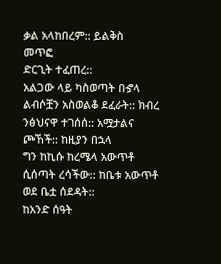ቃል አላከበረም:: ይልቅስ
መጥፎ
ድርጊት ተፈጠረ::
አልጋው ላይ ካስወጣት በኇላ ልብሶቿን አስወልቆ ደፈራት:: ክብረ ንፅህናዋ ተገሰሰ:: አሟታልና ጮኸች:: ከዚያን በኋላ
ግን ከኪሱ ከረሜላ አውጥቶ ሲሰጣት ረሳችው:: ከቤቱ አውጥቶ ወደ ቤቷ ሰደዳት::
ከአንድ ሰዓት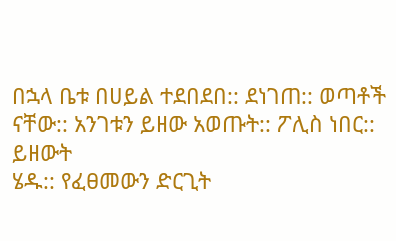በኋላ ቤቱ በሀይል ተደበደበ:: ደነገጠ:: ወጣቶች ናቸው:: አንገቱን ይዘው አወጡት:: ፖሊስ ነበር:: ይዘውት
ሄዱ:: የፈፀመውን ድርጊት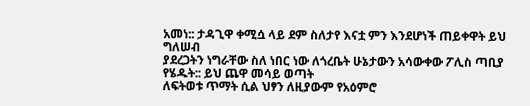አመነ:: ታዳጊዋ ቀሚሷ ላይ ደም ስለታየ እናቷ ምን እንደሆነች ጠይቀዋት ይህ ግለሠብ
ያደረጋትን ነግራቸው ስለ ነበር ነው ለጎረቤት ሁኔታውን አሳውቀው ፖሊስ ጣቢያ የሄዱት:: ይህ ጨዋ መሳይ ወጣት
ለፍትወቱ ጥማት ሲል ህፃን ለዚያውም የአዕምሮ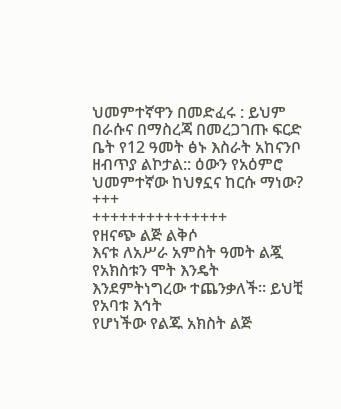ህመምተኛዋን በመድፈሩ : ይህም በራሱና በማስረጃ በመረጋገጡ ፍርድ
ቤት የ12 ዓመት ፅኑ እስራት አከናንቦ ዘብጥያ ልኮታል:: ዕውን የአዕምሮ ህመምተኛው ከህፃኗና ከርሱ ማነው?
+++
+++++++++++++++
የዘናጭ ልጅ ልቅሶ
እናቱ ለአሥራ አምስት ዓመት ልጇ የአክስቱን ሞት እንዴት እንደምትነግረው ተጨንቃለች፡፡ ይህቺ የአባቱ እኅት
የሆነችው የልጁ አክስት ልጅ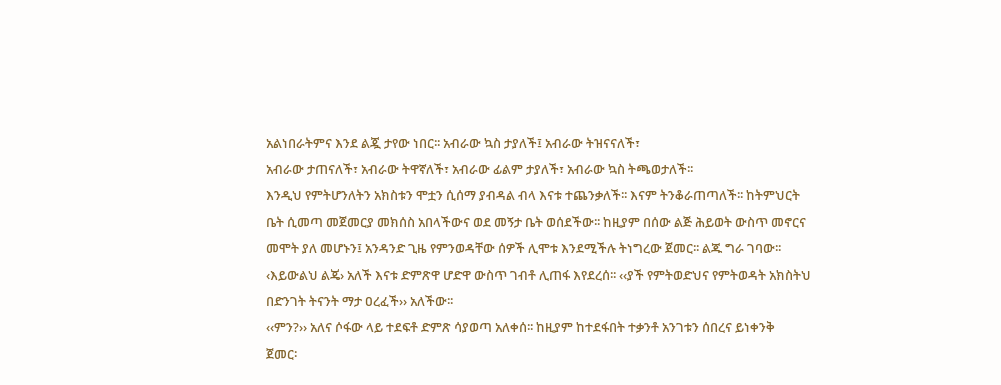አልነበራትምና እንደ ልጇ ታየው ነበር፡፡ አብራው ኳስ ታያለች፤ አብራው ትዝናናለች፣
አብራው ታጠናለች፣ አብራው ትዋኛለች፣ አብራው ፊልም ታያለች፣ አብራው ኳስ ትጫወታለች፡፡
እንዲህ የምትሆንለትን አክስቱን ሞቷን ሲሰማ ያብዳል ብላ እናቱ ተጨንቃለች፡፡ እናም ትንቆራጠጣለች፡፡ ከትምህርት
ቤት ሲመጣ መጀመርያ መክሰስ አበላችውና ወደ መኝታ ቤት ወሰደችው፡፡ ከዚያም በሰው ልጅ ሕይወት ውስጥ መኖርና
መሞት ያለ መሆኑን፤ አንዳንድ ጊዜ የምንወዳቸው ሰዎች ሊሞቱ እንደሚችሉ ትነግረው ጀመር፡፡ ልጁ ግራ ገባው፡፡
‹እይውልህ ልጄ› አለች እናቱ ድምጽዋ ሆድዋ ውስጥ ገብቶ ሊጠፋ እየደረሰ፡፡ ‹‹ያች የምትወድህና የምትወዳት አክስትህ
በድንገት ትናንት ማታ ዐረፈች›› አለችው፡፡
‹‹ምን?›› አለና ሶፋው ላይ ተደፍቶ ድምጽ ሳያወጣ አለቀሰ፡፡ ከዚያም ከተደፋበት ተቃንቶ አንገቱን ሰበረና ይነቀንቅ
ጀመር፡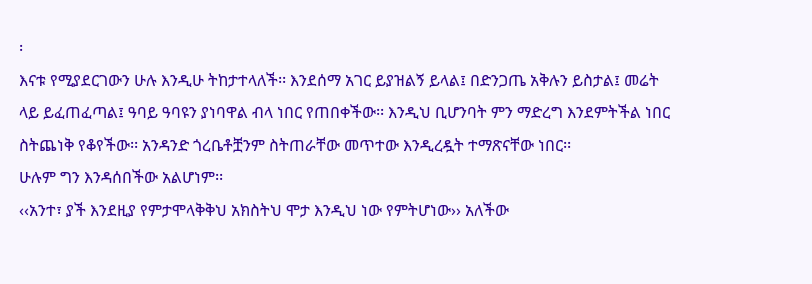፡
እናቱ የሚያደርገውን ሁሉ እንዲሁ ትከታተላለች፡፡ እንደሰማ አገር ይያዝልኝ ይላል፤ በድንጋጤ አቅሉን ይስታል፤ መሬት
ላይ ይፈጠፈጣል፤ ዓባይ ዓባዩን ያነባዋል ብላ ነበር የጠበቀችው፡፡ እንዲህ ቢሆንባት ምን ማድረግ እንደምትችል ነበር
ስትጨነቅ የቆየችው፡፡ አንዳንድ ጎረቤቶቿንም ስትጠራቸው መጥተው እንዲረዷት ተማጽናቸው ነበር፡፡
ሁሉም ግን እንዳሰበችው አልሆነም፡፡
‹‹አንተ፣ ያች እንደዚያ የምታሞላቅቅህ አክስትህ ሞታ እንዲህ ነው የምትሆነው›› አለችው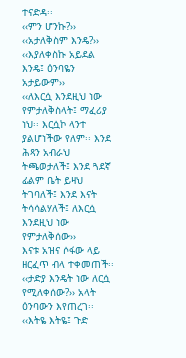ተናድዳ፡፡
‹‹ምን ሆንኩ?››
‹‹አታለቅስም እንዴ?››
‹‹እያለቀስኩ አይደል እንዴ፤ ዕንባዬን አታይውም››
‹‹ለእርሷ እንደዚህ ነው የምታለቅስላት፤ ማፈሪያ ነህ፡፡ እርሷኮ ላንተ ያልሆነችው የለም፡፡ እንደ ሕጻን አብራህ
ትጫወታለች፤ እንደ ጓደኛ ፊልም ቤት ይዛህ ትገባለች፤ እንደ እናት ትሳሳልሃለች፤ ለእርሷ እንደዚህ ነው የምታለቅሰው››
እናቱ አዝና ሶፋው ላይ ዘርፈጥ ብላ ተቀመጠች፡፡
‹‹ታድያ እንዴት ነው ለርሷ የሚለቀሰው?›› አላት ዕንባውን እየጠረገ፡፡
‹‹እትዬ እትዬ፤ ጉድ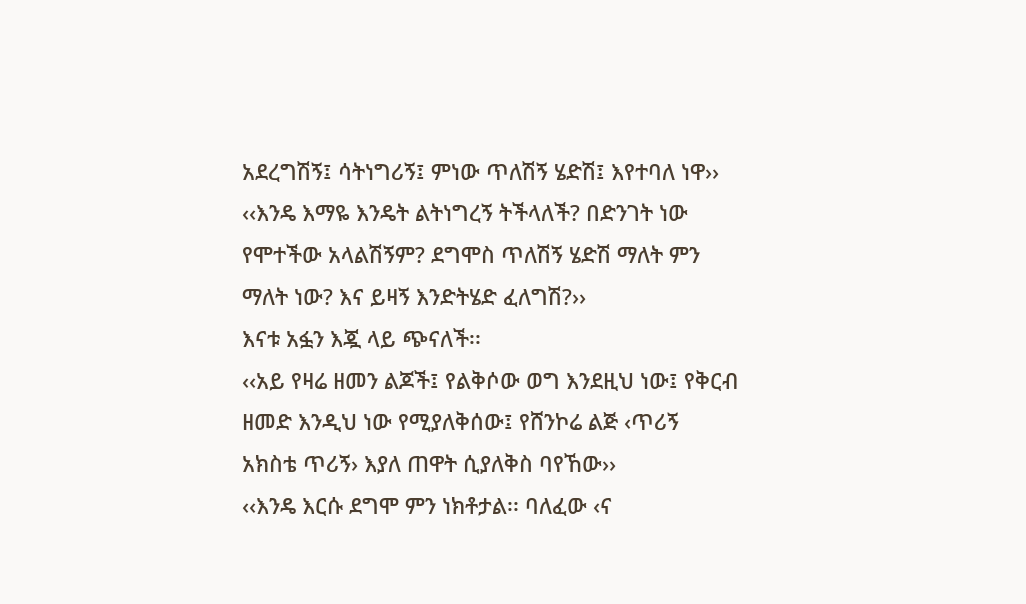አደረግሽኝ፤ ሳትነግሪኝ፤ ምነው ጥለሽኝ ሄድሽ፤ እየተባለ ነዋ››
‹‹እንዴ እማዬ እንዴት ልትነግረኝ ትችላለች? በድንገት ነው የሞተችው አላልሽኝም? ደግሞስ ጥለሽኝ ሄድሽ ማለት ምን
ማለት ነው? እና ይዛኝ እንድትሄድ ፈለግሽ?››
እናቱ አፏን እጇ ላይ ጭናለች፡፡
‹‹አይ የዛሬ ዘመን ልጆች፤ የልቅሶው ወግ እንደዚህ ነው፤ የቅርብ ዘመድ እንዲህ ነው የሚያለቅሰው፤ የሸንኮሬ ልጅ ‹ጥሪኝ
አክስቴ ጥሪኝ› እያለ ጠዋት ሲያለቅስ ባየኸው››
‹‹እንዴ እርሱ ደግሞ ምን ነክቶታል፡፡ ባለፈው ‹ና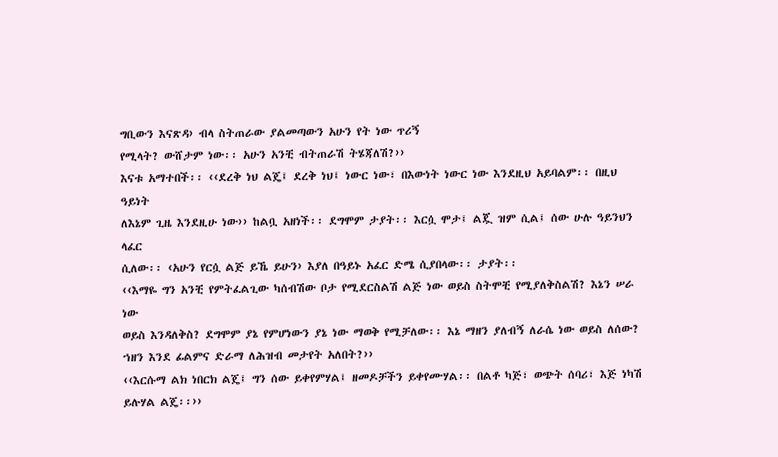ግቢውን እናጽዳ› ብላ ስትጠራው ያልመጣውን አሁን የት ነው ጥሪኝ
የሚላት? ውሸታም ነው፡፡ አሁን አንቺ ብትጠራሽ ትሄጃለሽ?››
እናቱ አማተበች፡፡ ‹‹ደረቅ ነህ ልጄ፤ ደረቅ ነህ፤ ነውር ነው፣ በእውነት ነውር ነው እንደዚህ አይባልም፡፡ በዚህ ዓይነት
ለእኔም ጊዜ እንደዚሁ ነው›› ከልቧ አዘነች፡፡ ደግሞም ታያት፡፡ እርሷ ሞታ፤ ልጇ ዝም ሲል፤ ሰው ሁሉ ዓይንህን ላፈር
ሲለው፡፡ ‹አሁን የርሷ ልጅ ይኼ ይሁን› እያለ በዓይኑ አፈር ድሜ ሲያበላው፡፡ ታያት፡፡
‹‹እማዬ ግን አንቺ የምትፈልጊው ካሰብሽው ቦታ የሚደርስልሽ ልጅ ነው ወይስ ስትሞቺ የሚያለቅስልሽ? እኔን ሠራ ነው
ወይስ እንዳለቅስ? ደግሞም ያኔ የምሆነውን ያኔ ነው ማወቅ የሚቻለው፡፡ እኔ ማዘን ያለብኝ ለራሴ ነው ወይስ ለሰው?
ኀዘን እንደ ፊልምና ድራማ ለሕዝብ መታየት አለበት?››
‹‹እርሱማ ልክ ነበርክ ልጄ፤ ግን ሰው ይቀየምሃል፤ ዘመዶቻችን ይቀየሙሃል፡፡ በልቶ ካጅ፣ ወጭት ሰባሪ፣ እጅ ነካሽ
ይሉሃል ልጄ፡፡››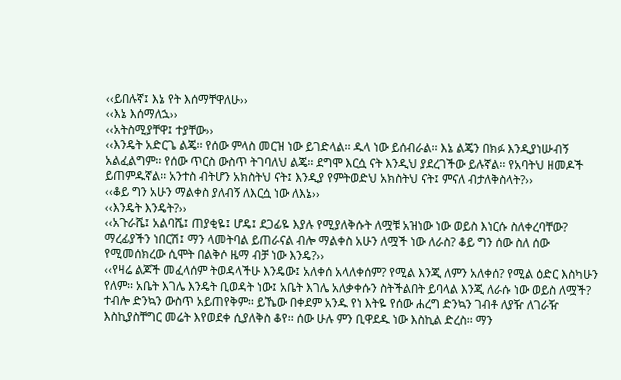‹‹ይበሉኛ፤ እኔ የት እሰማቸዋለሁ››
‹‹እኔ እሰማለኋ››
‹‹አትስሚያቸዋ፤ ተያቸው››
‹‹እንዴት አድርጌ ልጄ፡፡ የሰው ምላስ መርዝ ነው ይገድላል፡፡ ዱላ ነው ይሰብራል፡፡ እኔ ልጄን በክፉ እንዲያነሡብኝ
አልፈልግም፡፡ የሰው ጥርስ ውስጥ ትገባለህ ልጄ፡፡ ደግሞ እርሷ ናት እንዲህ ያደረገችው ይሉኛል፡፡ የአባትህ ዘመዶች
ይጠምዱኛል፡፡ አንተስ ብትሆን አክስትህ ናት፤ እንዲያ የምትወድህ አክስትህ ናት፤ ምናለ ብታለቅስላት?››
‹‹ቆይ ግን አሁን ማልቀስ ያለብኝ ለእርሷ ነው ለእኔ››
‹‹እንዴት እንዴት?››
‹‹አጉራሼ፤ አልባሼ፤ ጠያቂዬ፤ ሆዴ፤ ደጋፊዬ እያሉ የሚያለቅሱት ለሟቹ አዝነው ነው ወይስ እነርሱ ስለቀረባቸው?
ማረፊያችን ነበርሽ፤ ማን ላመትባል ይጠራናል ብሎ ማልቀስ አሁን ለሟች ነው ለራስ? ቆይ ግን ሰው ስለ ሰው
የሚመሰክረው ሲሞት በልቅሶ ዜማ ብቻ ነው እንዴ?››
‹‹የዛሬ ልጆች መፈላሰም ትወዳላችሁ እንዴው፤ አለቀሰ አላለቀሰም? የሚል እንጂ ለምን አለቀሰ? የሚል ዕድር እስካሁን
የለም፡፡ አቤት እገሌ እንዴት ቢወዳት ነው፤ አቤት እገሌ አለቃቀሱን ስትችልበት ይባላል እንጂ ለራሱ ነው ወይስ ለሟች?
ተብሎ ድንኳን ውስጥ አይጠየቅም፡፡ ይኼው በቀደም አንዱ የነ እትዬ የሰው ሐረግ ድንኳን ገብቶ ለያዥ ለገራዥ
እስኪያስቸግር መሬት እየወደቀ ሲያለቅስ ቆየ፡፡ ሰው ሁሉ ምን ቢዋደዱ ነው እስኪል ድረስ፡፡ ማን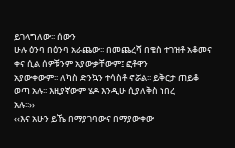ይገላግለው፡፡ ሰውን
ሁሉ ዕንባ በዕንባ አራጨው፡፡ በመጨረሻ በቄስ ተገዝቶ አቆመና ቀና ሲል ሰዎቹንም አያውቃቸውም፤ ፎቶዋን
አያውቀውም፡፡ ለካስ ድንኳን ተሳስቶ ኖሯል፡፡ ይቅርታ ጠይቆ ወጣ አሉ፡፡ እዚያኛውም ሄዶ እንዲሁ ሲያለቅስ ነበረ
አሉ፡፡››
‹‹እና አሁን ይኼ በማያገባውና በማያውቀው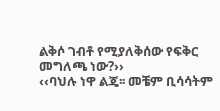ልቅሶ ገብቶ የሚያለቅሰው የፍቅር መግለጫ ነው?››
‹‹ባህሉ ነዋ ልጄ፡፡ መቼም ቢሳሳትም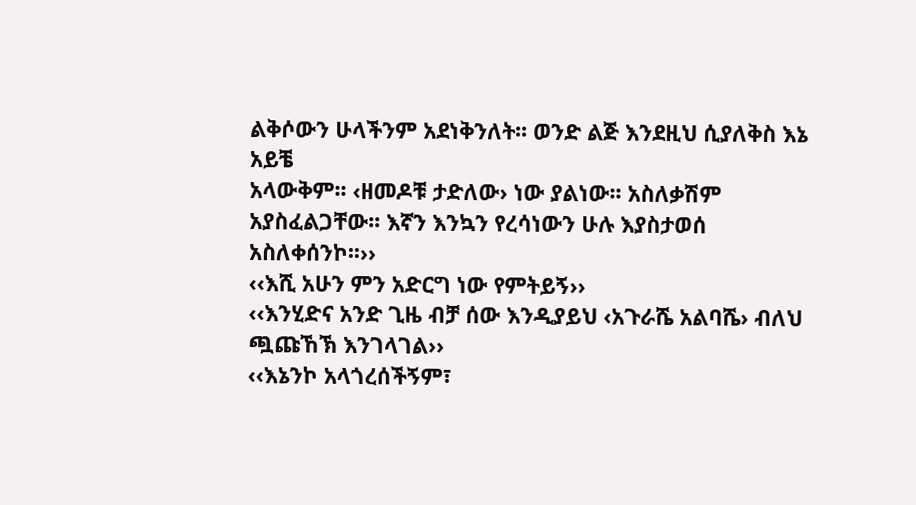ልቅሶውን ሁላችንም አደነቅንለት፡፡ ወንድ ልጅ እንደዚህ ሲያለቅስ እኔ አይቼ
አላውቅም፡፡ ‹ዘመዶቹ ታድለው› ነው ያልነው፡፡ አስለቃሽም አያስፈልጋቸው፡፡ እኛን እንኳን የረሳነውን ሁሉ እያስታወሰ
አስለቀሰንኮ፡፡››
‹‹እሺ አሁን ምን አድርግ ነው የምትይኝ››
‹‹እንሂድና አንድ ጊዜ ብቻ ሰው እንዲያይህ ‹አጉራሼ አልባሼ› ብለህ ጯጩኸኽ እንገላገል››
‹‹እኔንኮ አላጎረሰችኝም፣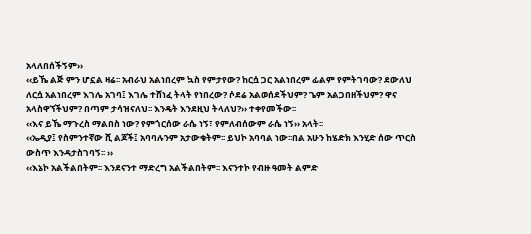አላለበሰችኝም››
‹‹ይኼ ልጅ ምን ሆኗል ዛሬ፡፡ አብራህ አልነበረም ኳስ የምታየው? ከርሷ ጋር አልነበረም ፊልም የምትገባው? ደውለህ
ለርሷ አልነበረም እገሌ አገባ፤ እገሌ ተሸነፈ ትላት የነበረው? ሶደሬ አልወሰደችህም? ጌም አልጋበዘችህም? ዋና
አላስዋኘችህም? በጣም ታሳዝናለህ፡፡ እንዴት እንደዚህ ትላለህ?›› ተቀየመችው፡፡
‹‹እና ይኼ ማጉረስ ማልበስ ነው? የምጎርሰው ራሴ ነኝ፣ የምለብሰውም ራሴ ነኝ›› አላት፡፡
‹‹ኤዲያ፤ የስምንተኛው ሺ ልጆች፤ አባባሉንም አታውቁትም፡፡ ይህኮ አባባል ነው፡፡በል አሁን ከሄድክ እንሂድ ሰው ጥርስ
ውስጥ እንዳታስገባኝ፡፡ ››
‹‹እኔኮ አልችልበትም፡፡ እንደናንተ ማድረግ አልችልበትም፡፡ እናንተኮ የብዙ ዓመት ልምድ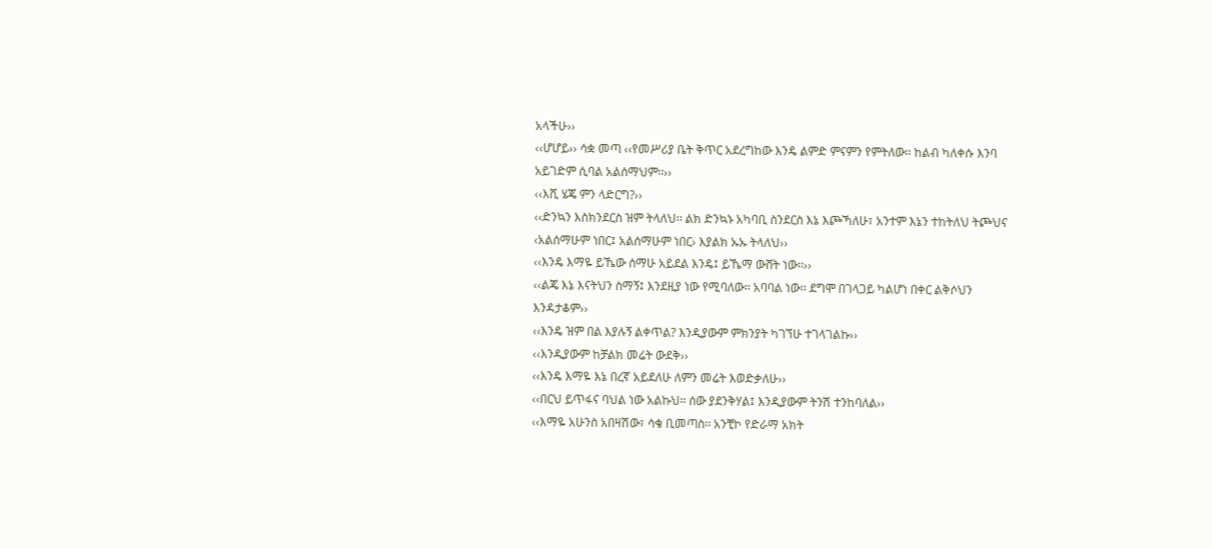አላችሁ››
‹‹ሆሆይ›› ሳቋ መጣ ‹‹የመሥሪያ ቤት ቅጥር አደረግከው እንዴ ልምድ ምናምን የምትለው፡፡ ከልብ ካለቀሱ እንባ
አይገድም ሲባል አልሰማህም፡፡››
‹‹እሺ ሄጄ ምን ላድርግ?››
‹‹ድንኳን እስክንደርስ ዝም ትላለህ፡፡ ልክ ድንኳኑ አካባቢ ስንደርስ እኔ እጮኻለሁ፣ አንተም እኔን ተከትለህ ትጮህና
‹አልሰማሁም ነበር፤ አልሰማሁም ነበር› እያልክ ኡኡ ትላለህ››
‹‹እንዴ እማዬ ይኼው ሰማሁ አይደል እንዴ፤ ይኼማ ውሸት ነው፡፡››
‹‹ልጄ እኔ እናትህን ስማኝ፤ እንደዚያ ነው የሚባለው፡፡ አባባል ነው፡፡ ደግሞ በገላጋይ ካልሆነ በቀር ልቅሶህን
እንዳታቆም››
‹‹እንዴ ዝም በል እያሉኝ ልቀጥል? እንዲያውም ምክንያት ካገኘሁ ተገላገልኩ››
‹‹እንዲያውም ከቻልክ መሬት ውደቅ››
‹‹እንዴ እማዬ እኔ በረኛ አይደለሁ ለምን መሬት እወድቃለሁ››
‹‹በርህ ይጥፋና ባህል ነው አልኩህ፡፡ ሰው ያደንቅሃል፤ እንዲያውም ትንሽ ተንከባለል››
‹‹እማዬ አሁንስ አበዛሽው፣ ሳቄ ቢመጣስ፡፡ አንቺኮ የድራማ አክት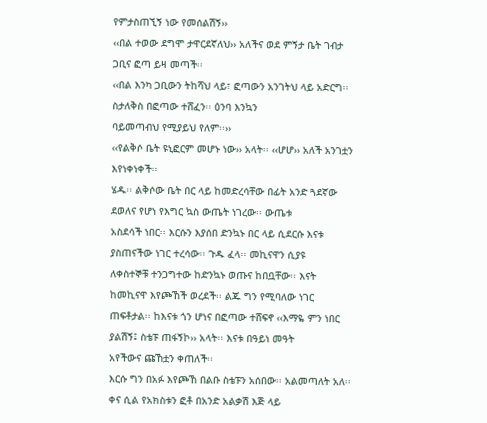የምታስጠኚኝ ነው የመሰልሽኝ››
‹‹በል ተወው ደግሞ ታዋርደኛለህ›› አለችና ወደ ምኝታ ቤት ገብታ ጋቢና ፎጣ ይዛ መጣች፡፡
‹‹በል እንካ ጋቢውን ትከሻህ ላይ፣ ፎጣውን አንገትህ ላይ አድርግ፡፡ ስታለቅስ በፎጣው ተሸፈን፡፡ ዕንባ እንኳን
ባይመጣብህ የሚያይህ የለም፡፡››
‹‹የልቅሶ ቤት ዩኒፎርም መሆኑ ነው›› አላት፡፡ ‹‹ሆሆ›› አለች አንገቷን እየነቀነቀች፡፡
ሄዱ፡፡ ልቅሶው ቤት በር ላይ ከመድረሳቸው በፊት አንድ ጓደኛው ደወለና የሆነ የእግር ኳስ ውጤት ነገረው፡፡ ውጤቱ
አስደሳች ነበር፡፡ እርሱን እያሰበ ድንኳኑ በር ላይ ሲደርሱ እናቱ ያስጠናችው ነገር ተረሳው፡፡ ጉዱ ፈላ፡፡ መኪናዋን ሲያዩ
ለቀስተኞቹ ተንጋግተው ከድንኳኑ ወጡና ከበቧቸው፡፡ እናት ከመኪናዋ እየጮኸች ወረደች፡፡ ልጁ ግን የሚባለው ነገር
ጠፍቶታል፡፡ ከእናቱ ጎን ሆነና በፎጣው ተሸፍኖ ‹‹እማዬ ምን ነበር ያልሽኝ፤ ስቴፑ ጠፋኝኮ›› አላት፡፡ እናቱ በዓይነ መዓት
አየችውና ጩኸቷን ቀጠለች፡፡
እርሱ ግን በአፉ እየጮኸ በልቡ ስቴፑን አሰበው፡፡ አልመጣለት አለ፡፡ ቀና ሲል የአክስቱን ፎቶ በአንድ አልቃሽ እጅ ላይ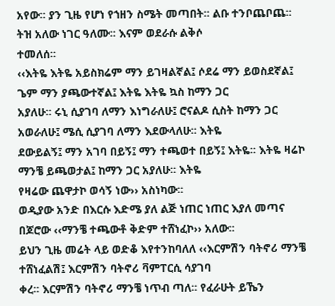አየው፡፡ ያን ጊዜ የሆነ የኀዘን ስሜት መጣበት፡፡ ልቡ ተንቦጨቦጨ፡፡ ትዝ አለው ነገር ዓለሙ፡፡ እናም ወደራሱ ልቅሶ
ተመለሰ፡፡
‹‹እትዬ እትዬ አይስክሬም ማን ይገዛልኛል፤ ሶደሬ ማን ይወስደኛል፤ ጌም ማን ያጫውተኛል፤ እትዬ እትዬ ኳስ ከማን ጋር
አያለሁ፡፡ ሩኒ ሲያገባ ለማን እነግራለሁ፤ ሮናልዶ ሲስት ከማን ጋር አወራለሁ፤ ሜሲ ሲያገባ ለማን እደውላለሁ፡፡ እትዬ
ደውይልኝ፤ ማን አገባ በይኝ፤ ማን ተጫወተ በይኝ፤ እትዬ፡፡ እትዬ ዛሬኮ ማንቼ ይጫወታል፤ ከማን ጋር አያለሁ፡፡ እትዬ
የዛሬው ጨዋታኮ ወሳኝ ነው›› አስነካው፡፡
ወዲያው አንድ በእርሱ እድሜ ያለ ልጅ ነጠር ነጠር እያለ መጣና በጆሮው ‹‹ማንቼ ተጫውቶ ቅድም ተሸነፈኮ›› አለው፡፡
ይህን ጊዜ መሬት ላይ ወድቆ እየተንከባለለ ‹‹እርምሽን ባትኖሪ ማንቼ ተሸነፈልሽ፤ እርምሽን ባትኖሪ ቫምፐርሲ ሳያገባ
ቀረ፡፡ እርምሽን ባትኖሪ ማንቼ ነጥብ ጣለ፡፡ የፈራሁት ይኼን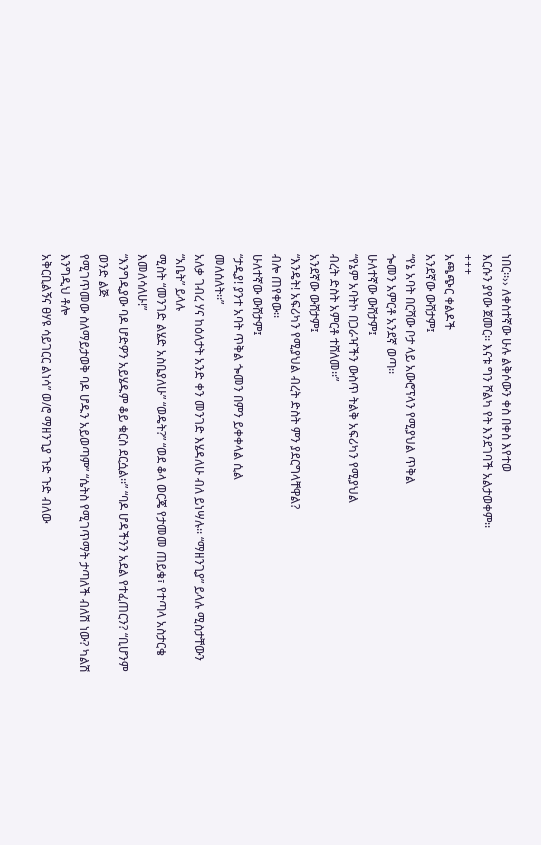ነበር፡፡›› ለቀስተኛው ሁሉ ልቅሶውን ቀስ በቀስ እየተወ
እርሱን ያየው ጀመር፡፡ እናቱ ግን ሾልካ የት እንደገባች አልታወቀም፡፡
+++
አጫጭር ቀልዶች
አንደኛው ውሸታም፤
“የኔ አባት በርሻው ቦታ ላይ አውሮፕላን የሚያህል ጥቅል
ጐመን አምርቶ አንደኛ ወጣ፡፡
ሁለተኛው ውሸታም፤
“የኔም አባትኮ በጋራዣችን ውስጥ ትልቅ አፍሪካን የሚያህል
ብረት ድስት አምርቶ ተሸለመ፡፡”
አንደኛው ውሸታም፤
“እንዴት! አፍሪካን የሚያህል ብረት ድስት ምን ያደርግላቸዋል?
ብሎ ጠየቀው፡፡
ሁለተኛው ውሸታም፤
“ታዲያ! ያንተ አባት ጥቅል ጐመን በምን ይቀቀላል ሲል
መለሰለት፡፡”
አለቃ ገብረ ሃና ከዕለታት አንድ ቀን መንገድ እሄዳለሁ ብለ ይነሣሉ፡፡ “ማዘንጊያ” ይላሉ ሚስታቸውን “አቤት” ይላሉ
ሚስት “መንገድ ልሄድ አስቤያለሁ” “ወዴት?” “ወደ ቆላ ወርጄ የታመመ ጠይቄ፣ የተጣላ አስታርቄ እመለሳለሁ!”
“እንግዲያው ባዶ ሆድዎን አይሄዱም ቆይ ቁርስ ደርሷል፡፡” “ባዶ ሆዳችንን አደል የተፈጠርን? “ቢሆንም ወንድ ልጅ
የሚገጥመው ስለማይታወቅ ባዶ ሆዱን አይወጣም” “ሴትስ የሚገጥማት ታጣለች ብለሽ ነው? ካልሽ እንግዲህ ቶሎ
አቅርቢልኝና ፀሃዩ ሳይገርር ልነሳ” ወ/ሮ ማዘንጊያ ጉድ ጉድ ብለው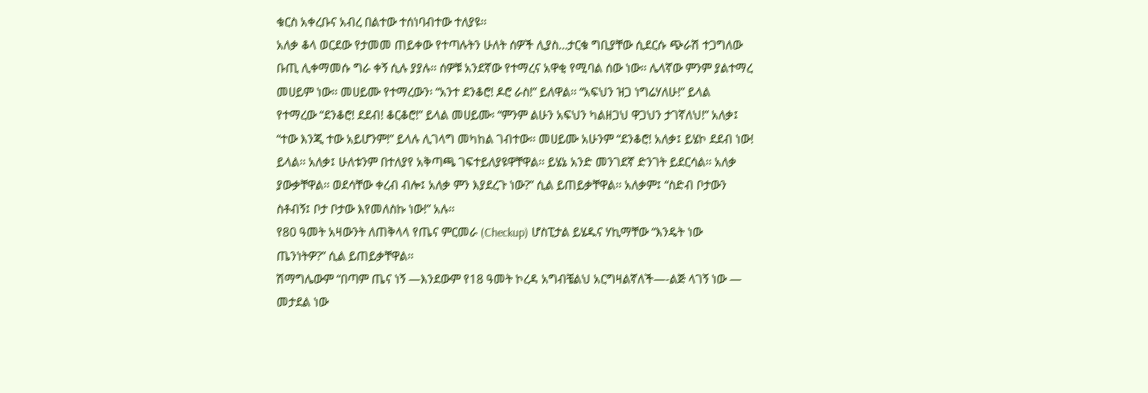ቁርስ አቀረቡና አብረ በልተው ተሰነባብተው ተለያዩ፡፡
አለቃ ቆላ ወርደው የታመመ ጠይቀው የተጣሉትን ሁለት ሰዎች ሊያስ…ታርቁ ግቢያቸው ሲደርሱ ጭራሽ ተጋግለው
ቡጢ ሊቀማመሱ ግራ ቀኝ ሲሉ ያያሉ፡፡ ሰዎቹ አንደኛው የተማረና አዋቂ የሚባል ሰው ነው፡፡ ሌላኛው ምንም ያልተማረ
መሀይም ነው፡፡ መሀይሙ የተማረውን፡ “አንተ ደንቆሮ! ዶሮ ራስ!” ይለዋል፡፡ “አፍህን ዝጋ ነግሬሃለሁ!” ይላል
የተማረው “ደንቆሮ! ደደብ! ቆርቆሮ!” ይላል መሀይሙ፡ “ምንም ልሁን አፍህን ካልዘጋህ ዋጋህን ታገኛለህ!” አለቃ፤
“ተው እንጂ ተው አይሆንም!” ይላሉ ሊገላግ መካከል ገብተው፡፡ መሀይሙ አሁንም “ደንቆሮ! አለቃ፤ ይሄኮ ደደብ ነው!
ይላል፡፡ አለቃ፤ ሁለቱንም በተለያየ አቅጣጫ ገፍተይለያዩዋቸዋል፡፡ ይሄኔ አንድ መንገደኛ ድንገት ይደርሳል፡፡ አለቃ
ያውቃቸዋል፡፡ ወደሳቸው ቀረብ ብሎ፤ አለቃ ምን እያደረጉ ነው?” ሲል ይጠይቃቸዋል፡፡ አለቃም፤ “ስድብ ቦታውን
ስቶብኝ፤ ቦታ ቦታው እየመለስኩ ነው!” አሉ፡፡
የ80 ዓመት አዛውንት ለጠቅላላ የጤና ምርመራ (Checkup) ሆስፒታል ይሄዱና ሃኪማቸው “እንዴት ነው
ጤንነትዎ?” ሲል ይጠይቃቸዋል፡፡
ሽማግሌውም “በጣም ጤና ነኝ —እንደውም የ18 ዓመት ኮረዳ አግብቼልህ አርግዛልኛለች—-ልጅ ላገኝ ነው —
መታደል ነው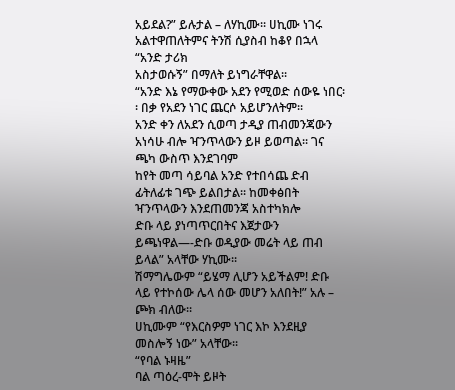አይደል?” ይሉታል – ለሃኪሙ፡፡ ሀኪሙ ነገሩ አልተዋጠለትምና ትንሽ ሲያስብ ከቆየ በኋላ “አንድ ታሪክ
አስታወሱኝ” በማለት ይነግራቸዋል፡፡
“አንድ እኔ የማውቀው አደን የሚወድ ሰውዬ ነበር፡፡ በቃ የአደን ነገር ጨርሶ አይሆንለትም፡፡
አንድ ቀን ለአደን ሲወጣ ታዲያ ጠብመንጃውን አነሳሁ ብሎ ዣንጥላውን ይዞ ይወጣል፡፡ ገና ጫካ ውስጥ እንደገባም
ከየት መጣ ሳይባል አንድ የተበሳጨ ድብ ፊትለፊቱ ገጭ ይልበታል፡፡ ከመቀፅበት ዣንጥላውን እንደጠመንጃ አስተካክሎ
ድቡ ላይ ያነጣጥርበትና እጀታውን ይጫነዋል—-ድቡ ወዲያው መሬት ላይ ጠብ ይላል” አላቸው ሃኪሙ፡፡
ሽማግሌውም “ይሄማ ሊሆን አይችልም! ድቡ ላይ የተኮሰው ሌላ ሰው መሆን አለበት!” አሉ – ጮክ ብለው፡፡
ሀኪሙም “የእርስዎም ነገር እኮ እንደዚያ መስሎኝ ነው” አላቸው፡፡
“የባል ኑዛዜ”
ባል ጣዕረ-ሞት ይዞት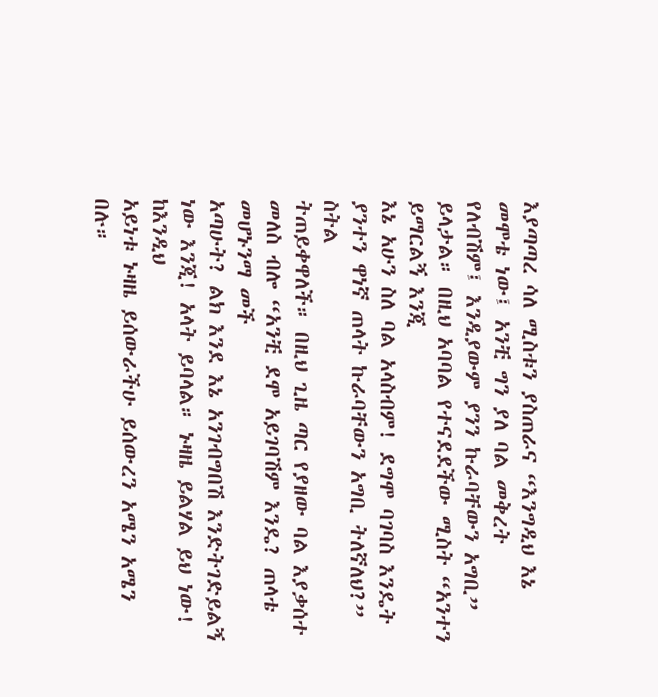እያጣጣረ ሳለ ሚስቱን ያስጠራና “እንግዲህ እኔ መሞቴ ነው፤ አንቺ ግን ያለ ባል መቅረት
የለብሽም፤ እንዲያውም ያንን ኩራባቸውን አግቢ” ይላታል። በዚህ አባባል የተናደደችው ሚስት “አንተን ይማርልኝ እንጂ
እኔ አሁን ስለ ባል አላስብም! ደግሞ ባገባስ እንዴት ያንተን ዋነኛ ጠላት ኩራባቸውን አግቢ ትለኛለህ?” ስትል
ትጠይቀዋለች። በዚህ ጊዜ ጣር የያዘው ባል እያቃሰተ መለስ ብሎ “አንቺ ደሞ አይገባሽም እንዴ? ጠላቴ መሆኑንማ መች
አጣሁት? ልክ እንደ እኔ አንገብግበሽ እንድትገድይልኝ ነው እንጂ! አላት ይባላል። ኑዛዜ ይልሃል ይህ ነው! ከእንዲህ
አይነቱ ኑዛዜ ይሰውራችሁ ይሰውረን አሜን አሜን በሉ።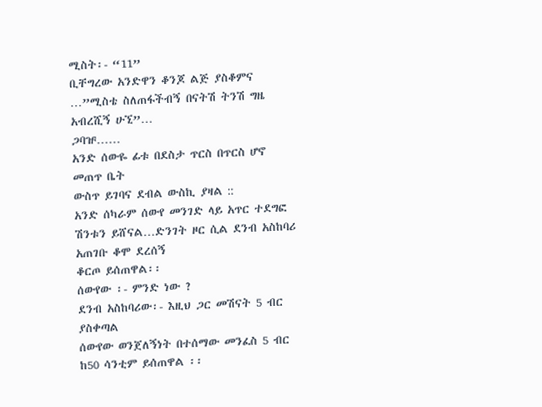ሚስት፡- “11”
ቢቸግረው አንድዋን ቆንጆ ልጅ ያስቆምና …”ሚስቴ ስለጠፋችብኝ በናትሽ ትንሽ ግዜ አብረሺኝ ሁኚ”…
ጋባዡ……
አንድ ሰውዬ ፊቱ በደስታ ጥርስ በጥርስ ሆኖ መጠጥ ቤት
ውስጥ ይገባና ደብል ውስኪ ያዛል ::
አንድ ሰካራም ሰውየ መንገድ ላይ አጥር ተደግፎ ሽንቱን ይሸናል…ድንገት ዞር ሲል ደንብ አስከባሪ አጠገቡ ቆሞ ደረሰኝ
ቆርጦ ይሰጠዋል፡፡
ሰውየው ፡- ምንድ ነው ?
ደንብ አስከባሪው፡- እዚህ ጋር መሽናት 5 ብር ያስቀጣል
ሰውየው ወንጀለኝነት በተሰማው መንፈስ 5 ብር ከ50 ሳንቲም ይሰጠዋል ፡፡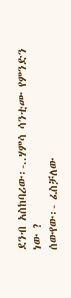ደንብ አስከባሪው፡-..ሃምሳ ሳንቲሙ የምንድን ነው ?
ሰውየው፡- ፈስቻለው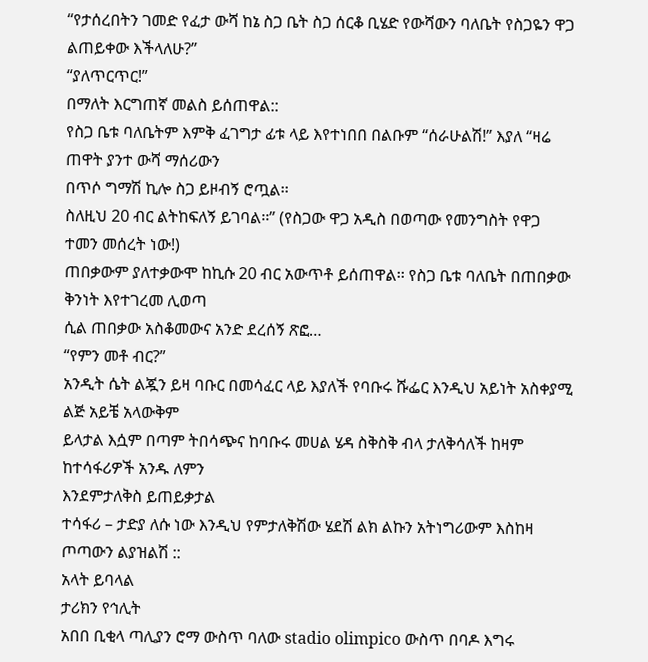“የታሰረበትን ገመድ የፈታ ውሻ ከኔ ስጋ ቤት ስጋ ሰርቆ ቢሄድ የውሻውን ባለቤት የስጋዬን ዋጋ ልጠይቀው እችላለሁ?”
“ያለጥርጥር!”
በማለት እርግጠኛ መልስ ይሰጠዋል::
የስጋ ቤቱ ባለቤትም እምቅ ፈገግታ ፊቱ ላይ እየተነበበ በልቡም “ሰራሁልሽ!” እያለ “ዛሬ ጠዋት ያንተ ውሻ ማሰሪውን
በጥሶ ግማሽ ኪሎ ስጋ ይዞብኝ ሮጧል፡፡
ስለዚህ 20 ብር ልትከፍለኝ ይገባል፡፡” (የስጋው ዋጋ አዲስ በወጣው የመንግስት የዋጋ ተመን መሰረት ነው!)
ጠበቃውም ያለተቃውሞ ከኪሱ 20 ብር አውጥቶ ይሰጠዋል፡፡ የስጋ ቤቱ ባለቤት በጠበቃው ቅንነት እየተገረመ ሊወጣ
ሲል ጠበቃው አስቆመውና አንድ ደረሰኝ ጽፎ…
“የምን መቶ ብር?”
አንዲት ሴት ልጇን ይዛ ባቡር በመሳፈር ላይ እያለች የባቡሩ ሹፌር እንዲህ አይነት አስቀያሚ ልጅ አይቼ አላውቅም
ይላታል እሷም በጣም ትበሳጭና ከባቡሩ መሀል ሄዳ ስቅስቅ ብላ ታለቅሳለች ከዛም ከተሳፋሪዎች አንዱ ለምን
እንደምታለቅስ ይጠይቃታል
ተሳፋሪ – ታድያ ለሱ ነው እንዲህ የምታለቅሽው ሄደሽ ልክ ልኩን አትነግሪውም እስከዛ ጦጣውን ልያዝልሽ ::
አላት ይባላል
ታሪክን የኅሊት
አበበ ቢቂላ ጣሊያን ሮማ ውስጥ ባለው stadio olimpico ውስጥ በባዶ እግሩ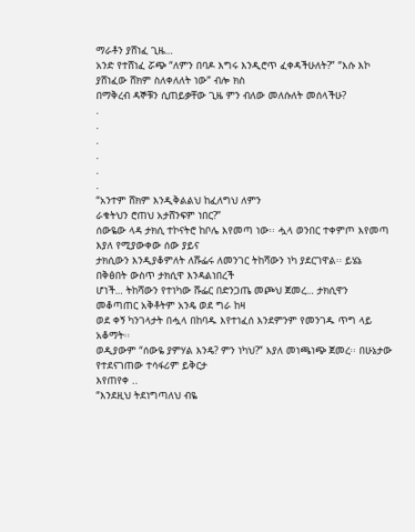ማራቶን ያሸነፈ ጊዜ…
አንድ የተሸነፈ ሯጭ “ለምን በባዶ እግሩ እንዲሮጥ ፈቀዳችሁለት?” “እሱ እኮ ያሸነፈው ሸክም ስለቀለለት ነው” ብሎ ክስ
በማቅረብ ዳኞቹን ሲጠይቃቸው ጊዜ ምን ብለው መለሱለት መሰላችሁ?
.
.
.
.
.
.
“አንተም ሸክም እንዲቅልልህ ከፈለግህ ለምን
ራቁትህን ሮጠህ አታሸንፍም ነበር?”
ሰውዬው ላዳ ታክሲ ተኮናትሮ ከቦሌ እየመጣ ነው፡፡ ሗላ ወንበር ተቀምጦ እየመጣ እያለ የሚያውቀው ሰው ያይና
ታክሲውን እንዲያቆምለት ለሹፌሩ ለመንገር ትከሻውን ነካ ያደርገዋል፡፡ ይሄኔ በቅፅበት ውስጥ ታክሲዋ እንዳልነበረች
ሆነች… ትከሻውን የተነካው ሹፌር በድንጋጤ መጮህ ጀመረ… ታክሲዋን መቆጣጠር አቅቶትም አንዴ ወደ ግራ ከዛ
ወደ ቀኝ ካንገላታት በሗላ በከባዱ እየተነፈሰ እንደምንም የመንገዱ ጥግ ላይ አቆማት፡፡
ወዲያውም “ሰውዬ ያምሃል እንዴ? ምን ነካህ?” እያለ መነጫነጭ ጀመረ፡፡ በሁኔታው የተደናገጠው ተሳፋሪም ይቅርታ
እየጠየቀ ..
“እንደዚህ ትደነግጣለህ ብዬ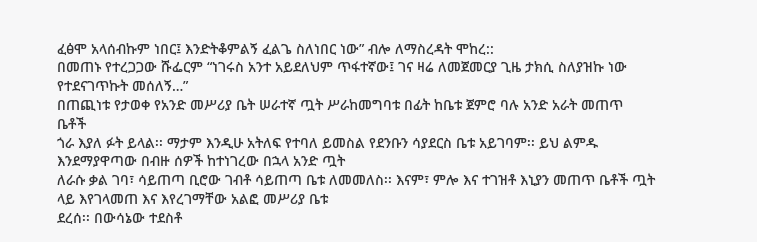ፈፅሞ አላሰብኩም ነበር፤ እንድትቆምልኝ ፈልጌ ስለነበር ነው” ብሎ ለማስረዳት ሞከረ::
በመጠኑ የተረጋጋው ሹፌርም “ነገሩስ አንተ አይደለህም ጥፋተኛው፤ ገና ዛሬ ለመጀመርያ ጊዜ ታክሲ ስለያዝኩ ነው
የተደናገጥኩት መሰለኝ…”
በጠጪነቱ የታወቀ የአንድ መሥሪያ ቤት ሠራተኛ ጧት ሥራከመግባቱ በፊት ከቤቱ ጀምሮ ባሉ አንድ አራት መጠጥ
ቤቶች
ጎራ እያለ ፉት ይላል፡፡ ማታም እንዲሁ አትለፍ የተባለ ይመስል የደንቡን ሳያደርስ ቤቱ አይገባም፡፡ ይህ ልምዱ
እንደማያዋጣው በብዙ ሰዎች ከተነገረው በኋላ አንድ ጧት
ለራሱ ቃል ገባ፣ ሳይጠጣ ቢሮው ገብቶ ሳይጠጣ ቤቱ ለመመለስ፡፡ እናም፣ ምሎ እና ተገዝቶ እኒያን መጠጥ ቤቶች ጧት
ላይ እየገላመጠ እና እየረገማቸው አልፎ መሥሪያ ቤቱ
ደረሰ፡፡ በውሳኔው ተደስቶ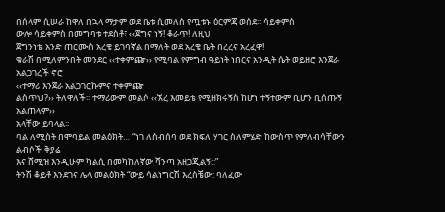በሰላም ሲሠራ ከዋለ በኋላ ማታም ወደ ቤቱ ሲመለስ የጧቱኑ ዕርምጃ ወሰደ፡፡ ሳይቀምስ
ውሎ ሳይቀምስ በመግባቱ ተደስቶ፣ ‹‹ጀግና ነኝ! ቆራጥ! ለዚህ
ጀግንነቴ አንድ ጠርሙስ አረቄ ይገባኛል በማለት ወደ አረቄ ቤት በረረና አረፈዋ!
ቁራሽ በሚለምንበት መንደር ‹‹ተቀምጬ›› የሚባል የምግብ ዓይነት ነበርና አንዲት ሴት ወይዘሮ እንጀራ አልጋገረች ኖሮ
‹‹ተማሪ እንጀራ አልጋገርኩምና ተቀምጬ
ልስጥህ?›› ትለዋለች፡፡ ተማሪውም መልሶ ‹‹ኧረ እመይቴ የሚዘክሩኝስ ከሆነ ተኝተውም ቢሆን ቢሰጡኝ አልጠላም››
አላቸው ይባላል፡፡
ባል ለሚስት በሞባይል መልዕክት… “ነገ ለስብሰባ ወደ ክፍለ ሃገር ስለምሄድ ከውስጥ የምለብሳቸውን ልብሶች ቅያሬ
እና ሸሚዝ እንዲሁም ካልሲ በመካከለኛው ሻንጣ አዘጋጂልኝ::”
ትንሽ ቆይቶ እንደገና ሌላ መልዕክት “ውይ ሳልነግርሽ እረስቼው: ባለፈው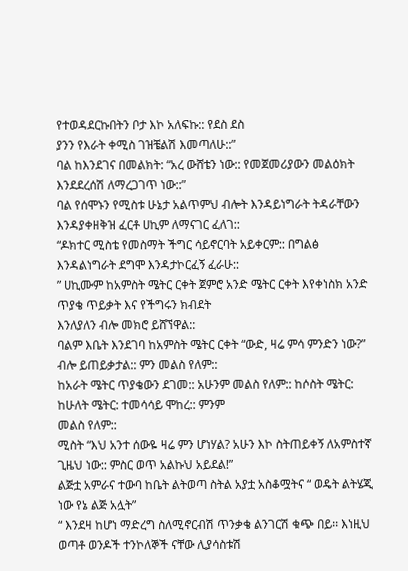የተወዳደርኩበትን ቦታ እኮ አለፍኩ:: የደስ ደስ
ያንን የእራት ቀሚስ ገዝቼልሽ እመጣለሁ::”
ባል ከእንደገና በመልክት: “አረ ውሸቴን ነው:: የመጀመሪያውን መልዕክት እንደደረሰሽ ለማረጋገጥ ነው::”
ባል የሰሞኑን የሚስቱ ሁኔታ አልጥምህ ብሎት እንዳይነግራት ትዳራቸውን እንዳያቀዘቅዝ ፈርቶ ሀኪም ለማናገር ፈለገ::
“ዶክተር ሚስቴ የመስማት ችግር ሳይኖርባት አይቀርም:: በግልፅ እንዳልነግራት ደግሞ እንዳታኮርፈኝ ፈራሁ::
” ሀኪሙም ከአምስት ሜትር ርቀት ጀምሮ አንድ ሜትር ርቀት እየቀነስክ አንድ ጥያቄ ጥይቃት እና የችግሩን ክብደት
እንለያለን ብሎ መክሮ ይሸኘዋል::
ባልም እቤት እንደገባ ከአምስት ሜትር ርቀት “ውድ, ዛሬ ምሳ ምንድን ነው?” ብሎ ይጠይቃታል:: ምን መልስ የለም::
ከአራት ሜትር ጥያቄውን ደገመ:: አሁንም መልስ የለም:: ከሶስት ሜትር: ከሁለት ሜትር: ተመሳሳይ ሞከረ:: ምንም
መልስ የለም::
ሚስት “እህ አንተ ሰውዬ ዛሬ ምን ሆነሃል? አሁን እኮ ስትጠይቀኝ ለአምስተኛ ጊዜህ ነው:: ምስር ወጥ አልኩህ አይደል!”
ልጅቷ አምራና ተውባ ከቤት ልትወጣ ስትል አያቷ አስቆሟትና “ ወዴት ልትሄጂ ነው የኔ ልጅ አሏት”
“ እንደዛ ከሆነ ማድረግ ስለሚኖርብሽ ጥንቃቄ ልንገርሽ ቁጭ በይ፡፡ እነዚህ ወጣቶ ወንዶች ተንኮለኞች ናቸው ሊያሳስቱሽ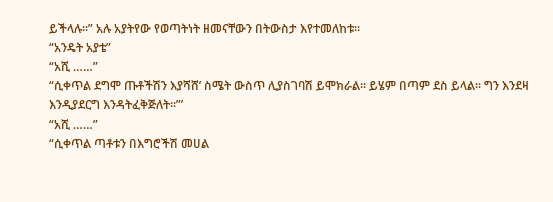ይችላሉ፡፡” አሉ አያትየው የወጣትነት ዘመናቸውን በትውስታ እየተመለከቱ፡፡
“አንዴት አያቴ”
“አሺ ……”
“ሲቀጥል ደግሞ ጡቶችሽን እያሻሸ’ ስሜት ውስጥ ሊያስገባሽ ይሞክራል፡፡ ይሄም በጣም ደስ ይላል፡፡ ግን እንደዛ
እንዲያደርግ እንዳትፈቅጅለት፡፡”’
“አሺ ……”
“ሲቀጥል ጣቶቱን በእግሮችሽ መሀል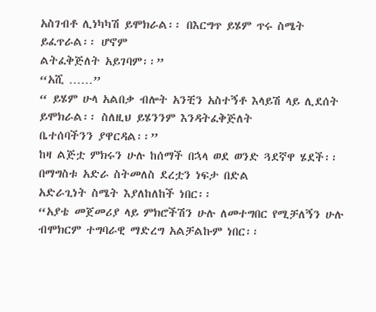አስገብቶ ሊነካካሽ ይሞክራል፡፡ በእርግጥ ይሄም ጥሩ ስሜት ይፈጥራል፡፡ ሆኖም
ልትፈቅጅለት አይገባም፡፡”
“አሺ ……”
“ ይሄም ሁላ አልበቃ ብሎት አንቺን አስተኝቶ እላይሽ ላይ ሊደሰት ይሞክራል፡፡ ስለዚህ ይሄንንም እንዳትፈቅጅለት
ቤተሰባችንን ያዋርዳል፡፡”
ከዛ ልጅቷ ምክሩን ሁሉ ከሰማች በኋላ ወደ ወንድ ጓደኛዋ ሄደች፡፡ በማግስቱ አድራ ስትመለስ ደረቷን ነፍታ በድል
አድራጊነት ስሜት እያለከለከች ነበር፡፡
“አያቴ መጀመሪያ ላይ ምክሮችሽን ሁሉ ለመተግበር የሚቻለኝን ሁሉ ብሞክርም ተግባራዊ ማድረግ አልቻልኩም ነበር፡፡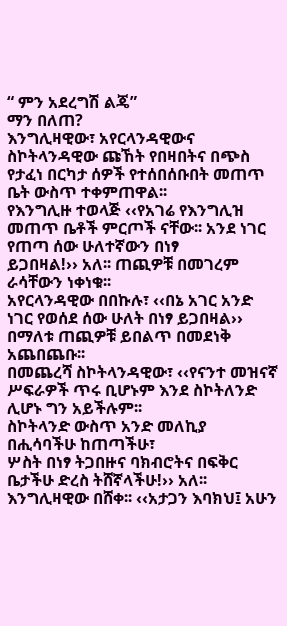“ ምን አደረግሽ ልጄ”
ማን በለጠ?
እንግሊዛዊው፣ አየርላንዳዊውና ስኮትላንዳዊው ጩኸት የበዛበትና በጭስ የታፈነ በርካታ ሰዎች የተሰበሰቡበት መጠጥ
ቤት ውስጥ ተቀምጠዋል፡፡
የእንግሊዙ ተወላጅ ‹‹የአገሬ የእንግሊዝ መጠጥ ቤቶች ምርጦች ናቸው፡፡ አንደ ነገር የጠጣ ሰው ሁለተኛውን በነፃ
ይጋበዛል!›› አለ፡፡ ጠጪዎቹ በመገረም ራሳቸውን ነቀነቁ፡፡
አየርላንዳዊው በበኩሉ፣ ‹‹በኔ አገር አንድ ነገር የወሰደ ሰው ሁለት በነፃ ይጋበዛል›› በማለቱ ጠጪዎቹ ይበልጥ በመደነቅ
አጨበጨቡ፡፡
በመጨረሻ ስኮትላንዳዊው፣ ‹‹የናንተ መዝናኛ ሥፍራዎች ጥሩ ቢሆኑም እንደ ስኮትለንድ ሊሆኑ ግን አይችሉም፡፡
ስኮትላንድ ውስጥ አንድ መለኪያ በሒሳባችሁ ከጠጣችሁ፣
ሦስት በነፃ ትጋበዙና ባክብሮትና በፍቅር ቤታችሁ ድረስ ትሸኛላችሁ!›› አለ፡፡
እንግሊዛዊው በሸቀ፡፡ ‹‹አታጋን እባክህ፤ አሁን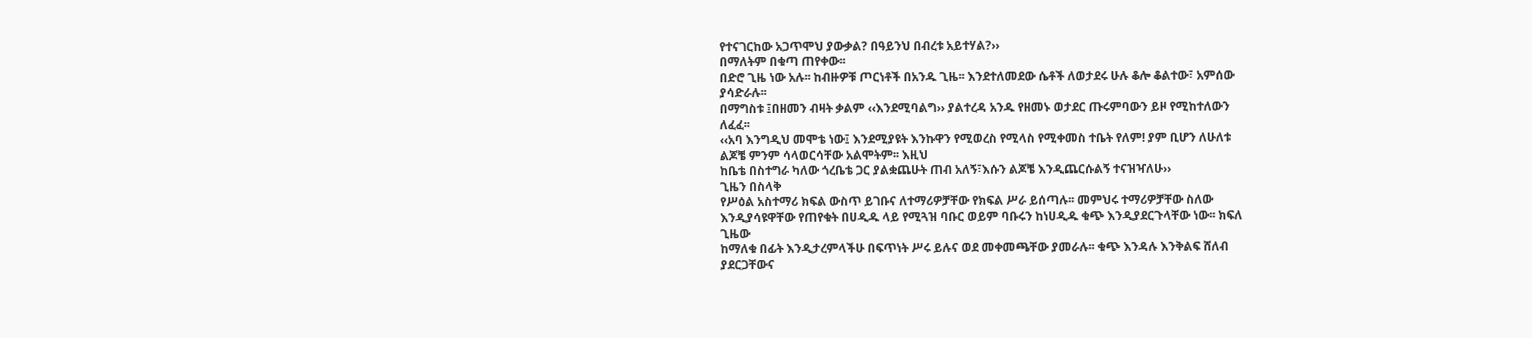የተናገርከው አጋጥሞህ ያውቃል? በዓይንህ በብረቱ አይተሃል?››
በማለትም በቁጣ ጠየቀው፡፡
በድሮ ጊዜ ነው አሉ፡፡ ከብዙዎቹ ጦርነቶች በአንዱ ጊዜ፡፡ እንደተለመደው ሴቶች ለወታደሩ ሁሉ ቆሎ ቆልተው፣ አምሰው
ያሳድራሉ፡፡
በማግስቱ ፤በዘመን ብዛት ቃልም ‹‹እንደሚባልግ›› ያልተረዳ አንዱ የዘመኑ ወታደር ጡሩምባውን ይዞ የሚከተለውን
ለፈፈ፡፡
‹‹አባ እንግዲህ መሞቴ ነው፤ እንደሚያዩት እንኩዋን የሚወረስ የሚላስ የሚቀመስ ተቤት የለም! ያም ቢሆን ለሁለቱ
ልጆቼ ምንም ሳላወርሳቸው አልሞትም፡፡ እዚህ
ከቤቴ በስተግራ ካለው ጎረቤቴ ጋር ያልቋጨሁት ጠብ አለኝ፣እሱን ልጆቼ እንዲጨርሱልኝ ተናዝዣለሁ››
ጊዜን በስላቅ
የሥዕል አስተማሪ ክፍል ውስጥ ይገቡና ለተማሪዎቻቸው የክፍል ሥራ ይሰጣሉ፡፡ መምህሩ ተማሪዎቻቸው ስለው
እንዲያሳዩዋቸው የጠየቁት በሀዲዱ ላይ የሚጓዝ ባቡር ወይም ባቡሩን ከነሀዲዱ ቁጭ እንዲያደርጉላቸው ነው፡፡ ክፍለ
ጊዜው
ከማለቁ በፊት እንዲታረምላችሁ በፍጥነት ሥሩ ይሉና ወደ መቀመጫቸው ያመራሉ፡፡ ቁጭ እንዳሉ እንቅልፍ ሸለብ
ያደርጋቸውና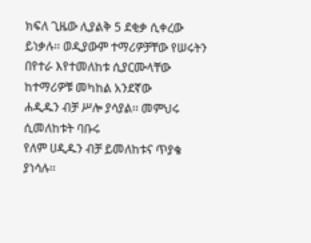ክፍለ ጊዜው ሊያልቅ 5 ደቂቃ ሲቀረው
ይነቃሉ፡፡ ወዲያውም ተማሪዎቻቸው የሠሩትን በየተራ እየተመለከቱ ሲያርሙላቸው ከተማሪዎቹ መካከል አንደኛው
ሐዲዱን ብቻ ሥሎ ያሳያል፡፡ መምህሩ ሲመለከቱት ባቡሩ
የለም ሀዲዱን ብቻ ይመለከቱና ጥያቄ ያነሳሉ፡፡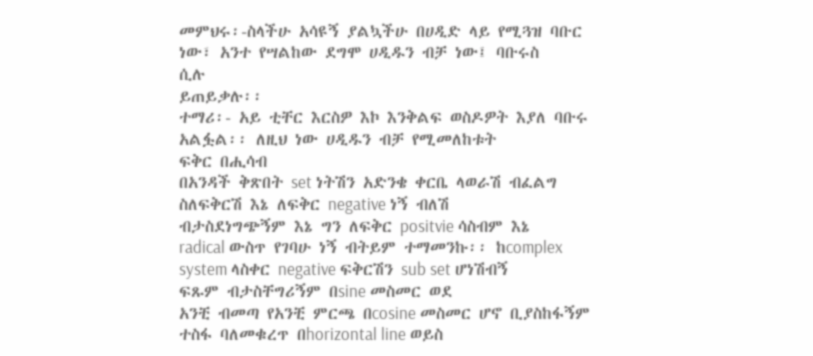መምህሩ፡-ስላችሁ አሳዩኝ ያልኳችሁ በሀዲድ ላይ የሚጓዝ ባቡር ነው፣ አንተ የሣልከው ደግሞ ሀዲዱን ብቻ ነው፤ ባቡሩስ
ሲሉ
ይጠይቃሉ፡፡
ተማሪ፡- አይ ቲቸር እርስዎ እኮ እንቅልፍ ወስዶዎት እያለ ባቡሩ አልፏል፡፡ ለዚህ ነው ሀዲዱን ብቻ የሚመለከቱት
ፍቅር በሒሳብ
በአንዳች ቅጽበት set ነትሽን አድንቄ ቀርቤ ላወራሽ ብፈልግ ስለፍቅርሽ እኔ ለፍቅር negative ነኝ ብለሽ
ብታስደነግጭኝም እኔ ግን ለፍቅር positvie ሳስብም እኔ
radical ውስጥ የገባሁ ነኝ ብትይም ተማመንኩ፡፡ ከcomplex system ላስቀር negative ፍቅርሽን sub set ሆነሽብኝ
ፍጹም ብታስቸግሪኝም በsine መስመር ወደ
አንቺ ብመጣ የአንቺ ምርጫ በcosine መስመር ሆኖ ቢያስከፋኝም ተስፋ ባለመቁረጥ በhorizontal line ወይስ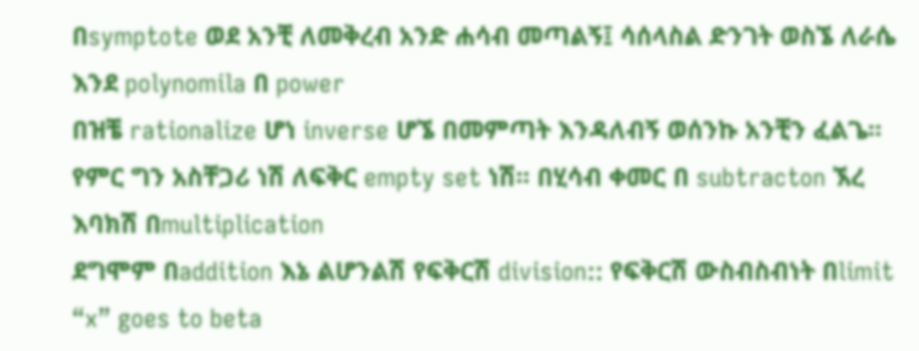በsymptote ወደ አንቺ ለመቅረብ አንድ ሐሳብ መጣልኝ፤ ሳሰላስል ድንገት ወስኜ ለራሴ እንደ polynomila በ power
በዝቼ rationalize ሆነ inverse ሆኜ በመምጣት እንዳለብኝ ወሰንኩ አንቺን ፈልጌ፡፡
የምር ግን አስቸጋሪ ነሽ ለፍቅር empty set ነሽ፡፡ በሂሳብ ቀመር በ subtracton ኧረ እባክሽ በmultiplication
ደግሞም በaddition እኔ ልሆንልሽ የፍቅርሽ division:: የፍቅርሽ ውስብስብነት በlimit “x” goes to beta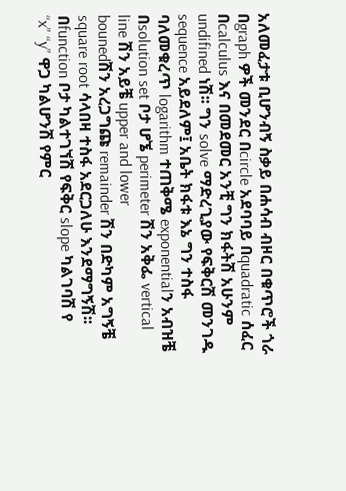አለመፈታቱ ቢሆንብኝ ስቃይ በሐሳብ ብዞር በቁጥሮች ጎራ በgraph ዎች መንደር በcircle አደባባይ በquadratic ሰፈር
በcalculus እና በመደመር አንቺ ግን ክፋትሽ አሁንም undifined ነሽ፡፡ ግን solve ማድረጊያው የፍቅርሽ መንገዱ
sequence አይደለም፤ አቤት ክፋቱ እኔ ግን ተስፋ
ባለመቁረጥ logarithm ተጠቅሜ exponentialን አብዝቼ በsolution set ቦታ ሆኜ perimeter ሽን አቅፌ vertical
line ሽን አይቼ upper and lower
bounedሽን አረጋግጩ remainder ሽን በድካም አግኝቼ square root ሳላበዛ ተስፋ አደርጋለሁ እንደማግኝሽ፡፡
በfunction ቦታ ካልተገኘሽ የፍቅር slope ካልገባሽ የ
“x” “y” ዋጋ ካልሆንሽ የምር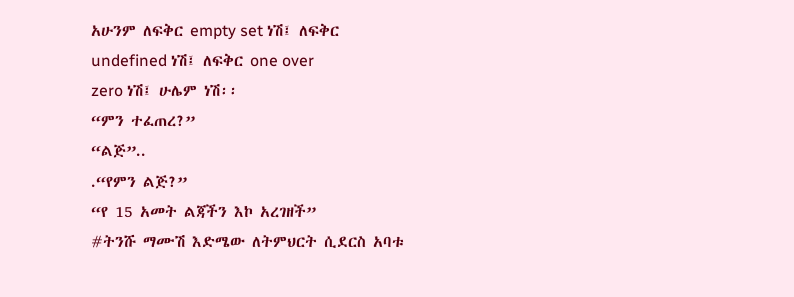አሁንም ለፍቅር empty set ነሽ፤ ለፍቅር undefined ነሽ፤ ለፍቅር one over
zero ነሽ፤ ሁሌም ነሽ፡፡
“ምን ተፈጠረ?”
“ልጅ”..
.“የምን ልጅ?”
“የ 15 አመት ልጃችን እኮ አረገዘች”
#ትንሹ ማሙሽ እድሜው ለትምህርት ሲደርስ አባቱ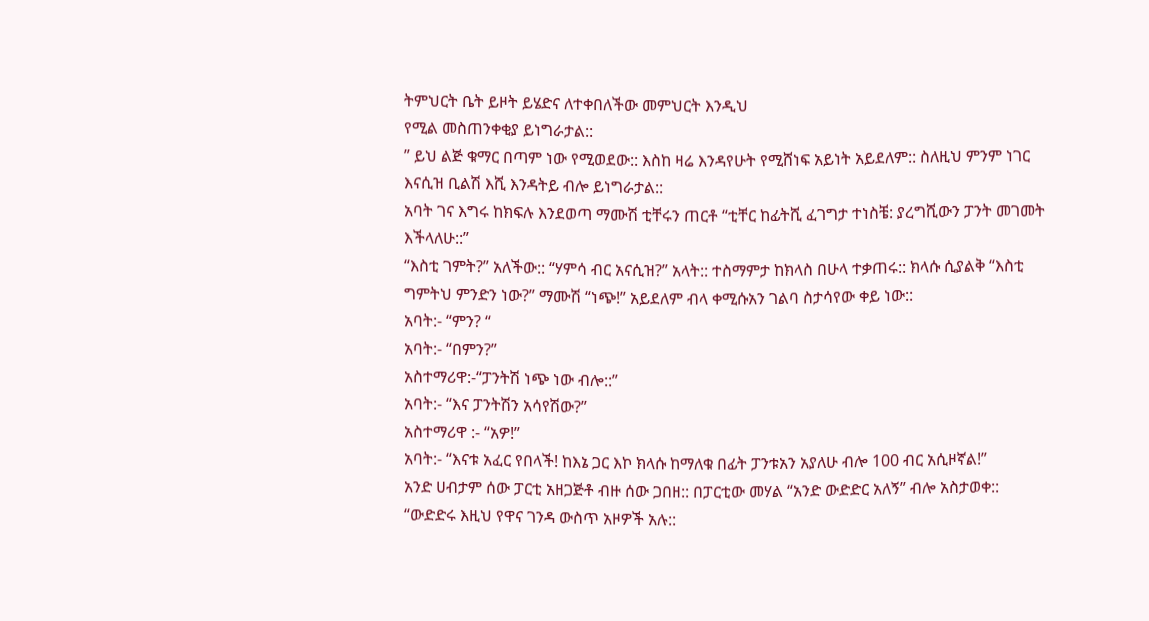ትምህርት ቤት ይዞት ይሄድና ለተቀበለችው መምህርት እንዲህ
የሚል መስጠንቀቂያ ይነግራታል::
” ይህ ልጅ ቁማር በጣም ነው የሚወደው:: እስከ ዛሬ እንዳየሁት የሚሸነፍ አይነት አይደለም:: ስለዚህ ምንም ነገር
እናሲዝ ቢልሽ እሺ እንዳትይ ብሎ ይነግራታል::
አባት ገና እግሩ ከክፍሉ እንደወጣ ማሙሽ ቲቸሩን ጠርቶ “ቲቸር ከፊትሺ ፈገግታ ተነስቼ: ያረግሺውን ፓንት መገመት
እችላለሁ::”
“እስቲ ገምት?” አለችው:: “ሃምሳ ብር አናሲዝ?” አላት:: ተስማምታ ከክላስ በሁላ ተቃጠሩ:: ክላሱ ሲያልቅ “እስቲ
ግምትህ ምንድን ነው?” ማሙሽ “ነጭ!” አይደለም ብላ ቀሚሱአን ገልባ ስታሳየው ቀይ ነው::
አባት:- “ምን? “
አባት:- “በምን?”
አስተማሪዋ:-“ፓንትሽ ነጭ ነው ብሎ::”
አባት:- “እና ፓንትሽን አሳየሽው?”
አስተማሪዋ :- “አዎ!”
አባት:- “እናቱ አፈር የበላች! ከእኔ ጋር እኮ ክላሱ ከማለቁ በፊት ፓንቱአን አያለሁ ብሎ 100 ብር አሲዞኛል!”
አንድ ሀብታም ሰው ፓርቲ አዘጋጅቶ ብዙ ሰው ጋበዘ:: በፓርቲው መሃል “አንድ ውድድር አለኝ” ብሎ አስታወቀ::
“ውድድሩ እዚህ የዋና ገንዳ ውስጥ አዞዎች አሉ::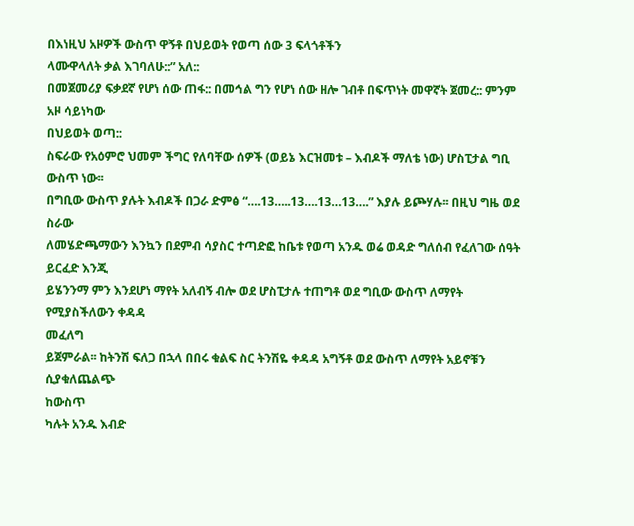በእነዚህ አዞዎች ውስጥ ዋኝቶ በህይወት የወጣ ሰው 3 ፍላጎቶችን
ላሙዋላለት ቃል እገባለሁ::” አለ::
በመጀመሪያ ፍቃደኛ የሆነ ሰው ጠፋ:: በመኅል ግን የሆነ ሰው ዘሎ ገብቶ በፍጥነት መዋኛት ጀመረ:: ምንም አዞ ሳይነካው
በህይወት ወጣ::
ስፍራው የአዕምሮ ህመም ችግር የለባቸው ሰዎች (ወይኔ እርዝመቱ – እብዶች ማለቴ ነው) ሆስፒታል ግቢ ውስጥ ነው፡፡
በግቢው ውስጥ ያሉት እብዶች በጋራ ድምፅ “….13…..13….13…13….” እያሉ ይጮሃሉ፡፡ በዚህ ግዜ ወደ ስራው
ለመሄድጫማውን እንኳን በደምብ ሳያስር ተጣድፎ ከቤቱ የወጣ አንዱ ወሬ ወዳድ ግለሰብ የፈለገው ሰዓት ይርፈድ እንጂ
ይሄንንማ ምን እንደሆነ ማየት አለብኝ ብሎ ወደ ሆስፒታሉ ተጠግቶ ወደ ግቢው ውስጥ ለማየት የሚያስችለውን ቀዳዳ
መፈለግ
ይጀምራል፡፡ ከትንሽ ፍለጋ በኋላ በበሩ ቁልፍ ስር ትንሽዬ ቀዳዳ አግኝቶ ወደ ውስጥ ለማየት አይኖቹን ሲያቁለጨልጭ
ከውስጥ
ካሉት አንዱ እብድ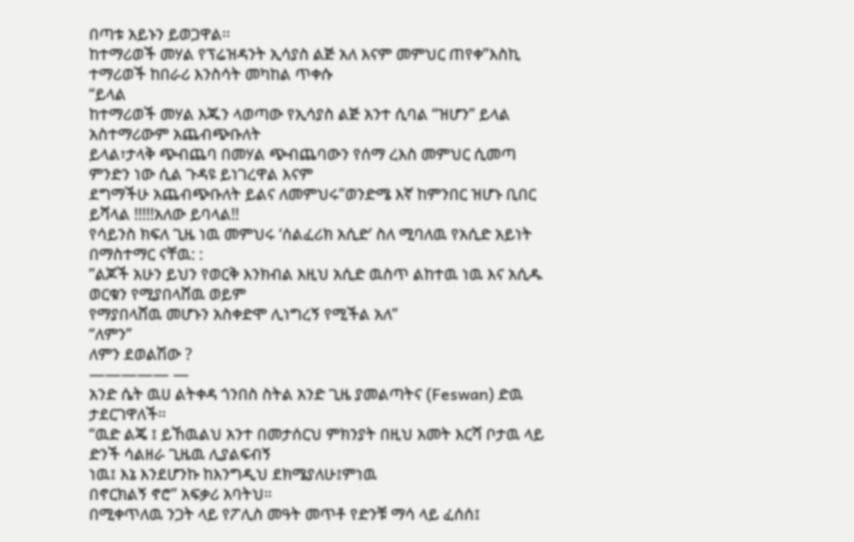በጣቱ አይኑን ይወጋዋል፡፡
ከተማሪወች መሃል የፕሬዝዳንት ኢሳያስ ልጅ አለ እናም መምህር ጠየቀ”እስኪ ተማሪወች ከበራሪ እንስሳት መካከል ጥቀሱ
“ይላል
ከተማሪወች መሃል እጁን ላወጣው የኢሳያስ ልጅ አንተ ሲባል “ዝሆን” ይላል አስተማሪውም አጨብጭቡለት
ይላል፣ታላቅ ጭብጨባ በመሃል ጭብጨባውን የሰማ ረእስ መምህር ሲመጣ ምንድን ነው ሲል ጉዳዩ ይነገረዋል እናም
ደግማችሁ አጨብጭቡለት ይልና ለመምህሩ”ወንድሜ እኛ ከምንበር ዝሆኑ ቢበር ይሻላል !!!!!አለው ይባላል!!
የሳይንስ ክፍለ ጊዜ ነዉ መምህሩ ‘ሰልፈሪክ አሲድ’ ስለ ሚባለዉ የአሲድ አይነት በማስተማር ናቸዉ: :
”ልጆች አሁን ይህን የወርቅ እንክብል እዚህ አሲድ ዉስጥ ልከተዉ ነዉ እና አሲዱ ወርቁን የሚያበላሸዉ ወይም
የማያበላሸዉ መሆኑን አስቀድሞ ሊነግረኝ የሚችል አለ”
“ለምን”
ለምን ደወልሽው ?
————— —
አንድ ሴት ዉሀ ልትቀዳ ጎንበስ ስትል አንድ ጊዜ ያመልጣትና (Feswan) ድዉ ታደርገዋለች።
“ዉድ ልጄ ፤ ይኸዉልህ አንተ በመታሰርህ ምክንያት በዚህ አመት እርሻ ቦታዉ ላይ ድንች ሳልዘራ ጊዜዉ ሊያልፍብኝ
ነዉ፤ እኔ እንደሆንኩ ከእንግዲህ ደክሜያለሁ፤ምነዉ
በኖርክልኝ ኖሮ” አፍቃሪ አባትህ።
በሚቀጥለዉ ንጋት ላይ የፖሊስ መዓት መጥቶ የድንቹ ማሳ ላይ ፈሰሰ፤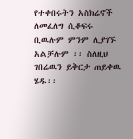የተቀበሩትን አስክሬኖች ለመፈለግ ሲቆፍሩ
ቢዉሉም ምንም ሊያገኙ አልቻሉም ፡፡ ስለዚህ ገበሬዉን ይቅርታ ጠይቀዉ ሄዱ፡፡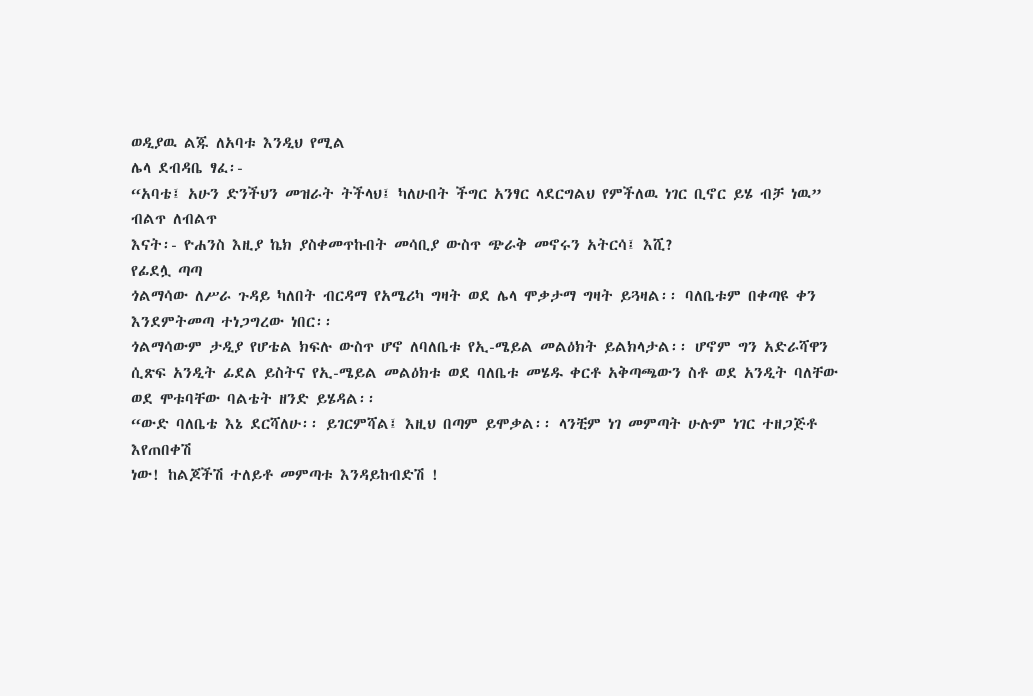ወዲያዉ ልጁ ለአባቱ እንዲህ የሚል
ሌላ ደብዳቤ ፃፈ፡-
“አባቴ፤ አሁን ድንችህን መዝራት ትችላህ፤ ካለሁበት ችግር አንፃር ላደርግልህ የምችለዉ ነገር ቢኖር ይሄ ብቻ ነዉ”
ብልጥ ለብልጥ
እናት፡- ዮሐንስ እዚያ ኬክ ያስቀመጥኩበት መሳቢያ ውስጥ ጭራቅ መኖሩን አትርሳ፤ እሺ?
የፊደሏ ጣጣ
ጎልማሳው ለሥራ ጉዳይ ካለበት ብርዳማ የአሜሪካ ግዛት ወደ ሌላ ሞቃታማ ግዛት ይጓዛል፡፡ ባለቤቱም በቀጣዩ ቀን
እንደምትመጣ ተነጋግረው ነበር፡፡
ጎልማሳውም ታዲያ የሆቴል ክፍሉ ውስጥ ሆኖ ለባለቤቱ የኢ-ሜይል መልዕክት ይልክላታል፡፡ ሆኖም ግን አድራሻዋን
ሲጽፍ አንዲት ፊደል ይስትና የኢ-ሜይል መልዕክቱ ወደ ባለቤቱ መሄዱ ቀርቶ አቅጣጫውን ስቶ ወደ አንዲት ባለቸው
ወደ ሞቱባቸው ባልቴት ዘንድ ይሄዳል፡፡
“ውድ ባለቤቴ እኔ ደርሻለሁ፡፡ ይገርምሻል፤ እዚህ በጣም ይሞቃል፡፡ ላንቺም ነገ መምጣት ሁሉም ነገር ተዘጋጅቶ
እየጠበቀሽ
ነው! ከልጆችሽ ተለይቶ መምጣቱ እንዳይከብድሽ !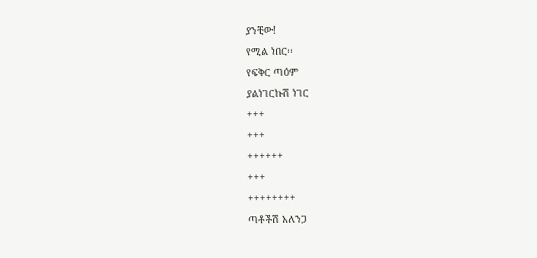ያንቺው!
የሚል ነበር፡፡
የፍቅር ጣዕም
ያልነገርኩሽ ነገር
+++
+++
++++++
+++
++++++++
ጣቶችሽ አለንጋ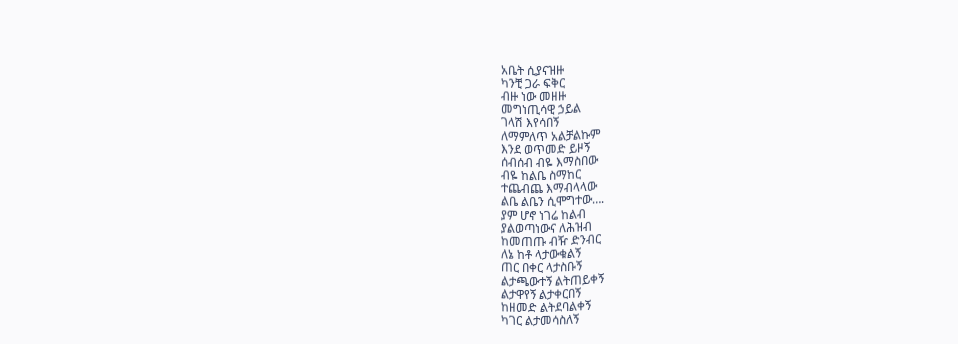አቤት ሲያናዝዙ
ካንቺ ጋራ ፍቅር
ብዙ ነው መዘዙ
መግነጢሳዊ ኃይል
ገላሽ እየሳበኝ
ለማምለጥ አልቻልኩም
እንደ ወጥመድ ይዞኝ
ሰብሰብ ብዬ እማስበው
ብዬ ከልቤ ስማከር
ተጨብጨ እማብላላው
ልቤ ልቤን ሲሞግተው….
ያም ሆኖ ነገሬ ከልብ
ያልወጣነውና ለሕዝብ
ከመጠጡ ብዥ ድንብር
ለኔ ከቶ ላታውቁልኝ
ጠር በቀር ላታስቡኝ
ልታጫውተኝ ልትጠይቀኝ
ልታዋየኝ ልታቀርበኝ
ከዘመድ ልትደባልቀኝ
ካገር ልታመሳስለኝ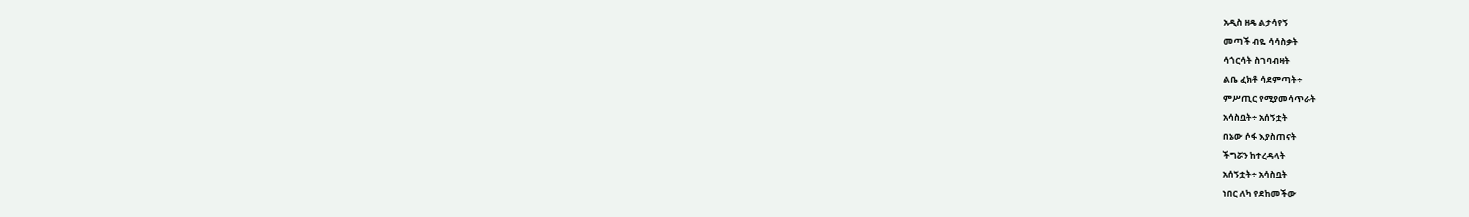አዲስ ዘዴ ልታሳየኝ
መጣች ብዬ ሳሳስቃት
ሳጎርሳት ስገባብዛት
ልቤ ፈክቶ ሳደምጣት÷
ምሥጢር የሚያመሳጥራት
አሳስቧት÷ አሰኝቷት
በኔው ሶፋ እያስጠናት
ችግሯን ከተረዳላት
አሰኝቷት÷ አሳስቧት
ነበር ለካ የደከመችው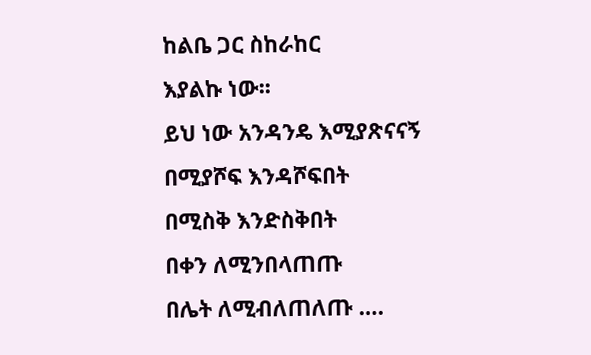ከልቤ ጋር ስከራከር
እያልኩ ነው፡፡
ይህ ነው አንዳንዴ እሚያጽናናኝ
በሚያሾፍ እንዳሾፍበት
በሚስቅ እንድስቅበት
በቀን ለሚንበላጠጡ
በሌት ለሚብለጠለጡ ….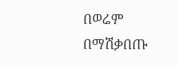በወሬም በማሽቃበጡ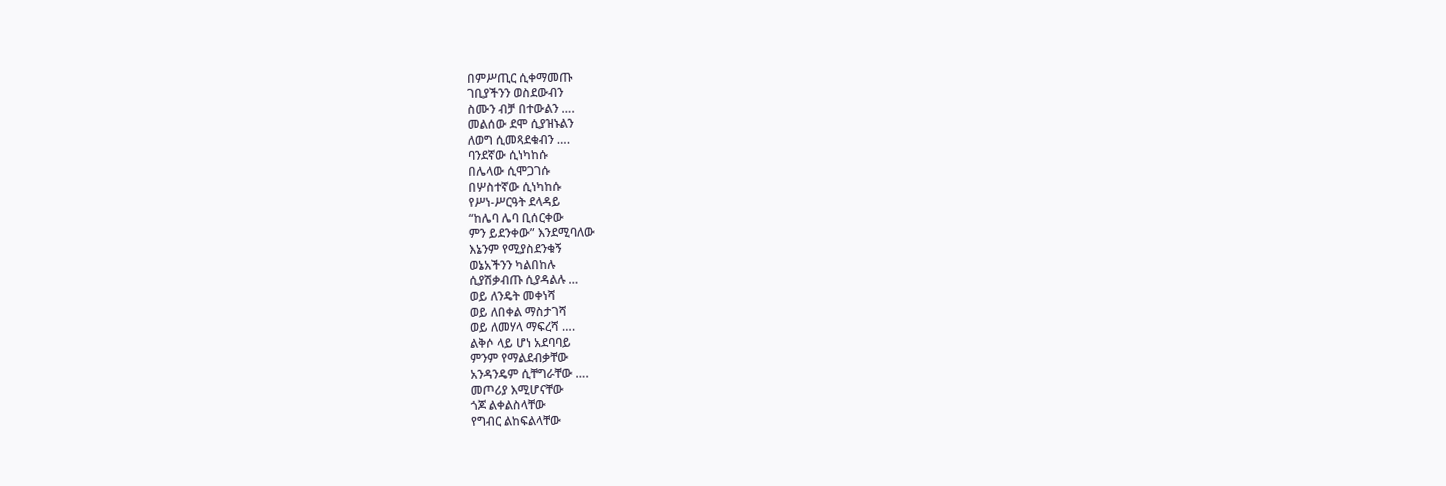በምሥጢር ሲቀማመጡ
ገቢያችንን ወስደውብን
ስሙን ብቻ በተውልን ….
መልሰው ደሞ ሲያዝኑልን
ለወግ ሲመጻደቁብን ….
ባንደኛው ሲነካከሱ
በሌላው ሲሞጋገሱ
በሦስተኛው ሲነካከሱ
የሥነ-ሥርዓት ደላዳይ
“ከሌባ ሌባ ቢሰርቀው
ምን ይደንቀው” እንደሚባለው
እኔንም የሚያስደንቁኝ
ወኔአችንን ካልበከሉ
ሲያሽቃብጡ ሲያዳልሉ …
ወይ ለንዴት መቀነሻ
ወይ ለበቀል ማስታገሻ
ወይ ለመሃላ ማፍረሻ ….
ልቅሶ ላይ ሆነ አደባባይ
ምንም የማልደብቃቸው
አንዳንዴም ሲቸግራቸው ….
መጦሪያ እሚሆናቸው
ጎጆ ልቀልስላቸው
የግብር ልከፍልላቸው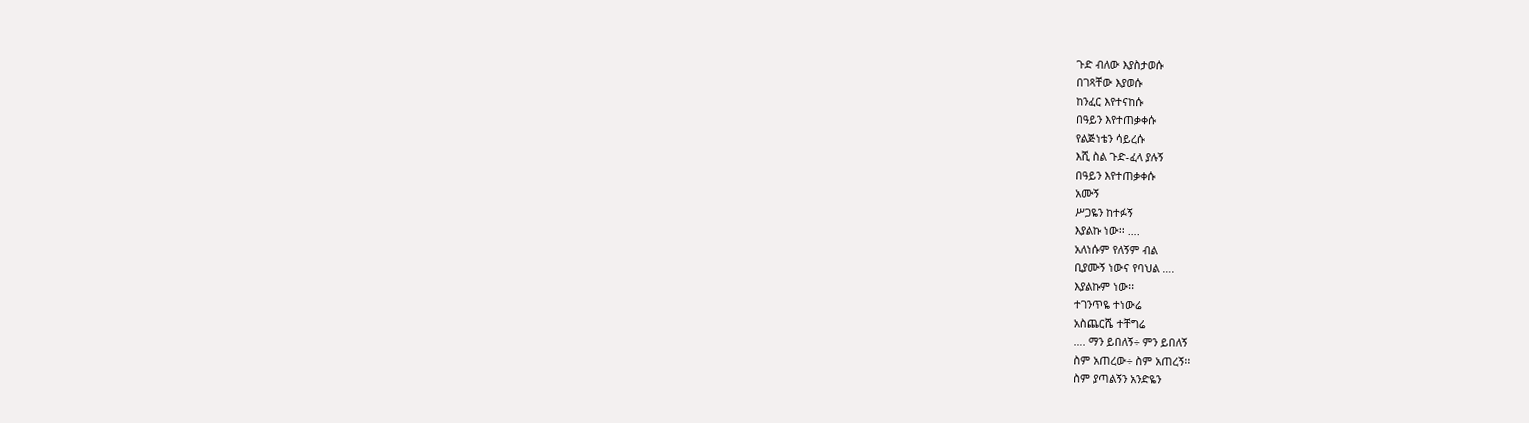ጉድ ብለው እያስታወሱ
በገጻቸው እያወሱ
ከንፈር እየተናከሱ
በዓይን እየተጠቃቀሱ
የልጅነቴን ሳይረሱ
እሺ ስል ጉድ-ፈላ ያሉኝ
በዓይን እየተጠቃቀሱ
አሙኝ
ሥጋዬን ከተፉኝ
እያልኩ ነው፡፡ ….
አለነሱም የለኝም ብል
ቢያሙኝ ነውና የባህል ….
እያልኩም ነው፡፡
ተገንጥዬ ተነውሬ
አስጨርሼ ተቸግሬ
…. ማን ይበለኝ÷ ምን ይበለኝ
ስም አጠረው÷ ስም አጠረኝ፡፡
ስም ያጣልኝን አንድዬን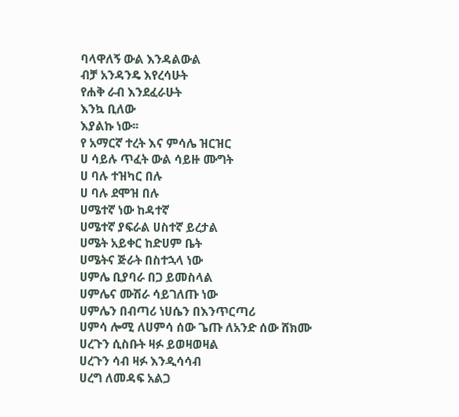ባላዋለኝ ውል እንዳልውል
ብቻ አንዳንዴ እየረሳሁት
የሐቅ ራብ እንደፈራሁት
እንኳ ቢለው
እያልኩ ነው፡፡
የ አማርኛ ተረት እና ምሳሌ ዝርዝር
ሀ ሳይሉ ጥፈት ውል ሳይዙ ሙግት
ሀ ባሉ ተዝካር በሉ
ሀ ባሉ ደሞዝ በሉ
ሀሜተኛ ነው ከዳተኛ
ሀሜተኛ ያፍራል ሀስተኛ ይረታል
ሀሜት አይቀር ከድሀም ቤት
ሀሜትና ጅራት በስተኋላ ነው
ሀምሌ ቢያባራ በጋ ይመስላል
ሀምሌና ሙሽራ ሳይገለጡ ነው
ሀምሌን በብጣሪ ነሀሴን በእንጥርጣሪ
ሀምሳ ሎሚ ለሀምሳ ሰው ጌጡ ለአንድ ሰው ሸክሙ
ሀረጉን ሲስቡት ዛፉ ይወዛወዛል
ሀረጉን ሳብ ዛፉ እንዲሳሳብ
ሀረግ ለመዳፍ አልጋ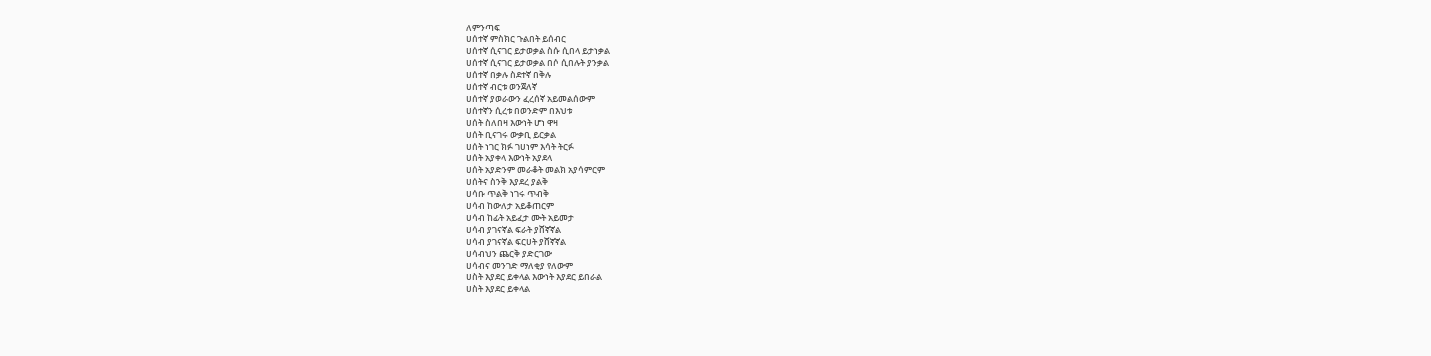ለምንጣፍ
ሀሰተኛ ምስክር ጉልበት ይሰብር
ሀሰተኛ ሲናገር ይታወቃል ስሱ ሲበላ ይታነቃል
ሀሰተኛ ሲናገር ይታወቃል በሶ ሲበሉት ያንቃል
ሀሰተኛ በቃሉ ስደተኛ በቅሉ
ሀሰተኛ ብርቱ ወንጀለኛ
ሀሰተኛ ያወራውን ፈረሰኛ አይመልሰውም
ሀሰተኛን ሲረቱ በወንድም በእህቱ
ሀሰት ስለበዛ እውነት ሆነ ዋዛ
ሀሰት ቢናገሩ ውቃቢ ይርቃል
ሀሰት ነገር ክፉ ገሀነም እሳት ትርፉ
ሀሰት አያቀላ እውነት አያደላ
ሀሰት አያድንም መራቆት መልክ አያሳምርም
ሀሰትና ስንቅ እያደረ ያልቅ
ሀሳቡ ጥልቅ ነገሩ ጥብቅ
ሀሳብ ከውለታ አይቆጠርም
ሀሳብ ከፊት አይፈታ ሙት አይመታ
ሀሳብ ያገናኛል ፍራት ያሸኛኛል
ሀሳብ ያገናኛል ፍርሀት ያሸኛኛል
ሀሳብህን ጨርቅ ያድርገው
ሀሳብና መንገድ ማለቂያ የለውም
ሀስት እያደር ይቀላል እውነት እያደር ይበራል
ሀስት እያደር ይቀላል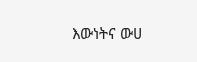እውነትና ውሀ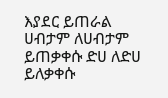እያደር ይጠራል
ሀብታም ለሀብታም ይጠቃቀሱ ድሀ ለድሀ ይለቃቀሱ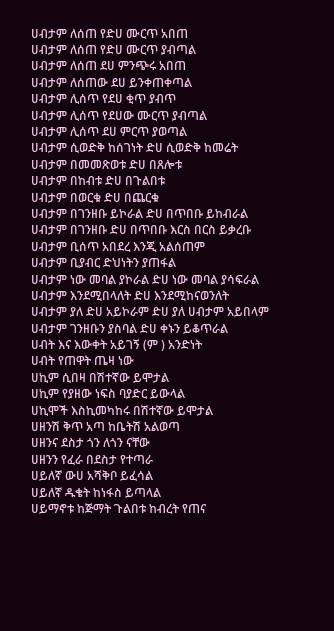ሀብታም ለሰጠ የድሀ ሙርጥ አበጠ
ሀብታም ለሰጠ የድሀ ሙርጥ ያብጣል
ሀብታም ለሰጠ ደሀ ምንጭሩ አበጠ
ሀብታም ለሰጠው ደሀ ይንቀጠቀጣል
ሀብታም ሊሰጥ የደሀ ቂጥ ያብጥ
ሀብታም ሊሰጥ የደሀው ሙርጥ ያብጣል
ሀብታም ሊሰጥ ደሀ ምርጥ ያወጣል
ሀብታም ሲወድቅ ከሰገነት ድሀ ሲወድቅ ከመሬት
ሀብታም በመመጽወቱ ድሀ በጸሎቱ
ሀብታም በከብቱ ድሀ በጉልበቱ
ሀብታም በወርቁ ድሀ በጨርቁ
ሀብታም በገንዘቡ ይኮራል ድሀ በጥበቡ ይከብራል
ሀብታም በገንዘቡ ድሀ በጥበቡ እርስ በርስ ይቃረቡ
ሀብታም ቢሰጥ አበደረ እንጂ አልሰጠም
ሀብታም ቢያብር ድህነትን ያጠፋል
ሀብታም ነው መባል ያኮራል ድሀ ነው መባል ያሳፍራል
ሀብታም እንደሚበላለት ድሀ እንደሚከናወንለት
ሀብታም ያለ ድሀ አይኮራም ድሀ ያለ ሀብታም አይበላም
ሀብታም ገንዘቡን ያስባል ድሀ ቀኑን ይቆጥራል
ሀብት እና እውቀት አይገኝ (ም ) አንድነት
ሀብት የጠዋት ጤዛ ነው
ሀኪም ሲበዛ በሽተኛው ይሞታል
ሀኪም የያዘው ነፍስ ባያድር ይውላል
ሀኪሞች እስኪመካከሩ በሽተኛው ይሞታል
ሀዘንሽ ቅጥ አጣ ከቤትሽ አልወጣ
ሀዘንና ደስታ ጎን ለጎን ናቸው
ሀዘንን የፈራ በደስታ የተጣራ
ሀይለኛ ውሀ አሻቅቦ ይፈሳል
ሀይለኛ ዱቄት ከነፋስ ይጣላል
ሀይማኖቱ ከጅማት ጉልበቱ ከብረት የጠና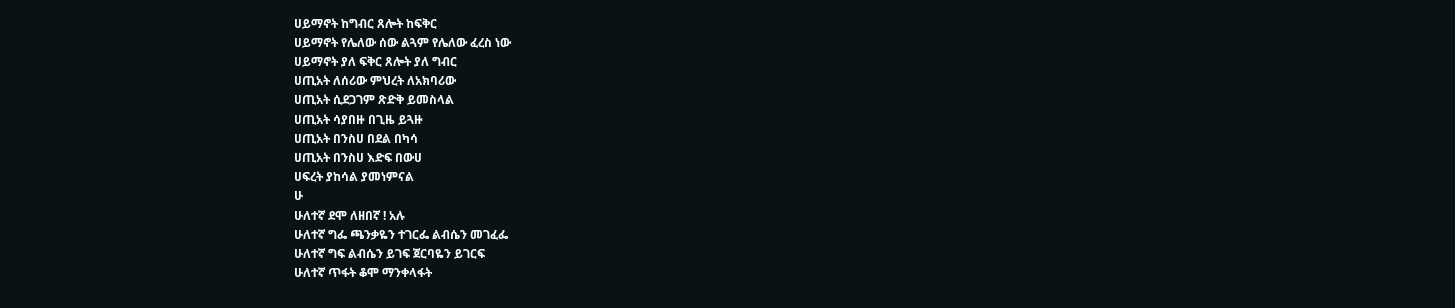ሀይማኖት ከግብር ጸሎት ከፍቅር
ሀይማኖት የሌለው ሰው ልጓም የሌለው ፈረስ ነው
ሀይማኖት ያለ ፍቅር ጸሎት ያለ ግብር
ሀጢአት ለሰሪው ምህረት ለአክባሪው
ሀጢአት ሲደጋገም ጽድቅ ይመስላል
ሀጢአት ሳያበዙ በጊዜ ይጓዙ
ሀጢአት በንስሀ በደል በካሳ
ሀጢአት በንስሀ እድፍ በውሀ
ሀፍረት ያከሳል ያመነምናል
ሁ
ሁለተኛ ደሞ ለዘበኛ ! አሉ
ሁለተኛ ግፌ ጫንቃዬን ተገርፌ ልብሴን መገፈፌ
ሁለተኛ ግፍ ልብሴን ይገፍ ጀርባዬን ይገርፍ
ሁለተኛ ጥፋት ቆሞ ማንቀላፋት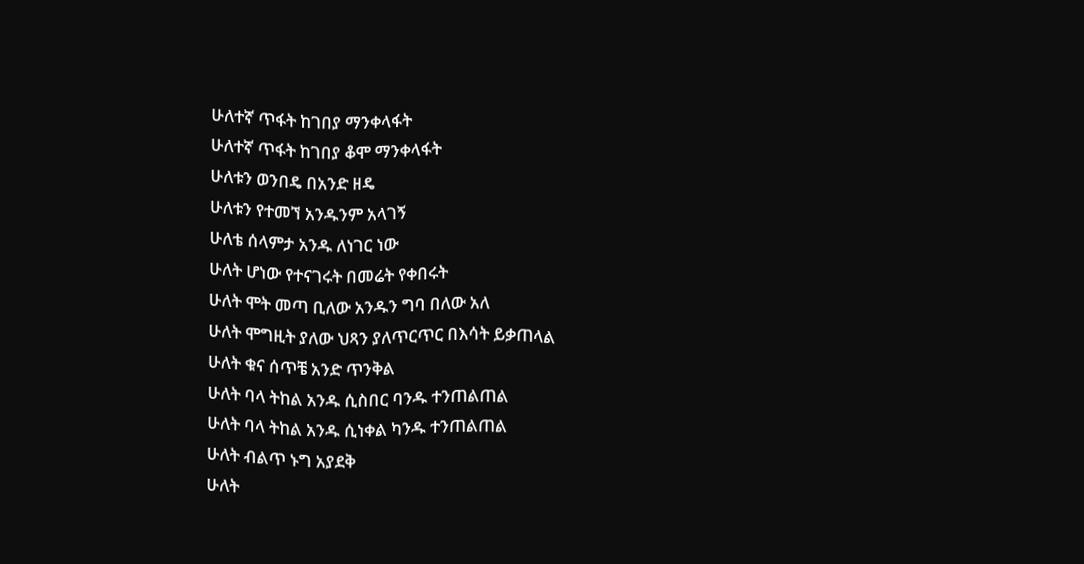ሁለተኛ ጥፋት ከገበያ ማንቀላፋት
ሁለተኛ ጥፋት ከገበያ ቆሞ ማንቀላፋት
ሁለቱን ወንበዴ በአንድ ዘዴ
ሁለቱን የተመኘ አንዱንም አላገኝ
ሁለቴ ሰላምታ አንዱ ለነገር ነው
ሁለት ሆነው የተናገሩት በመሬት የቀበሩት
ሁለት ሞት መጣ ቢለው አንዱን ግባ በለው አለ
ሁለት ሞግዚት ያለው ህጻን ያለጥርጥር በእሳት ይቃጠላል
ሁለት ቁና ሰጥቼ አንድ ጥንቅል
ሁለት ባላ ትከል አንዱ ሲስበር ባንዱ ተንጠልጠል
ሁለት ባላ ትከል አንዱ ሲነቀል ካንዱ ተንጠልጠል
ሁለት ብልጥ ኑግ አያደቅ
ሁለት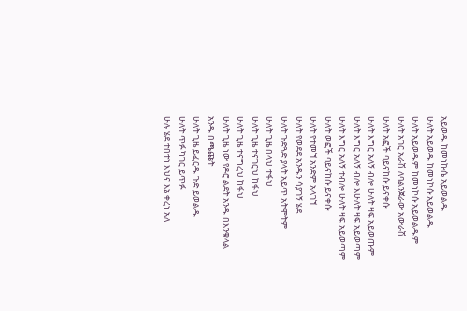አይወዱ ከመነኩሴ አይወልዱ
ሁለት አይወዱ ከመነኮሱ አይወልዱ
ሁለት አይወዱም ከመነኮሱ አይወልዱም
ሁለት አገር አራሽ ለባልንጀራው አውራሽ
ሁለት አፎች ባይናከሱ ይናቀሱ
ሁለት እግር አለኝ ብሎ ሁለት ዛፍ አይወጡም
ሁለት እግር አለኝ ብሎ እሁለት ዛፍ አይወጣም
ሁለት እግር አለኝ ተብሎ ሁለት ዛፍ አይወጣም
ሁለት ወፎች ባይናከሱ ይናቀሱ
ሁለት የተመኘ አንድም አላገኘ
ሁለት የወደደ አንዱን ሳያገኝ ሄደ
ሁለት ጉድጓድ ያላት አይጥ አትሞትም
ሁለት ጊዜ በላህ ተፋህ
ሁለት ጊዜ ተናገርህ ከፋህ
ሁለት ጊዜ ተናግረህ ከፋህ
ሁለት ጊዜ ነው የዶሮ ልደት አንዱ በእንቁላል አንዱ በጫጩት
ሁለት ጊዜ ይፈርዱ ጉድ ይወልዱ
ሁለት ጥፉ ካገር ይጥፉ
ሁሉ ሄደ ተበተነ እህና እኔ ቀረነ አለ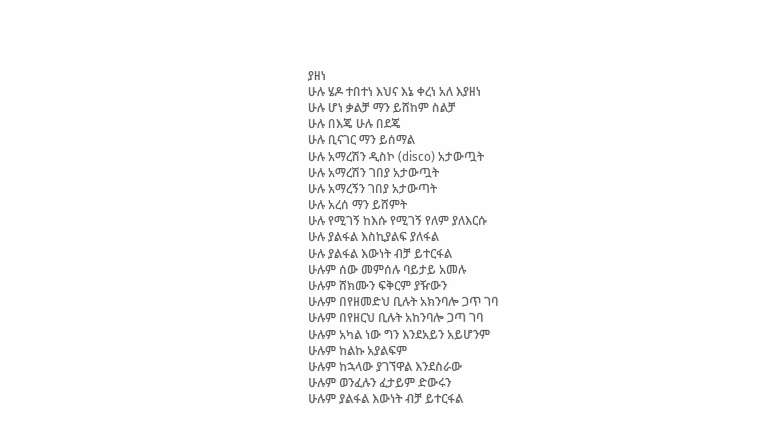ያዘነ
ሁሉ ሄዶ ተበተነ እህና እኔ ቀረነ አለ እያዘነ
ሁሉ ሆነ ቃልቻ ማን ይሸከም ስልቻ
ሁሉ በእጄ ሁሉ በደጄ
ሁሉ ቢናገር ማን ይሰማል
ሁሉ አማረሽን ዲስኮ (disco) አታውጧት
ሁሉ አማረሽን ገበያ አታውጧት
ሁሉ አማረኝን ገበያ አታውጣት
ሁሉ አረሰ ማን ይሸምት
ሁሉ የሚገኝ ከእሱ የሚገኝ የለም ያለእርሱ
ሁሉ ያልፋል እስኪያልፍ ያለፋል
ሁሉ ያልፋል እውነት ብቻ ይተርፋል
ሁሉም ሰው መምሰሉ ባይታይ አመሉ
ሁሉም ሸክሙን ፍቅርም ያዥውን
ሁሉም በየዘመድህ ቢሉት አክንባሎ ጋጥ ገባ
ሁሉም በየዘርህ ቢሉት አከንባሎ ጋጣ ገባ
ሁሉም አካል ነው ግን እንደአይን አይሆንም
ሁሉም ከልኩ አያልፍም
ሁሉም ከኋላው ያገኘዋል እንደስራው
ሁሉም ወንፈሉን ፈታይም ድውሩን
ሁሉም ያልፋል እውነት ብቻ ይተርፋል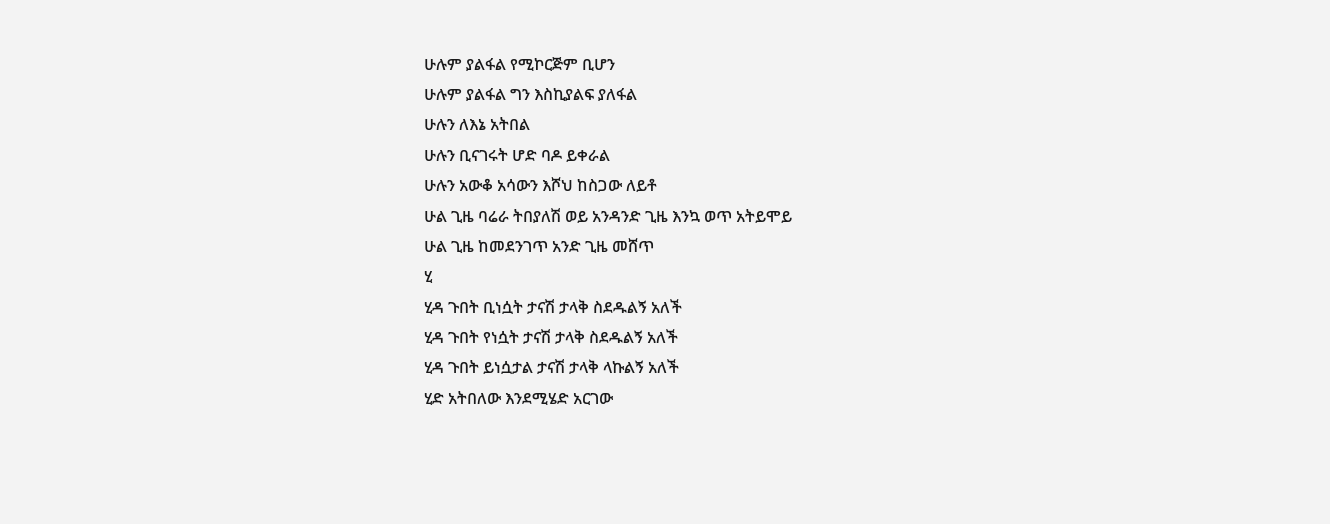ሁሉም ያልፋል የሚኮርጅም ቢሆን
ሁሉም ያልፋል ግን እስኪያልፍ ያለፋል
ሁሉን ለእኔ አትበል
ሁሉን ቢናገሩት ሆድ ባዶ ይቀራል
ሁሉን አውቆ አሳውን እሾህ ከስጋው ለይቶ
ሁል ጊዜ ባሬራ ትበያለሽ ወይ አንዳንድ ጊዜ እንኳ ወጥ አትይሞይ
ሁል ጊዜ ከመደንገጥ አንድ ጊዜ መሸጥ
ሂ
ሂዳ ጉበት ቢነሷት ታናሽ ታላቅ ስደዱልኝ አለች
ሂዳ ጉበት የነሷት ታናሽ ታላቅ ስደዱልኝ አለች
ሂዳ ጉበት ይነሷታል ታናሽ ታላቅ ላኩልኝ አለች
ሂድ አትበለው እንደሚሄድ አርገው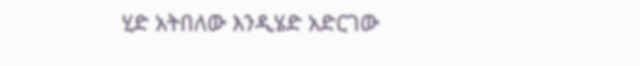ሂድ አትበለው እንዲሄድ አድርገው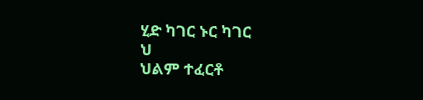ሂድ ካገር ኑር ካገር
ህ
ህልም ተፈርቶ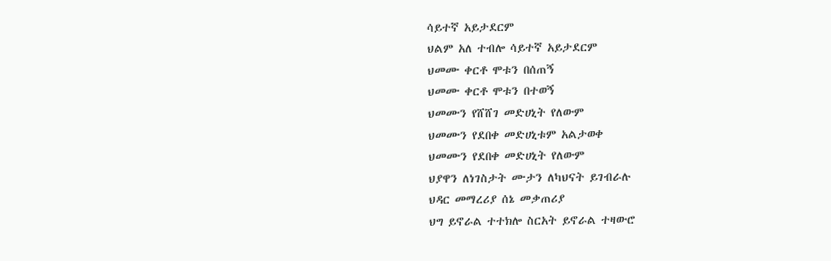ሳይተኛ አይታደርም
ህልም አለ ተብሎ ሳይተኛ አይታደርም
ህመሙ ቀርቶ ሞቱን በሰጠኝ
ህመሙ ቀርቶ ሞቱን በተወኝ
ህመሙን የሸሸገ መድሀኒት የለውም
ህመሙን የደበቀ መድሀኒቱም አልታወቀ
ህመሙን የደበቀ መድሀኒት የለውም
ህያዋን ለነገስታት ሙታን ለካህናት ይገብራሉ
ህዳር መማረሪያ ሰኔ መቃጠሪያ
ህግ ይኖራል ተተክሎ ስርአት ይኖራል ተዛውሮ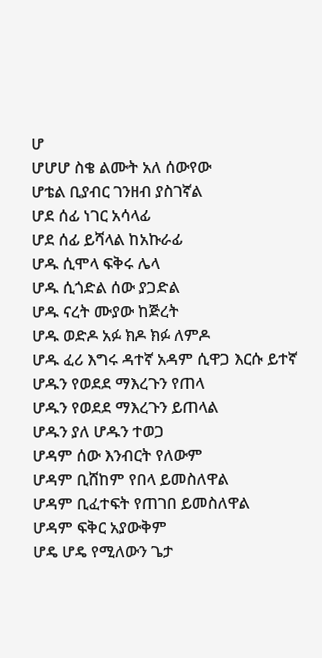ሆ
ሆሆሆ ስቄ ልሙት አለ ሰውየው
ሆቴል ቢያብር ገንዘብ ያስገኛል
ሆደ ሰፊ ነገር አሳላፊ
ሆደ ሰፊ ይሻላል ከአኩራፊ
ሆዱ ሲሞላ ፍቅሩ ሌላ
ሆዱ ሲጎድል ሰው ያጋድል
ሆዱ ናረት ሙያው ከጅረት
ሆዱ ወድዶ አፉ ክዶ ክፉ ለምዶ
ሆዱ ፈሪ እግሩ ዳተኛ አዳም ሲዋጋ እርሱ ይተኛ
ሆዱን የወደደ ማእረጉን የጠላ
ሆዱን የወደደ ማእረጉን ይጠላል
ሆዱን ያለ ሆዱን ተወጋ
ሆዳም ሰው እንብርት የለውም
ሆዳም ቢሸከም የበላ ይመስለዋል
ሆዳም ቢፈተፍት የጠገበ ይመስለዋል
ሆዳም ፍቅር አያውቅም
ሆዴ ሆዴ የሚለውን ጌታ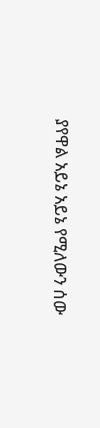ያየዋል አይኔ አይኔ የሚለውን ሰው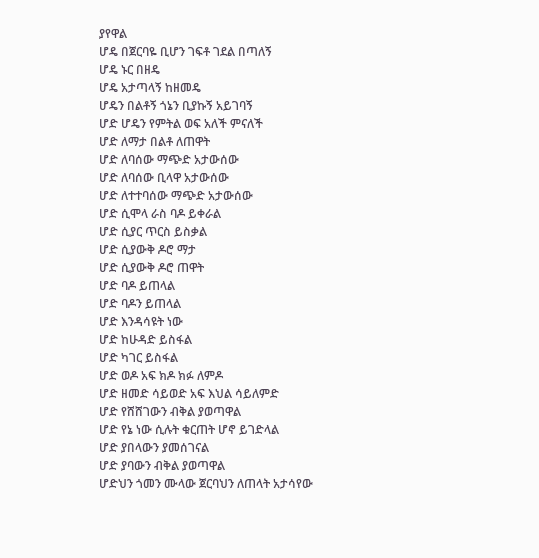ያየዋል
ሆዴ በጀርባዬ ቢሆን ገፍቶ ገደል በጣለኝ
ሆዴ ኑር በዘዴ
ሆዴ አታጣላኝ ከዘመዴ
ሆዴን በልቶኝ ጎኔን ቢያኩኝ አይገባኝ
ሆድ ሆዴን የምትል ወፍ አለች ምናለች
ሆድ ለማታ በልቶ ለጠዋት
ሆድ ለባሰው ማጭድ አታውሰው
ሆድ ለባሰው ቢላዋ አታውሰው
ሆድ ለተተባሰው ማጭድ አታውሰው
ሆድ ሲሞላ ራስ ባዶ ይቀራል
ሆድ ሲያር ጥርስ ይስቃል
ሆድ ሲያውቅ ዶሮ ማታ
ሆድ ሲያውቅ ዶሮ ጠዋት
ሆድ ባዶ ይጠላል
ሆድ ባዶን ይጠላል
ሆድ እንዳሳዩት ነው
ሆድ ከሁዳድ ይስፋል
ሆድ ካገር ይስፋል
ሆድ ወዶ አፍ ክዶ ክፉ ለምዶ
ሆድ ዘመድ ሳይወድ አፍ እህል ሳይለምድ
ሆድ የሸሸገውን ብቅል ያወጣዋል
ሆድ የኔ ነው ሲሉት ቁርጠት ሆኖ ይገድላል
ሆድ ያበላውን ያመሰገናል
ሆድ ያባውን ብቅል ያወጣዋል
ሆድህን ጎመን ሙላው ጀርባህን ለጠላት አታሳየው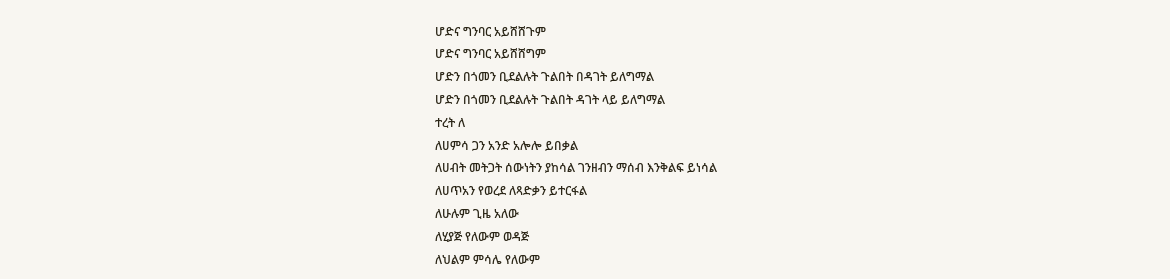ሆድና ግንባር አይሸሸጉም
ሆድና ግንባር አይሸሸግም
ሆድን በጎመን ቢደልሉት ጉልበት በዳገት ይለግማል
ሆድን በጎመን ቢደልሉት ጉልበት ዳገት ላይ ይለግማል
ተረት ለ
ለሀምሳ ጋን አንድ አሎሎ ይበቃል
ለሀብት መትጋት ሰውነትን ያከሳል ገንዘብን ማሰብ እንቅልፍ ይነሳል
ለሀጥአን የወረደ ለጻድቃን ይተርፋል
ለሁሉም ጊዜ አለው
ለሂያጅ የለውም ወዳጅ
ለህልም ምሳሌ የለውም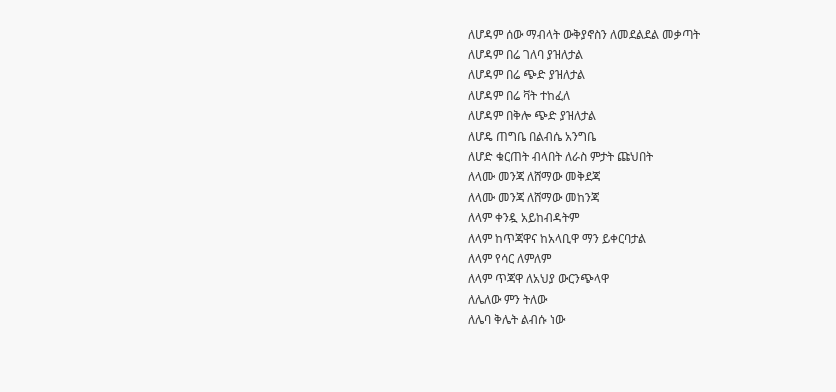ለሆዳም ሰው ማብላት ውቅያኖስን ለመደልደል መቃጣት
ለሆዳም በሬ ገለባ ያዝለታል
ለሆዳም በሬ ጭድ ያዝለታል
ለሆዳም በሬ ቫት ተከፈለ
ለሆዳም በቅሎ ጭድ ያዝለታል
ለሆዴ ጠግቤ በልብሴ አንግቤ
ለሆድ ቁርጠት ብላበት ለራስ ምታት ጩህበት
ለላሙ መንጃ ለሸማው መቅደጃ
ለላሙ መንጃ ለሸማው መከንጃ
ለላም ቀንዷ አይከብዳትም
ለላም ከጥጃዋና ከአላቢዋ ማን ይቀርባታል
ለላም የሳር ለምለም
ለላም ጥጃዋ ለአህያ ውርንጭላዋ
ለሌለው ምን ትለው
ለሌባ ቅሌት ልብሱ ነው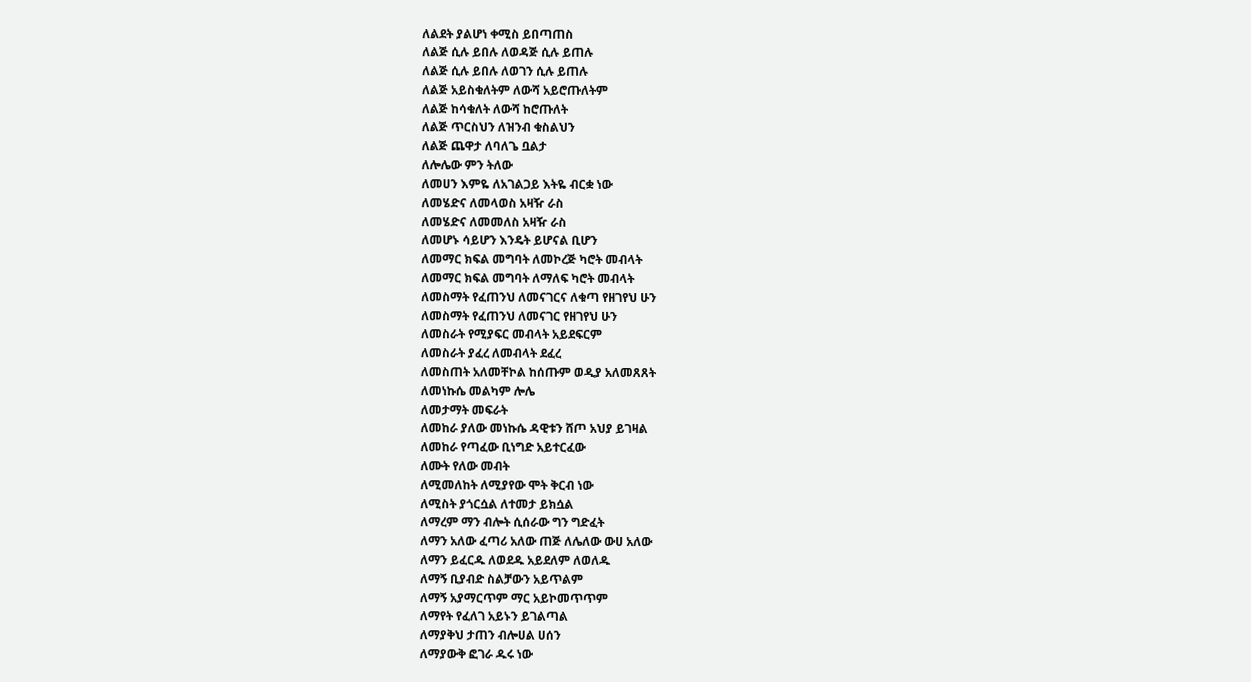ለልደት ያልሆነ ቀሚስ ይበጣጠስ
ለልጅ ሲሉ ይበሉ ለወዳጅ ሲሉ ይጠሉ
ለልጅ ሲሉ ይበሉ ለወገን ሲሉ ይጠሉ
ለልጅ አይስቁለትም ለውሻ አይሮጡለትም
ለልጅ ከሳቁለት ለውሻ ከሮጡለት
ለልጅ ጥርስህን ለዝንብ ቁስልህን
ለልጅ ጨዋታ ለባለጌ ቧልታ
ለሎሌው ምን ትለው
ለመሀን እምዬ ለአገልጋይ እትዬ ብርቋ ነው
ለመሄድና ለመላወስ አዛዥ ራስ
ለመሄድና ለመመለስ አዛዥ ራስ
ለመሆኑ ሳይሆን እንዴት ይሆናል ቢሆን
ለመማር ክፍል መግባት ለመኮረጅ ካሮት መብላት
ለመማር ክፍል መግባት ለማለፍ ካሮት መብላት
ለመስማት የፈጠንህ ለመናገርና ለቁጣ የዘገየህ ሁን
ለመስማት የፈጠንህ ለመናገር የዘገየህ ሁን
ለመስራት የሚያፍር መብላት አይደፍርም
ለመስራት ያፈረ ለመብላት ደፈረ
ለመስጠት አለመቸኮል ከሰጡም ወዲያ አለመጸጸት
ለመነኩሴ መልካም ሎሌ
ለመታማት መፍራት
ለመከራ ያለው መነኩሴ ዳዊቱን ሸጦ አህያ ይገዛል
ለመከራ የጣፈው ቢነግድ አይተርፈው
ለሙት የለው መብት
ለሚመለከት ለሚያየው ሞት ቅርብ ነው
ለሚስት ያጎርሷል ለተመታ ይክሷል
ለማረም ማን ብሎት ሲሰራው ግን ግድፈት
ለማን አለው ፈጣሪ አለው ጠጅ ለሌለው ውሀ አለው
ለማን ይፈርዱ ለወደዱ አይደለም ለወለዱ
ለማኝ ቢያብድ ስልቻውን አይጥልም
ለማኝ አያማርጥም ማር አይኮመጥጥም
ለማየት የፈለገ አይኑን ይገልጣል
ለማያቅህ ታጠን ብሎሀል ሀሰን
ለማያውቅ ፎገራ ዱሩ ነው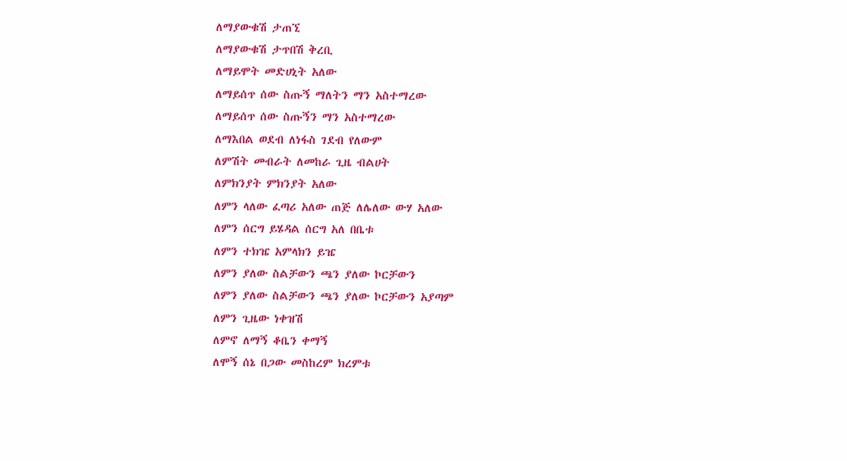ለማያውቁሽ ታጠኚ
ለማያውቁሽ ታጥበሽ ቅረቢ
ለማይሞት መድሀኒት አለው
ለማይሰጥ ሰው ስጡኝ ማለትን ማን አስተማረው
ለማይሰጥ ሰው ስጡኝን ማን አስተማረው
ለማእበል ወደብ ለነፋስ ገደብ የለውም
ለምሽት መብራት ለመከራ ጊዜ ብልሀት
ለምክንያት ምክንያት አለው
ለምን ላለው ፈጣሪ አለው ጠጅ ለሌለው ውሃ አለው
ለምን ሰርግ ይሄዳል ሰርግ አለ በቤቱ
ለምን ተክዤ አምላክን ይዤ
ለምን ያለው ስልቻውን ጫን ያለው ኮርቻውን
ለምን ያለው ስልቻውን ጫን ያለው ኮርቻውን አያጣም
ለምን ጊዜው ነቀዝሽ
ለምኖ ለማኝ ቆቤን ቀማኝ
ለሞኝ ሰኔ በጋው መስከረም ክረምቱ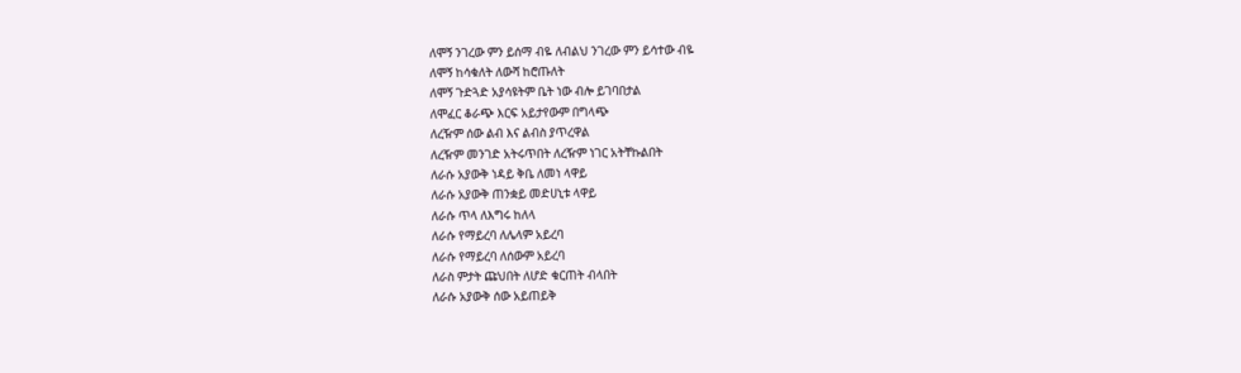ለሞኝ ንገረው ምን ይሰማ ብዬ ለብልህ ንገረው ምን ይሳተው ብዬ
ለሞኝ ከሳቁለት ለውሻ ከሮጡለት
ለሞኝ ጉድጓድ አያሳዩትም ቤት ነው ብሎ ይገባበታል
ለሞፈር ቆራጭ እርፍ አይታየውም በግላጭ
ለረዥም ሰው ልብ እና ልብስ ያጥረዋል
ለረዥም መንገድ አትሩጥበት ለረዥም ነገር አትቸኩልበት
ለራሱ አያውቅ ነዳይ ቅቤ ለመነ ላዋይ
ለራሱ አያውቅ ጠንቋይ መድሀኒቱ ላዋይ
ለራሱ ጥላ ለእግሩ ከለላ
ለራሱ የማይረባ ለሌላም አይረባ
ለራሱ የማይረባ ለሰውም አይረባ
ለራስ ምታት ጩህበት ለሆድ ቁርጠት ብላበት
ለራሱ አያውቅ ሰው አይጠይቅ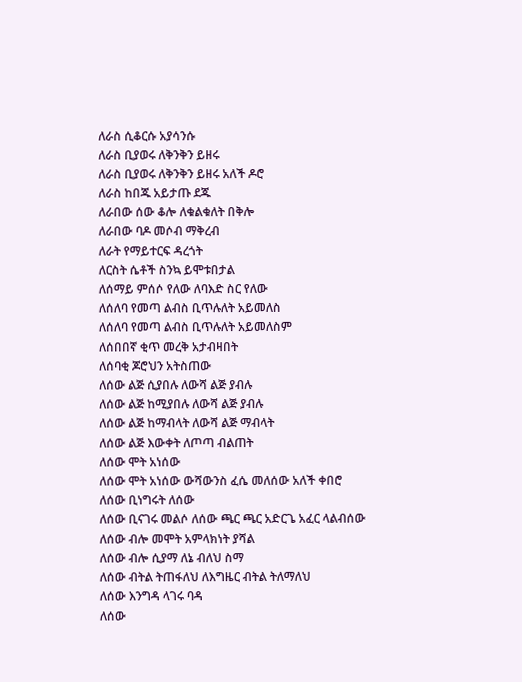ለራስ ሲቆርሱ አያሳንሱ
ለራስ ቢያወሩ ለቅንቅን ይዘሩ
ለራስ ቢያወሩ ለቅንቅን ይዘሩ አለች ዶሮ
ለራስ ከበጁ አይታጡ ደጁ
ለራበው ሰው ቆሎ ለቁልቁለት በቅሎ
ለራበው ባዶ መሶብ ማቅረብ
ለራት የማይተርፍ ዳረጎት
ለርስት ሴቶች ስንኳ ይሞቱበታል
ለሰማይ ምሰሶ የለው ለባእድ ስር የለው
ለሰለባ የመጣ ልብስ ቢጥሉለት አይመለስ
ለሰለባ የመጣ ልብስ ቢጥሉለት አይመለስም
ለሰበበኛ ቂጥ መረቅ አታብዛበት
ለሰባቂ ጆሮህን አትስጠው
ለሰው ልጅ ሲያበሉ ለውሻ ልጅ ያብሉ
ለሰው ልጅ ከሚያበሉ ለውሻ ልጅ ያብሉ
ለሰው ልጅ ከማብላት ለውሻ ልጅ ማብላት
ለሰው ልጅ እውቀት ለጦጣ ብልጠት
ለሰው ሞት አነሰው
ለሰው ሞት አነሰው ውሻውንስ ፈሴ መለሰው አለች ቀበሮ
ለሰው ቢነግሩት ለሰው
ለሰው ቢናገሩ መልሶ ለሰው ጫር ጫር አድርጌ አፈር ላልብሰው
ለሰው ብሎ መሞት አምላክነት ያሻል
ለሰው ብሎ ሲያማ ለኔ ብለህ ስማ
ለሰው ብትል ትጠፋለህ ለእግዜር ብትል ትለማለህ
ለሰው እንግዳ ላገሩ ባዳ
ለሰው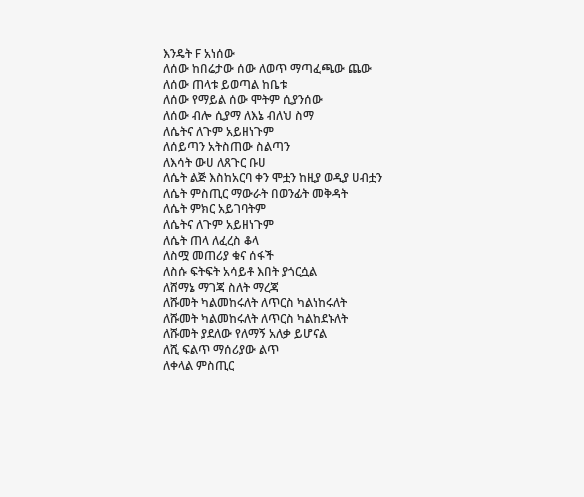እንዴት F አነሰው
ለሰው ከበሬታው ሰው ለወጥ ማጣፈጫው ጨው
ለሰው ጠላቱ ይወጣል ከቤቱ
ለሰው የማይል ሰው ሞትም ሲያንሰው
ለሰው ብሎ ሲያማ ለእኔ ብለህ ስማ
ለሴትና ለጉም አይዘነጉም
ለሰይጣን አትስጠው ስልጣን
ለእሳት ውሀ ለጸጉር ቡሀ
ለሴት ልጅ እስከአርባ ቀን ሞቷን ከዚያ ወዲያ ሀብቷን
ለሴት ምስጢር ማውራት በወንፊት መቅዳት
ለሴት ምክር አይገባትም
ለሴትና ለጉም አይዘነጉም
ለሴት ጠላ ለፈረስ ቆላ
ለስሟ መጠሪያ ቁና ሰፋች
ለስሱ ፍትፍት አሳይቶ እበት ያጎርሷል
ለሸማኔ ማገጃ ስለት ማረጃ
ለሹመት ካልመከሩለት ለጥርስ ካልነከሩለት
ለሹመት ካልመከሩለት ለጥርስ ካልከደኑለት
ለሹመት ያደለው የለማኝ አለቃ ይሆናል
ለሺ ፍልጥ ማሰሪያው ልጥ
ለቀላል ምስጢር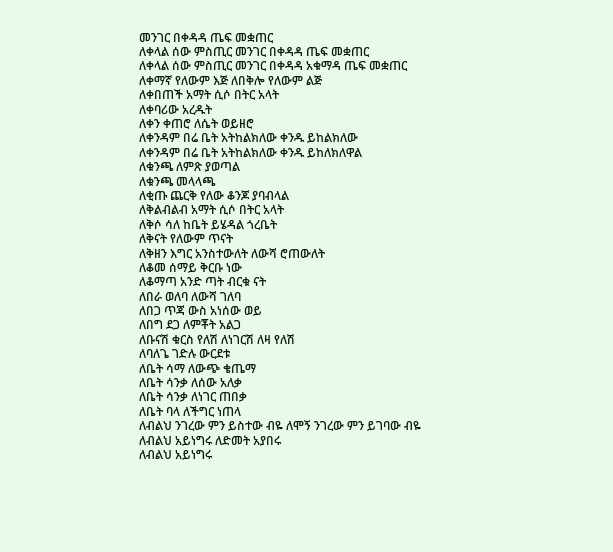መንገር በቀዳዳ ጤፍ መቋጠር
ለቀላል ሰው ምስጢር መንገር በቀዳዳ ጤፍ መቋጠር
ለቀላል ሰው ምስጢር መንገር በቀዳዳ አቁማዳ ጤፍ መቋጠር
ለቀማኛ የለውም እጅ ለበቅሎ የለውም ልጅ
ለቀበጠች አማት ሲሶ በትር አላት
ለቀባሪው አረዱት
ለቀን ቀጠሮ ለሴት ወይዘሮ
ለቀንዳም በሬ ቤት አትከልክለው ቀንዱ ይከልክለው
ለቀንዳም በሬ ቤት አትከልክለው ቀንዱ ይከለክለዋል
ለቁንጫ ለምጽ ያወጣል
ለቁንጫ መላላጫ
ለቂጡ ጨርቅ የለው ቆንጆ ያባብላል
ለቅልብልብ አማት ሲሶ በትር አላት
ለቅሶ ሳለ ከቤት ይሄዳል ጎረቤት
ለቅናት የለውም ጥናት
ለቅዘን እግር አንስተውለት ለውሻ ሮጠውለት
ለቆመ ሰማይ ቅርቡ ነው
ለቆማጣ አንድ ጣት ብርቁ ናት
ለበራ ወለባ ለውሻ ገለባ
ለበጋ ጥጃ ውስ አነሰው ወይ
ለበግ ደጋ ለምቾት አልጋ
ለቡናሽ ቁርስ የለሽ ለነገርሽ ለዛ የለሽ
ለባለጌ ገድሉ ውርደቱ
ለቤት ሳማ ለውጭ ቄጤማ
ለቤት ሳንቃ ለሰው አለቃ
ለቤት ሳንቃ ለነገር ጠበቃ
ለቤት ባላ ለችግር ነጠላ
ለብልህ ንገረው ምን ይስተው ብዬ ለሞኝ ንገረው ምን ይገባው ብዬ
ለብልህ አይነግሩ ለድመት አያበሩ
ለብልህ አይነግሩ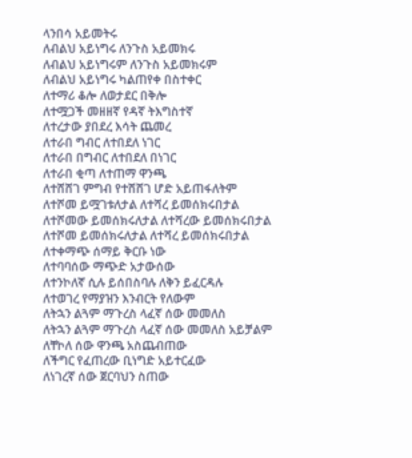ላንበሳ አይመትሩ
ለብልህ አይነግሩ ለንጉስ አይመክሩ
ለብልህ አይነግሩም ለንጉስ አይመክሩም
ለብልህ አይነግሩ ካልጠየቀ በስተቀር
ለተማሪ ቆሎ ለወታደር በቅሎ
ለተሟጋች መዘዘኛ የዳኛ ትእግስተኛ
ለተረታው ያበደረ እሳት ጨመረ
ለተራበ ግብር ለተበደለ ነገር
ለተራበ በግብር ለተበደለ በነገር
ለተራበ ቂጣ ለተጠማ ዋንጫ
ለተሸሸገ ምግብ የተሸሸገ ሆድ አይጠፋለትም
ለተሾመ ይሟገቱለታል ለተሻረ ይመሰክሩበታል
ለተሾመው ይመሰክሩለታል ለተሻረው ይመሰክሩበታል
ለተሾመ ይመሰክሩለታል ለተሻረ ይመሰክሩበታል
ለተቀማጭ ሰማይ ቅርቡ ነው
ለተባባሰው ማጭድ አታውሰው
ለተንኮለኛ ሲሉ ይሰበስባሉ ለቅን ይፈርዳሉ
ለተወገረ የማያዝን እንብርት የለውም
ለትኋን ልጓም ማጉረስ ላፈኛ ሰው መመለስ
ለትኋን ልጓም ማጉረስ ላፈኛ ሰው መመለስ አይቻልም
ለቸኮለ ሰው ዋንጫ አስጨብጠው
ለችግር የፈጠረው ቢነግድ አይተርፈው
ለነገረኛ ሰው ጀርባህን ስጠው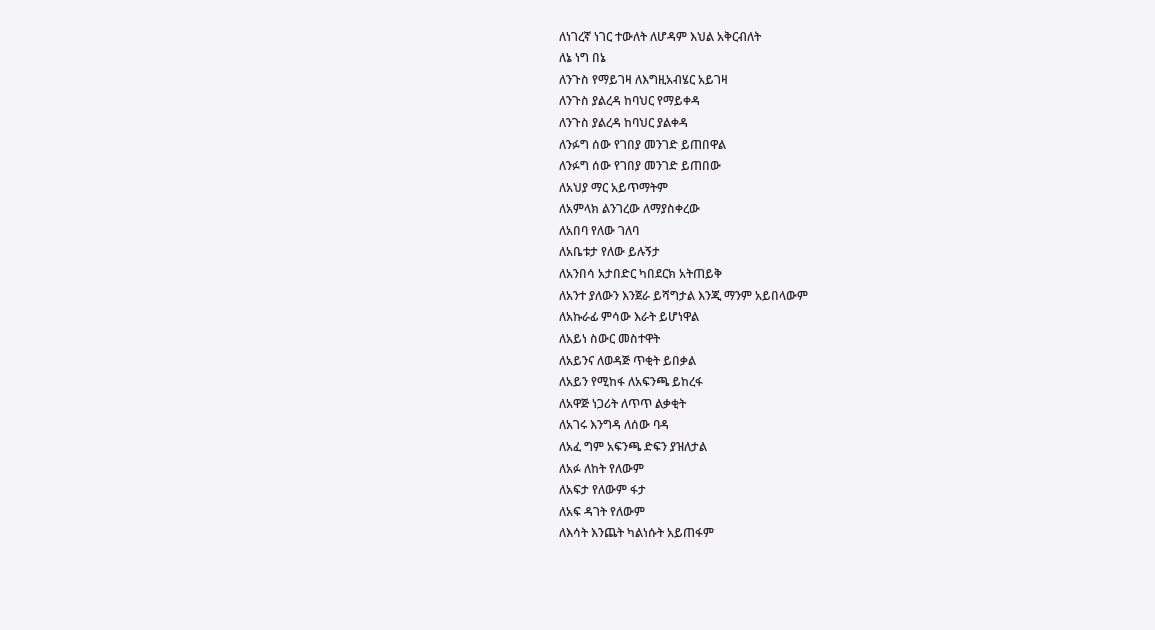ለነገረኛ ነገር ተውለት ለሆዳም እህል አቅርብለት
ለኔ ነግ በኔ
ለንጉስ የማይገዛ ለእግዚአብሄር አይገዛ
ለንጉስ ያልረዳ ከባህር የማይቀዳ
ለንጉስ ያልረዳ ከባህር ያልቀዳ
ለንፉግ ሰው የገበያ መንገድ ይጠበዋል
ለንፉግ ሰው የገበያ መንገድ ይጠበው
ለአህያ ማር አይጥማትም
ለአምላክ ልንገረው ለማያስቀረው
ለአበባ የለው ገለባ
ለአቤቱታ የለው ይሉኝታ
ለአንበሳ አታበድር ካበደርክ አትጠይቅ
ለአንተ ያለውን እንጀራ ይሻግታል እንጂ ማንም አይበላውም
ለአኩራፊ ምሳው እራት ይሆነዋል
ለአይነ ስውር መስተዋት
ለአይንና ለወዳጅ ጥቂት ይበቃል
ለአይን የሚከፋ ለአፍንጫ ይከረፋ
ለአዋጅ ነጋሪት ለጥጥ ልቃቂት
ለአገሩ እንግዳ ለሰው ባዳ
ለአፈ ግም አፍንጫ ድፍን ያዝለታል
ለአፉ ለከት የለውም
ለአፍታ የለውም ፋታ
ለአፍ ዳገት የለውም
ለእሳት እንጨት ካልነሱት አይጠፋም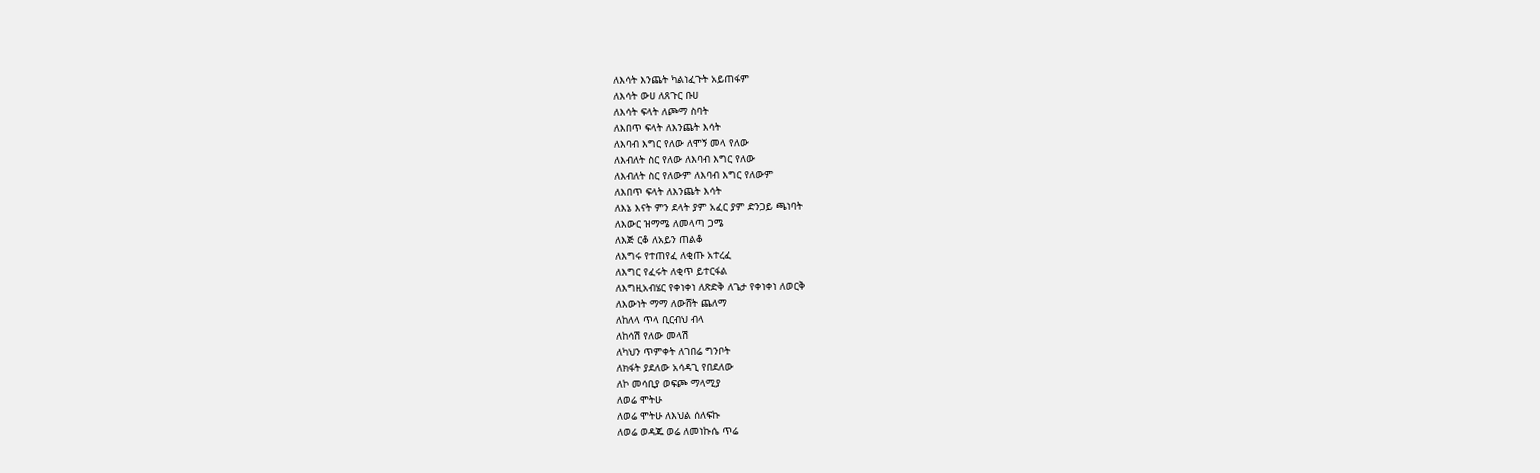ለእሳት እንጨት ካልነፈጉት አይጠፋም
ለእሳት ውሀ ለጸጉር ቡሀ
ለእሳት ፍላት ለጮማ ስባት
ለእበጥ ፍላት ለእንጨት እሳት
ለእባብ እግር የለው ለሞኝ መላ የለው
ለእብለት ስር የለው ለእባብ እግር የለው
ለእብለት ስር የለውም ለእባብ እግር የለውም
ለእበጥ ፍላት ለእንጨት እሳት
ለእኔ እናት ምን ደላት ያም አፈር ያም ድንጋይ ጫነባት
ለእውር ዝማሜ ለመላጣ ጋሜ
ለእጅ ርቆ ለአይን ጠልቆ
ለእግሩ የተጠየፈ ለቂጡ አተረፈ
ለእግር የፈሩት ለቂጥ ይተርፋል
ለእግዚአብሄር የቀነቀነ ለጽድቅ ለጌታ የቀነቀነ ለወርቅ
ለእውነት ማማ ለውሸት ጨለማ
ለከለላ ጥላ ቢርብህ ብላ
ለከሳሽ የለው መላሽ
ለካህን ጥምቀት ለገበሬ ግንቦት
ለክፋት ያደለው አሳዳጊ የበደለው
ለኮ መሳቢያ ወፍጮ ማላሚያ
ለወሬ ሞትሁ
ለወሬ ሞትሁ ለእህል ሰለፍኩ
ለወሬ ወዳጁ ወሬ ለመነኩሴ ጥሬ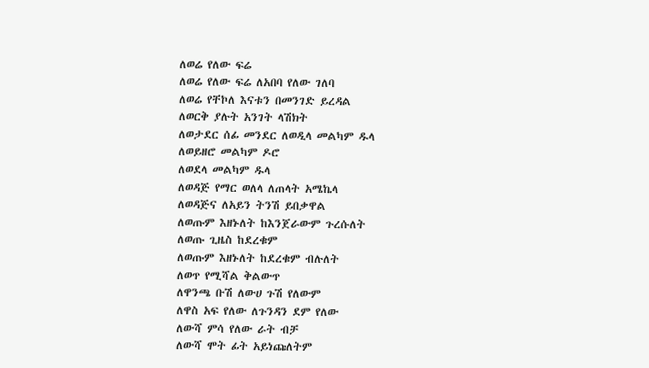ለወሬ የለው ፍሬ
ለወሬ የለው ፍሬ ለአበባ የለው ገለባ
ለወሬ የቸኮለ እናቱን በመንገድ ይረዳል
ለወርቅ ያሉት አንገት ላሽክት
ለወታደር ሰፊ መንደር ለወዲላ መልካም ዱላ
ለወይዘሮ መልካም ዶሮ
ለወደላ መልካም ዱላ
ለወዳጅ የማር ወለላ ለጠላት አሜኬላ
ለወዳጅና ለአይን ትንሽ ይበቃዋል
ለወጡም እዘኑለት ከእንጀራውም ጉረሱለት
ለወጡ ጊዜስ ከደረቁም
ለወጡም እዘኑለት ከደረቁም ብሉለት
ለወጥ የሚሻል ቅልውጥ
ለዋንጫ ቡሽ ለውሀ ጉሽ የለውም
ለዋስ አፍ የለው ለጉንዳን ደም የለው
ለውሻ ምሳ የለው ራት ብቻ
ለውሻ ሞት ፊት አይነጩለትም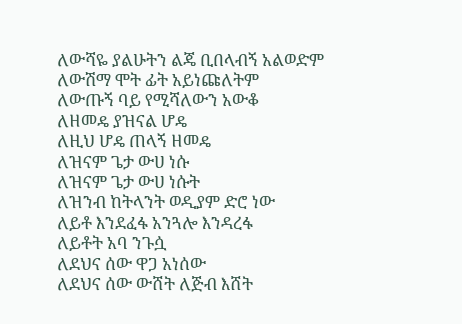ለውሻዬ ያልሁትን ልጄ ቢበላብኝ አልወድም
ለውሽማ ሞት ፊት አይነጩለትም
ለውጡኝ ባይ የሚሻለውን አውቆ
ለዘመዴ ያዝናል ሆዴ
ለዚህ ሆዴ ጠላኝ ዘመዴ
ለዝናም ጌታ ውሀ ነሱ
ለዝናም ጌታ ውሀ ነሱት
ለዝንብ ከትላንት ወዲያም ድሮ ነው
ለይቶ እንደፈፋ አንጓሎ እንዳረፋ
ለይቶት አባ ንጉሷ
ለደህና ሰው ዋጋ አነሰው
ለደህና ሰው ውሸት ለጅብ እሸት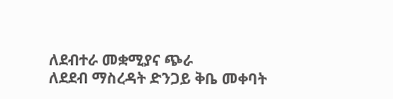ለደብተራ መቋሚያና ጭራ
ለደደብ ማስረዳት ድንጋይ ቅቤ መቀባት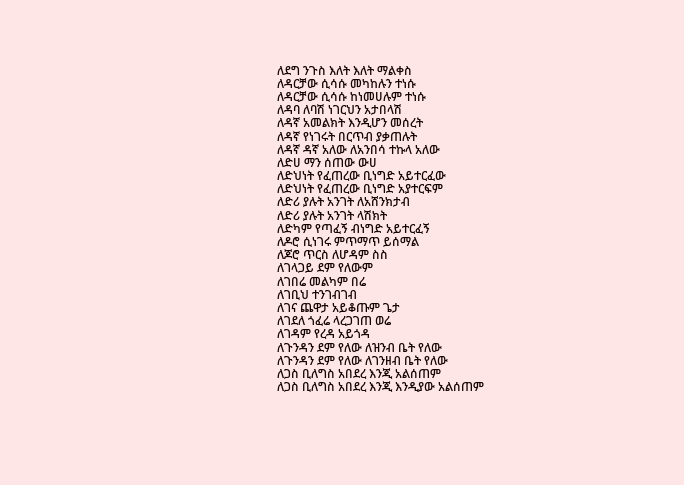ለደግ ንጉስ እለት እለት ማልቀስ
ለዳርቻው ሲሳሱ መካከሉን ተነሱ
ለዳርቻው ሲሳሱ ከነመሀሉም ተነሱ
ለዳባ ለባሽ ነገርህን አታበላሽ
ለዳኛ አመልክት እንዲሆን መሰረት
ለዳኛ የነገሩት በርጥብ ያቃጠሉት
ለዳኛ ዳኛ አለው ለአንበሳ ተኩላ አለው
ለድሀ ማን ሰጠው ውሀ
ለድህነት የፈጠረው ቢነግድ አይተርፈው
ለድህነት የፈጠረው ቢነግድ አያተርፍም
ለድሪ ያሉት አንገት ለአሸንክታብ
ለድሪ ያሉት አንገት ላሽክት
ለድካም የጣፈኝ ብነግድ አይተርፈኝ
ለዶሮ ሲነገሩ ምጥማጥ ይሰማል
ለጆሮ ጥርስ ለሆዳም ስስ
ለገላጋይ ደም የለውም
ለገበሬ መልካም በሬ
ለገቢህ ተንገብገብ
ለገና ጨዋታ አይቆጡም ጌታ
ለገደለ ጎፈሬ ላረጋገጠ ወሬ
ለገዳም የረዳ አይጎዳ
ለጉንዳን ደም የለው ለዝንብ ቤት የለው
ለጉንዳን ደም የለው ለገንዘብ ቤት የለው
ለጋስ ቢለግስ አበደረ እንጂ አልሰጠም
ለጋስ ቢለግስ አበደረ እንጂ እንዲያው አልሰጠም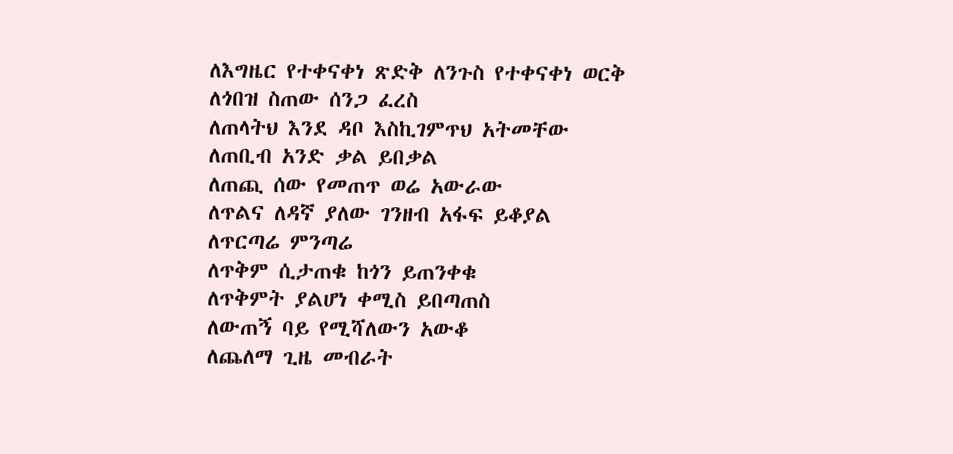ለእግዜር የተቀናቀነ ጽድቅ ለንጉስ የተቀናቀነ ወርቅ
ለጎበዝ ስጠው ሰንጋ ፈረስ
ለጠላትህ እንደ ዳቦ እስኪገምጥህ አትመቸው
ለጠቢብ አንድ ቃል ይበቃል
ለጠጪ ሰው የመጠጥ ወሬ አውራው
ለጥልና ለዳኛ ያለው ገንዘብ አፋፍ ይቆያል
ለጥርጣሬ ምንጣሬ
ለጥቅም ሲታጠቁ ከጎን ይጠንቀቁ
ለጥቅምት ያልሆነ ቀሚስ ይበጣጠስ
ለውጠኝ ባይ የሚሻለውን አውቆ
ለጨለማ ጊዜ መብራት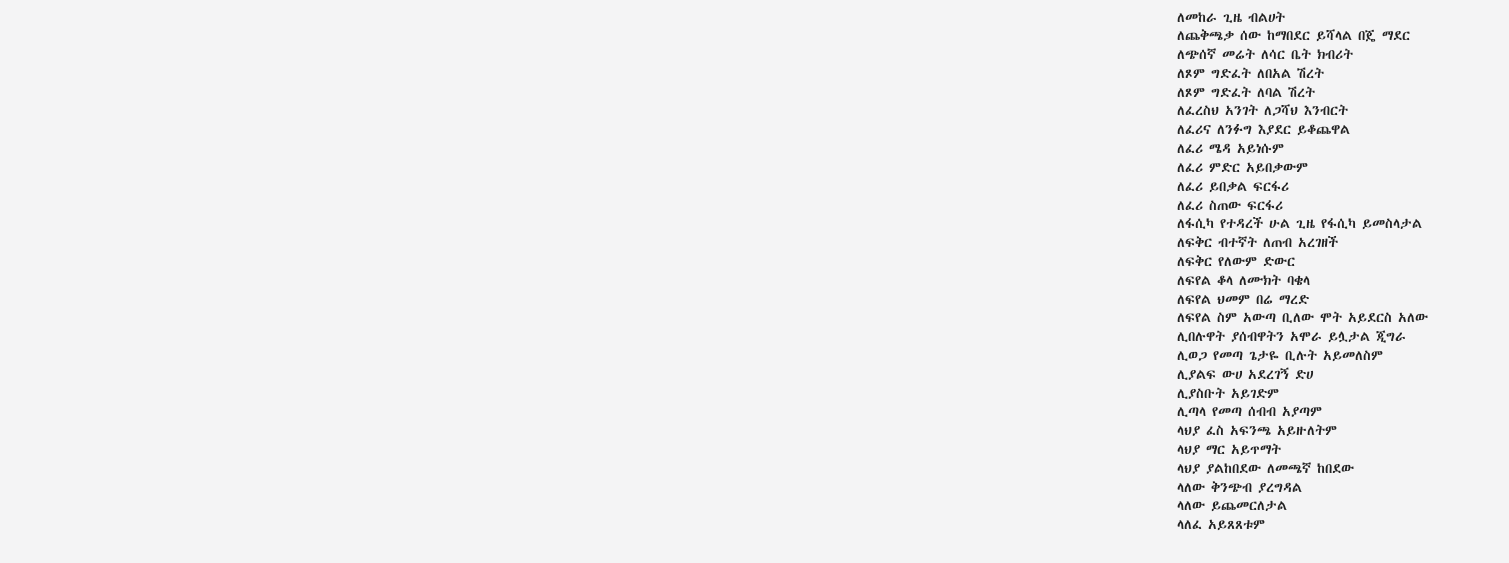ለመከራ ጊዜ ብልሀት
ለጨቅጫቃ ሰው ከማበደር ይሻላል በጄ ማደር
ለጭሰኛ መሬት ለሳር ቤት ክብሪት
ለጾም ግድፈት ለበአል ሽረት
ለጾም ግድፈት ለባል ሽረት
ለፈረስህ አንገት ለጋሻህ እንብርት
ለፈሪና ለንፉግ እያደር ይቆጨዋል
ለፈሪ ሜዳ አይነሱም
ለፈሪ ምድር አይበቃውም
ለፈሪ ይበቃል ፍርፋሪ
ለፈሪ ስጠው ፍርፋሪ
ለፋሲካ የተዳረች ሁል ጊዜ የፋሲካ ይመስላታል
ለፍቅር ብተኛት ለጠብ አረገዘች
ለፍቅር የለውም ድውር
ለፍየል ቆላ ለሙክት ባቄላ
ለፍየል ህመም በሬ ማረድ
ለፍየል ስም አውጣ ቢለው ሞት አይደርስ አለው
ሊበሉዋት ያሰብዋትን አሞራ ይሏታል ጂግራ
ሊወጋ የመጣ ጌታዬ ቢሉት አይመለስም
ሊያልፍ ውሀ አደረገኝ ድሀ
ሊያስቡት አይገድም
ሊጣላ የመጣ ሰብብ አያጣም
ላህያ ፈስ አፍንጫ አይዙለትም
ላህያ ማር አይጥማት
ላህያ ያልከበደው ለመጫኛ ከበደው
ላለው ቅንጭብ ያረግዳል
ላለው ይጨመርለታል
ላለፈ አይጸጸቱም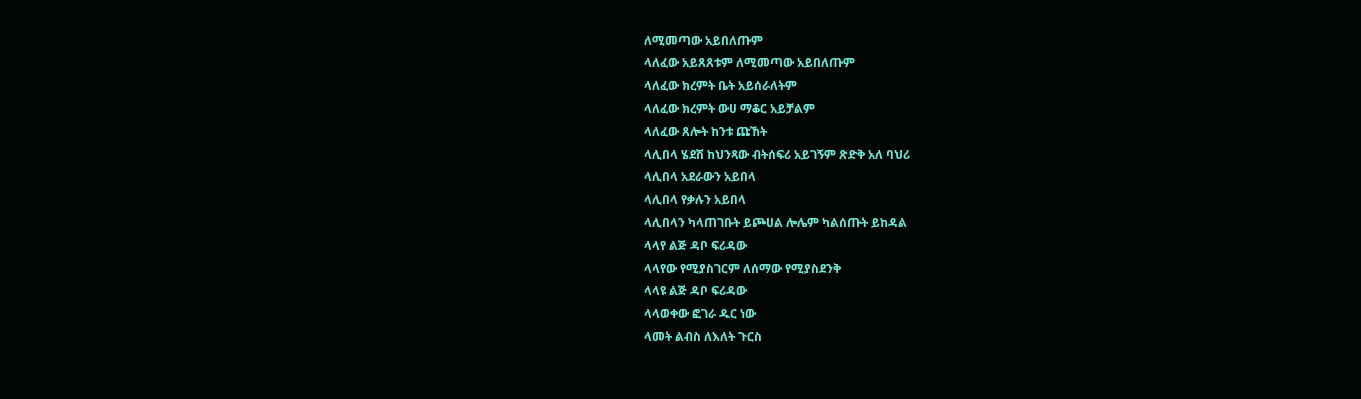ለሚመጣው አይበለጡም
ላለፈው አይጸጸቱም ለሚመጣው አይበለጡም
ላለፈው ክረምት ቤት አይሰራለትም
ላለፈው ክረምት ውሀ ማቆር አይቻልም
ላለፈው ጸሎት ከንቱ ጩኸት
ላሊበላ ሄደሽ ከህንጻው ብትሰፍሪ አይገኝም ጽድቅ አለ ባህሪ
ላሊበላ አደራውን አይበላ
ላሊበላ የቃሉን አይበላ
ላሊበላን ካላጠገቡት ይጮሀል ሎሌም ካልሰጡት ይከዳል
ላላየ ልጅ ዳቦ ፍሪዳው
ላላየው የሚያስገርም ለሰማው የሚያስደንቅ
ላላዩ ልጅ ዳቦ ፍሪዳው
ላላወቀው ፎገራ ዱር ነው
ላመት ልብስ ለእለት ጉርስ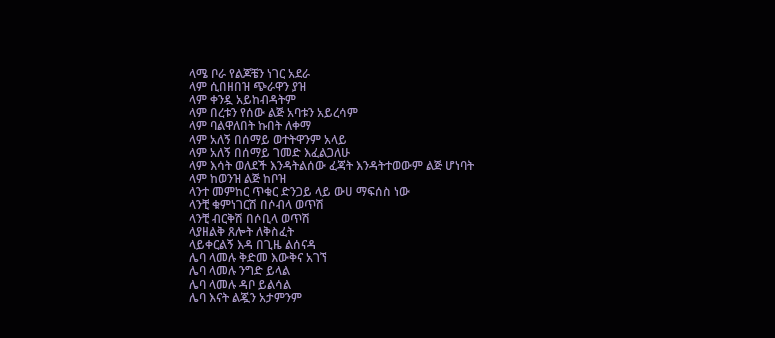ላሜ ቦራ የልጆቼን ነገር አደራ
ላም ሲበዘበዝ ጭራዋን ያዝ
ላም ቀንዷ አይከብዳትም
ላም በረቱን የሰው ልጅ አባቱን አይረሳም
ላም ባልዋለበት ኩበት ለቀማ
ላም አለኝ በሰማይ ወተትዋንም አላይ
ላም አለኝ በሰማይ ገመድ እፈልጋለሁ
ላም እሳት ወለደች እንዳትልሰው ፈጃት እንዳትተወውም ልጅ ሆነባት
ላም ከወንዝ ልጅ ከቦዝ
ላንተ መምከር ጥቁር ድንጋይ ላይ ውሀ ማፍሰስ ነው
ላንቺ ቁምነገርሽ በሶብላ ወጥሽ
ላንቺ ብርቅሽ በሶቢላ ወጥሽ
ላያዘልቅ ጸሎት ለቅስፈት
ላይቀርልኝ እዳ በጊዜ ልሰናዳ
ሌባ ላመሉ ቅድመ እውቅና አገኘ
ሌባ ላመሉ ንግድ ይላል
ሌባ ላመሉ ዳቦ ይልሳል
ሌባ እናት ልጇን አታምንም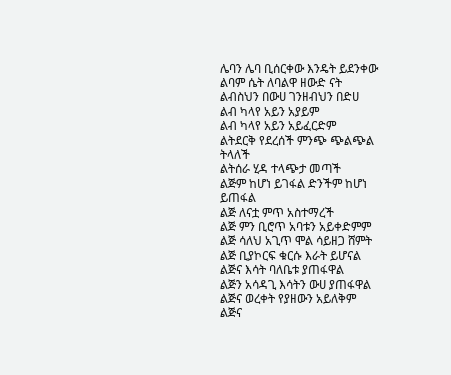ሌባን ሌባ ቢሰርቀው እንዴት ይደንቀው
ልባም ሴት ለባልዋ ዘውድ ናት
ልብስህን በውሀ ገንዘብህን በድሀ
ልብ ካላየ አይን አያይም
ልብ ካላየ አይን አይፈርድም
ልትደርቅ የደረሰች ምንጭ ጭልጭል ትላለች
ልትሰራ ሂዳ ተላጭታ መጣች
ልጅም ከሆነ ይገፋል ድንችም ከሆነ ይጠፋል
ልጅ ለናቷ ምጥ አስተማረች
ልጅ ምን ቢሮጥ አባቱን አይቀድምም
ልጅ ሳለህ አጊጥ ሞል ሳይዘጋ ሸምት
ልጅ ቢያኮርፍ ቁርሱ እራት ይሆናል
ልጅና እሳት ባለቤቱ ያጠፋዋል
ልጅን አሳዳጊ እሳትን ውሀ ያጠፋዋል
ልጅና ወረቀት የያዘውን አይለቅም
ልጅና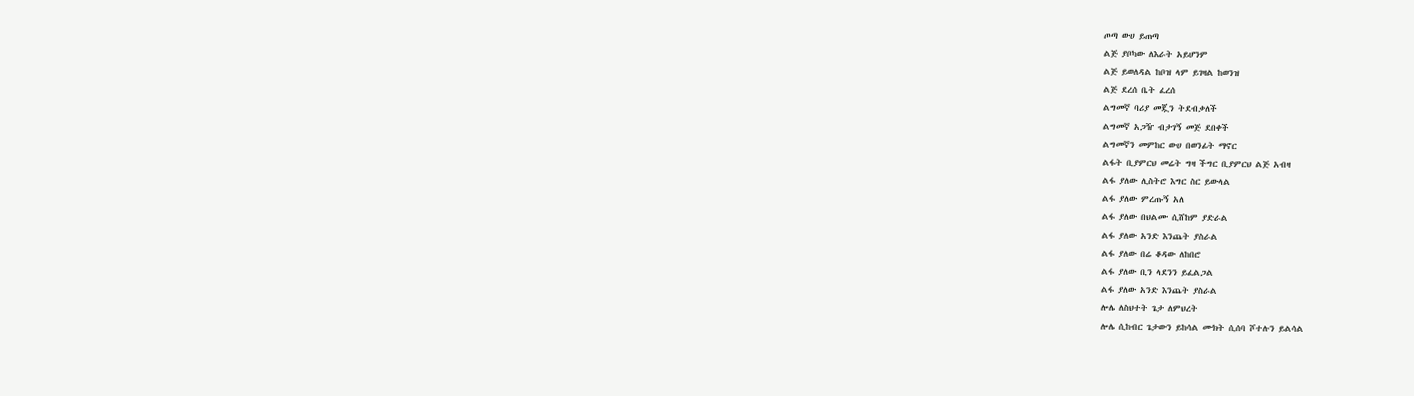ጦጣ ውሀ ይጠጣ
ልጅ ያቦካው ለእራት አይሆንም
ልጅ ይወለዳል ከቦዝ ላም ይገዛል ከወንዝ
ልጅ ደረሰ ቤት ፈረሰ
ልግመኛ ባሪያ መጇን ትደብቃለች
ልግመኛ አጋዥ ብታገኝ መጅ ደበቀች
ልግመኛን መምከር ውሀ በወንፊት ማኖር
ልፋት ቢያምርህ መሬት ግዛ ችግር ቢያምርህ ልጅ አብዛ
ልፋ ያለው ሊስትሮ እግር ስር ይውላል
ልፋ ያለው ምረጡኝ አለ
ልፋ ያለው በህልሙ ሲሸከም ያድራል
ልፋ ያለው አንድ እንጨት ያስራል
ልፋ ያለው በሬ ቆዳው ለከበሮ
ልፋ ያለው ቢን ላደንን ይፈልጋል
ልፋ ያለው አንድ እንጨት ያስራል
ሎሌ ለስህተት ጌታ ለምህረት
ሎሌ ሲከብር ጌታውን ይከሳል ሙክት ሲሰባ ሾተሉን ይልሳል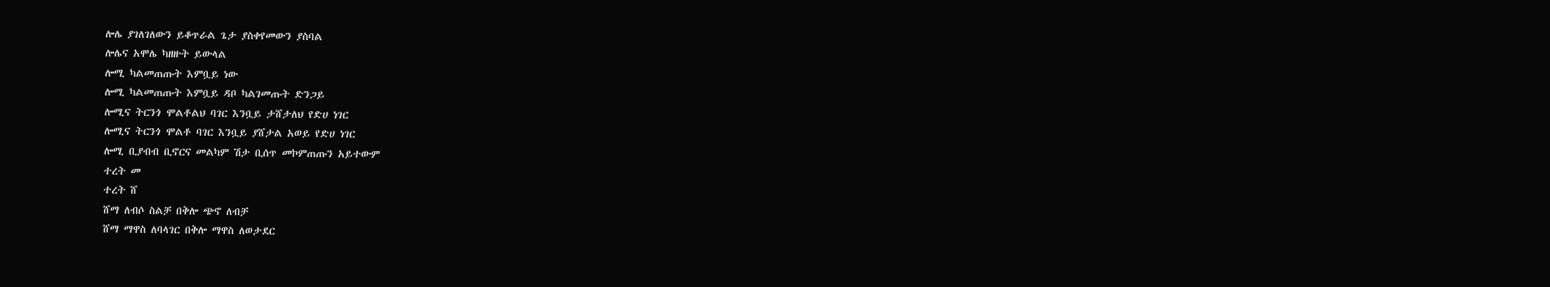ሎሌ ያገለገለውን ይቆጥራል ጌታ ያስቀየመውን ያስባል
ሎሌና አሞሌ ካዘዙት ይውላል
ሎሚ ካልመጠጡት እምቧይ ነው
ሎሚ ካልመጠጡት እምቧይ ዳቦ ካልገመጡት ድንጋይ
ሎሚና ትርንጎ ሞልቶልህ ባገር እንቧይ ታሸታለህ የድሀ ነገር
ሎሚና ትርንጎ ሞልቶ ባገር እንቧይ ያሸታል አወይ የድሀ ነገር
ሎሚ ቢያብብ ቢኖርና መልካም ሽታ ቢሰጥ መኮምጠጡን አይተውም
ተረት መ
ተረት ሸ
ሸማ ለብሶ ስልቻ በቅሎ ጭኖ ለብቻ
ሸማ ማዋስ ለባላገር በቅሎ ማዋስ ለወታደር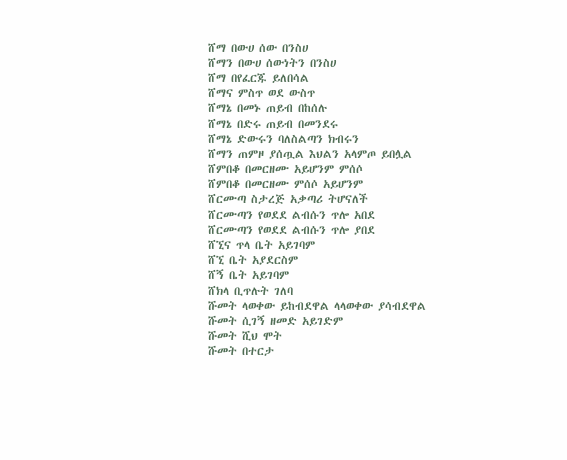ሸማ በውሀ ሰው በንስሀ
ሸማን በውሀ ሰውነትን በንስሀ
ሸማ በየፈርጁ ይለበሳል
ሸማና ምስጥ ወደ ውስጥ
ሸማኔ በመኑ ጠይብ በከሰሉ
ሸማኔ በድሩ ጠይብ በመንደሩ
ሸማኔ ድውሩን ባለስልጣን ክብሩን
ሸማን ጠምዞ ያሰጧል እህልን አላምጦ ይበሏል
ሸምበቆ በመርዘሙ አይሆንም ምሰሶ
ሸምበቆ በመርዘሙ ምሰሶ አይሆንም
ሸርሙጣ ስታረጅ አቃጣሪ ትሆናለች
ሸርሙጣን የወደደ ልብሱን ጥሎ አበደ
ሸርሙጣን የወደደ ልብሱን ጥሎ ያበደ
ሸኚና ጥላ ቤት አይገባም
ሸኚ ቤት አያደርስም
ሸኝ ቤት አይገባም
ሸክላ ቢጥሉት ገለባ
ሹመት ላወቀው ይከብደዋል ላላወቀው ያሳብደዋል
ሹመት ሲገኝ ዘመድ አይገድም
ሹመት ሺህ ሞት
ሹመት በተርታ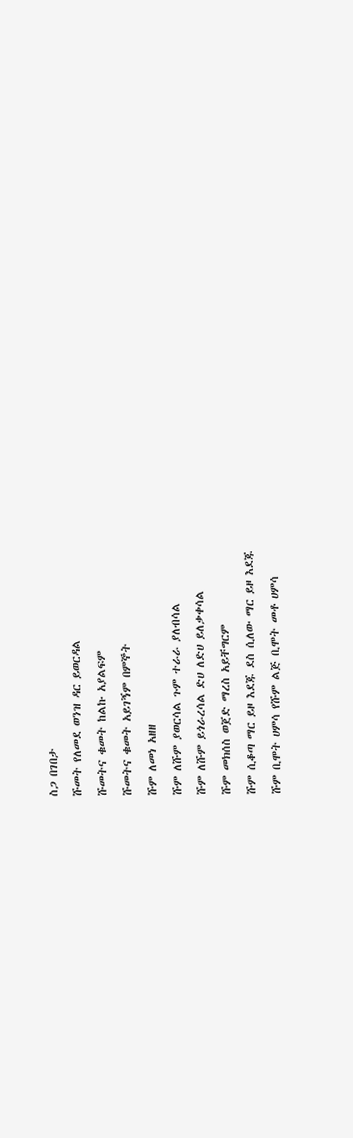ስጋ በገበታ
ሹመት የለመደ ወንዝ ዳር ይወርዳል
ሹመትና ቁመት ከልኩ አያልፍም
ሹመትና ቁመት አይገኝም በምኞት
ሹም ለመነ አዘዘ
ሹም ለሹም ያወርሳል ጉም ተራራ ያለብሳል
ሹም ለሹም ይጎራረሳል ድሀ ለድሀ ይለቃቀሳል
ሹም መክሰስ ወጀድ ማረስ አይቸግርም
ሹም ሲቆጣ ማር ይዞ እደጁ ደስ ሲለው ማር ይዞ እደጁ
ሹም ቢሞት ሀምሳ የሹም ልጅ ቢሞት መቶ ሀምሳ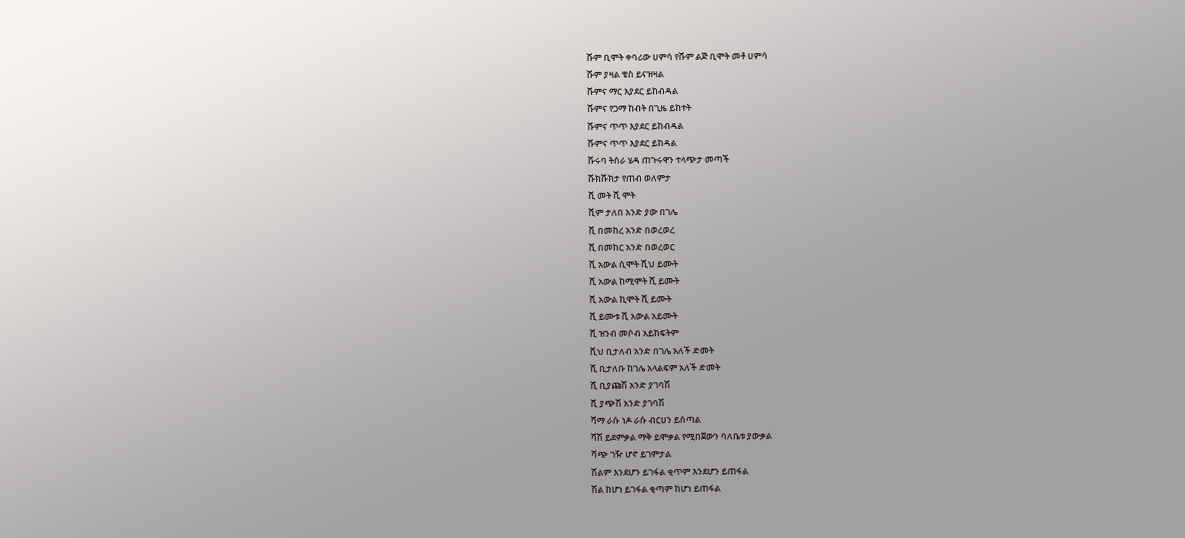ሹም ቢሞት ቀባሪው ሀምሳ የሹም ልጅ ቢሞት መቶ ሀምሳ
ሹም ያዛል ቄስ ይናዝዛል
ሹምና ማር እያደር ይከብዳል
ሹምና የጋማ ከብት በጊዜ ይከተት
ሹምና ጥጥ እያደር ይከብዳል
ሹምና ጥጥ እያደር ይከዳል
ሹሩባ ትሰራ ሄዳ ጠጉሩዋን ተላጭታ መጣች
ሹክሹክታ የጠብ ወለምታ
ሺ መት ሺ ሞት
ሺም ታለበ አንድ ያው በገሌ
ሺ በመከረ አንድ በወረወረ
ሺ በመከር አንድ በወረወር
ሺ አውል ሲሞት ሺህ ይሙት
ሺ አውል ከሚሞት ሺ ይሙት
ሺ አውል ኪሞት ሺ ይሙት
ሺ ይሙቱ ሺ አውል አይሙት
ሺ ዝንብ መሶብ አይከፍትም
ሺህ ቢታለብ አንድ በገሌ አለች ድመት
ሺ ቢታለቡ ከገሌ አላልፍም አለች ድመት
ሺ ቢያጩሽ አንድ ያገባሽ
ሺ ያጭሽ አንድ ያገባሽ
ሻማ ራሱ ነዶ ራሱ ብርሀን ይሰጣል
ሻሽ ይደምቃል ማቅ ይሞቃል የሚበጀውን ባለቤቱ ያውቃል
ሻጭ ገዥ ሆኖ ይገምታል
ሽልም እንደሆን ይገፋል ቂጥም እንደሆን ይጠፋል
ሽል ከሆነ ይገፋል ቂጣም ከሆነ ይጠፋል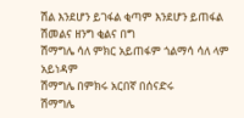ሽል እንደሆን ይገፋል ቂጣም እንደሆን ይጠፋል
ሽመልና ዘንግ ቂልና በግ
ሽማግሌ ሳለ ምክር አይጠፋም ጎልማሳ ሳለ ላም አይነዳም
ሽማግሌ በምክሩ አርበኛ በሰናድሩ
ሽማግሌ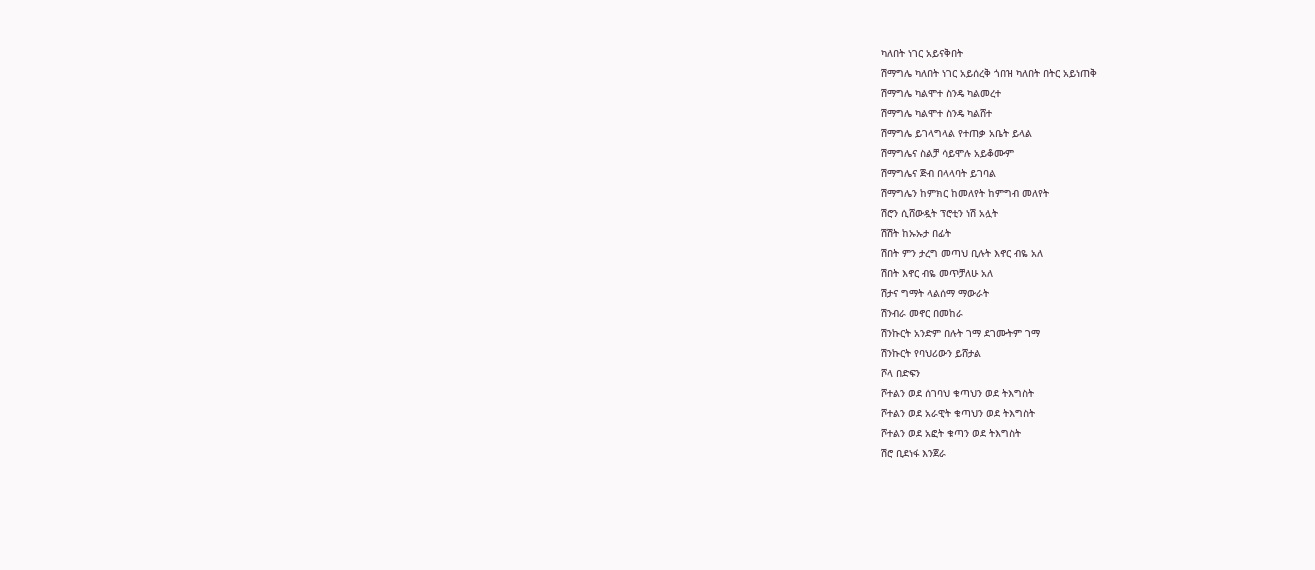ካለበት ነገር አይናቅበት
ሽማግሌ ካለበት ነገር አይሰረቅ ጎበዝ ካለበት በትር አይነጠቅ
ሽማግሌ ካልሞተ ስንዴ ካልመረተ
ሽማግሌ ካልሞተ ስንዴ ካልሸተ
ሽማግሌ ይገላግላል የተጠቃ አቤት ይላል
ሽማግሌና ስልቻ ሳይሞሉ አይቆሙም
ሽማግሌና ጅብ በላላባት ይገባል
ሽማግሌን ከምክር ከመለየት ከምግብ መለየት
ሽሮን ሲሸውዷት ፕሮቲን ነሽ አሏት
ሽሽት ከኡኡታ በፊት
ሽበት ምን ታረግ መጣህ ቢሉት እኖር ብዬ አለ
ሽበት እኖር ብዬ መጥቻለሁ አለ
ሽታና ግማት ላልሰማ ማውራት
ሽንብራ መኖር በመከራ
ሽንኩርት አንድም በሉት ገማ ደገሙትም ገማ
ሽንኩርት የባህሪውን ይሸታል
ሾላ በድፍን
ሾተልን ወደ ሰገባህ ቁጣህን ወደ ትእግስት
ሾተልን ወደ አራዊት ቁጣህን ወደ ትእግስት
ሾተልን ወደ አፎት ቁጣን ወደ ትእግስት
ሽሮ ቢደነፋ እንጀራ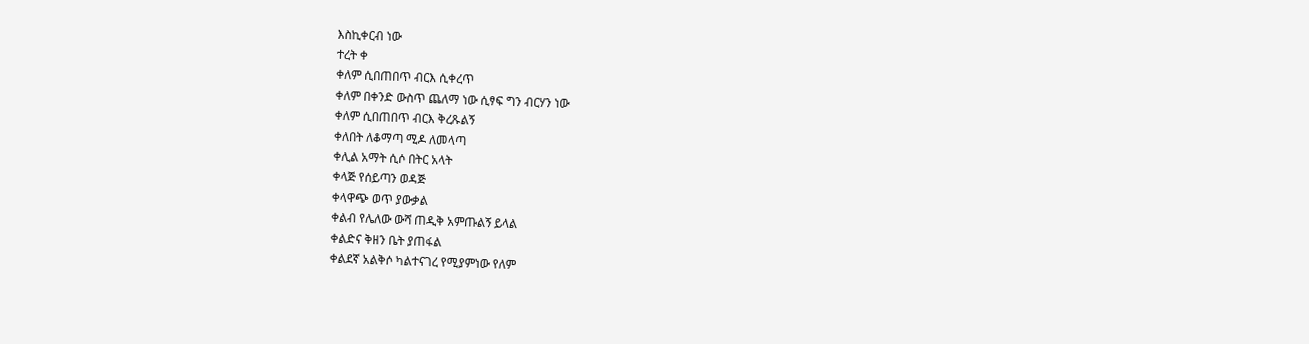እስኪቀርብ ነው
ተረት ቀ
ቀለም ሲበጠበጥ ብርእ ሲቀረጥ
ቀለም በቀንድ ውስጥ ጨለማ ነው ሲፃፍ ግን ብርሃን ነው
ቀለም ሲበጠበጥ ብርእ ቅረጹልኝ
ቀለበት ለቆማጣ ሚዶ ለመላጣ
ቀሊል አማት ሲሶ በትር አላት
ቀላጅ የሰይጣን ወዳጅ
ቀላዋጭ ወጥ ያውቃል
ቀልብ የሌለው ውሻ ጠዲቅ አምጡልኝ ይላል
ቀልድና ቅዘን ቤት ያጠፋል
ቀልደኛ አልቅሶ ካልተናገረ የሚያምነው የለም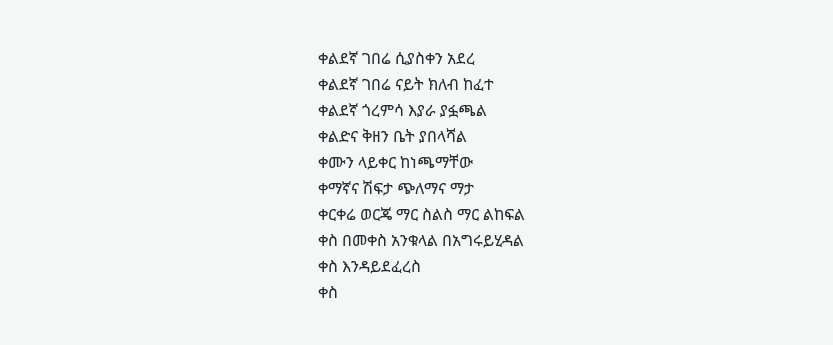ቀልደኛ ገበሬ ሲያስቀን አደረ
ቀልደኛ ገበሬ ናይት ክለብ ከፈተ
ቀልደኛ ጎረምሳ እያራ ያፏጫል
ቀልድና ቅዘን ቤት ያበላሻል
ቀሙን ላይቀር ከነጫማቸው
ቀማኛና ሽፍታ ጭለማና ማታ
ቀርቀሬ ወርጄ ማር ስልስ ማር ልከፍል
ቀስ በመቀስ አንቁላል በአግሩይሂዳል
ቀስ እንዳይደፈረስ
ቀስ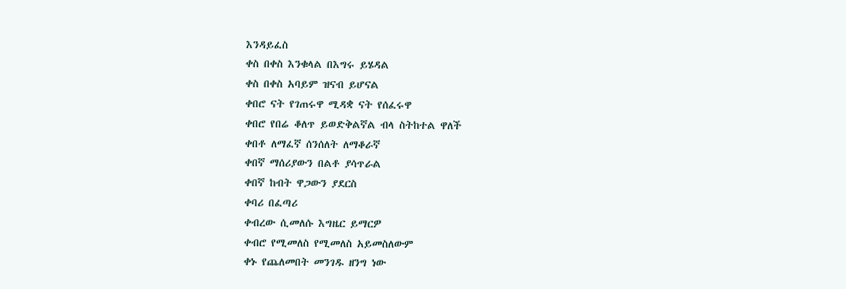እንዳይፈስ
ቀስ በቀስ እንቁላል በእግሩ ይሄዳል
ቀስ በቀስ አባይም ዝናብ ይሆናል
ቀበሮ ናት የገጠሩዋ ሚዳቋ ናት የሰፈሩዋ
ቀበሮ የበሬ ቆለጥ ይወድቅልኛል ብላ ስትከተል ዋለች
ቀበቶ ለማፈኛ ሰንሰለት ለማቆራኛ
ቀበኛ ማሰሪያውን በልቶ ያሳጥራል
ቀበኛ ከብት ዋጋውን ያደርስ
ቀባሪ በፈጣሪ
ቀብረው ሲመለሱ እግዜር ይማርዎ
ቀብሮ የሚመለስ የሚመለስ አይመስለውም
ቀኑ የጨለመበት መንገዱ ዘንግ ነው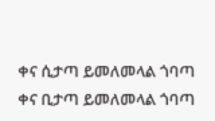ቀና ሲታጣ ይመለመላል ጎባጣ
ቀና ቢታጣ ይመለመላል ጎባጣ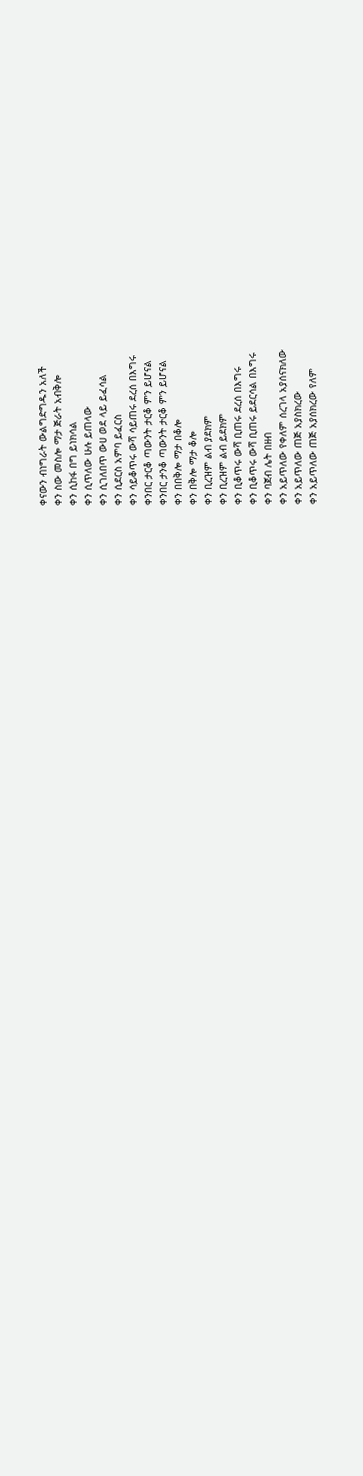ቀናውን ብነግራት ውልግድግዱን አለች
ቀን ስው መስሎ ማታ ጅራት አብቅሎ
ቀን ሲከፋ በግ ይነክሳል
ቀን ሲጥለው ሁሉ ይጠላው
ቀን ሲገለበጥ ውሀ ወደ ላይ ይፈሳል
ቀን ሲደርስ አምባ ይፈርስ
ቀን ሳይቆጥሩ ውሻ ሳይጠሩ ደረሰ በእግሩ
ቀንበር ታርቆ ጣውንት ታርቆ ምን ይሆናል
ቀንበር ታንቆ ጣውንት ታርቆ ምን ይሆናል
ቀን በበቅሎ ማታ በቆሎ
ቀን በቅሎ ማታ ቆሎ
ቀን ቢረዝም ልብ ያደክም
ቀን ቢረዝም ልብ ይደክም
ቀን ቢቆጥሩ ውሻ ቢጠሩ ደረሰ በእግሩ
ቀን ቢቆጥሩ ውሻ ቢጠሩ ይደርሳል በእግሩ
ቀን ባጀብ ሌት በዘብ
ቀን አይጥለው የቀለም ሰረገላ አያሰናክለው
ቀን አይጥለው ጠጅ አያስክረው
ቀን አይጥለው ጠጅ አያሰክረው የለም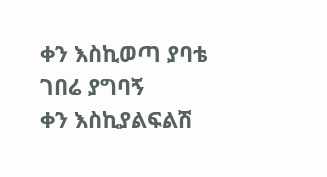ቀን እስኪወጣ ያባቴ ገበሬ ያግባኝ
ቀን እስኪያልፍልሽ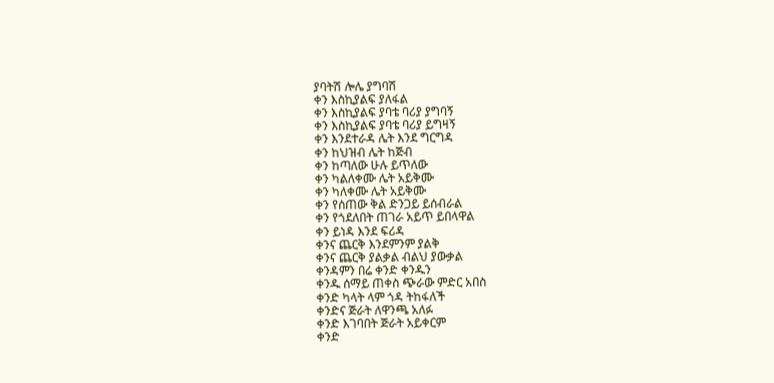ያባትሽ ሎሌ ያግባሽ
ቀን እስኪያልፍ ያለፋል
ቀን እስኪያልፍ ያባቴ ባሪያ ያግባኝ
ቀን እስኪያልፍ ያባቴ ባሪያ ይግዛኝ
ቀን እንደተራዳ ሌት እንደ ግርግዳ
ቀን ከህዝብ ሌት ከጅብ
ቀን ከጣለው ሁሉ ይጥለው
ቀን ካልለቀሙ ሌት አይቅሙ
ቀን ካለቀሙ ሌት አይቅሙ
ቀን የሰጠው ቅል ድንጋይ ይሰብራል
ቀን የጎደለበት ጠገራ አይጥ ይበላዋል
ቀን ይነዳ እንደ ፍሪዳ
ቀንና ጨርቅ እንደምንም ያልቅ
ቀንና ጨርቅ ያልቃል ብልህ ያውቃል
ቀንዳምን በሬ ቀንድ ቀንዱን
ቀንዱ ሰማይ ጠቀስ ጭራው ምድር አበስ
ቀንድ ካላት ላም ጎዳ ትከፋለች
ቀንድና ጅራት ለዋንጫ አለፉ
ቀንድ እገባበት ጅራት አይቀርም
ቀንድ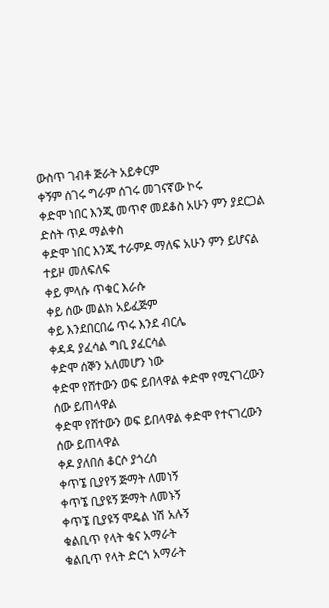ውስጥ ገብቶ ጅራት አይቀርም
ቀኝም ሰገሩ ግራም ሰገሩ መገናኛው ኮሩ
ቀድሞ ነበር እንጂ መጥኖ መደቆስ አሁን ምን ያደርጋል ድስት ጥዶ ማልቀስ
ቀድሞ ነበር እንጂ ተራምዶ ማለፍ አሁን ምን ይሆናል ተይዞ መለፍለፍ
ቀይ ምላሱ ጥቁር እራሱ
ቀይ ሰው መልክ አይፈጅም
ቀይ እንደበርበሬ ጥሩ እንደ ብርሌ
ቀዳዳ ያፈሳል ግቢ ያፈርሳል
ቀድሞ ሰኞን አለመሆን ነው
ቀድሞ የሸተውን ወፍ ይበላዋል ቀድሞ የሚናገረውን ሰው ይጠላዋል
ቀድሞ የሸተውን ወፍ ይበላዋል ቀድሞ የተናገረውን ሰው ይጠላዋል
ቀዶ ያለበሰ ቆርሶ ያጎረሰ
ቀጥኜ ቢያየኝ ጅማት ለመነኝ
ቀጥኜ ቢያዩኝ ጅማት ለመኑኝ
ቀጥኜ ቢያዩኝ ሞዴል ነሽ አሉኝ
ቁልቢጥ የላት ቁና አማራት
ቁልቢጥ የላት ድርጎ አማራት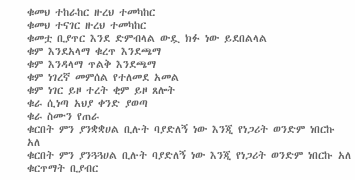ቁመህ ተከራከር ዙረህ ተመካከር
ቁመህ ተናገር ዙረህ ተመካከር
ቁመቷ ቢያጥር እንደ ድምብላል ውዷ ክፉ ነው ይደበልላል
ቁም እንደአላማ ቁረጥ እንደጫማ
ቁም እንዳላማ ጥልቅ እንደጫማ
ቁም ነገረኛ መምሰል የተለመደ አመል
ቁም ነገር ይዞ ተረት ቂም ይዞ ጸሎት
ቁራ ሲነጣ አህያ ቀንድ ያወጣ
ቁራ ስሙን የጠራ
ቁርበት ምን ያንቋቋሀል ቢሉት ባያድለኝ ነው እንጂ የነጋሪት ወንድም ነበርኩ አለ
ቁርበት ምን ያንጓጓሀል ቢሉት ባያድለኝ ነው እንጂ የነጋሪት ወንድም ነበርኩ አለ
ቁርጥማት ቢያብር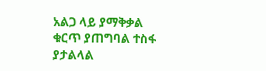አልጋ ላይ ያማቅቃል
ቁርጥ ያጠግባል ተስፋ ያታልላል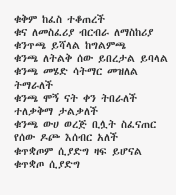ቁቅም ከፈስ ተቆጠረች
ቁና ለመስፈሪያ ብርብራ ለማስከሪያ
ቁንጥጫ ይሻላል ከግልምጫ
ቁንጫ ለትልቅ ሰው ይበረታል ይባላል
ቁንጫ መሄድ ሳትማር መዝለል ትማራለች
ቁንጫ ሞኝ ናት ቀን ትበራለች ተለቃቅማ ታልቃለች
ቁንጫ ውሀ ወረጅ ቢሏት ስፈናጠር የሰው ዶጮ እሰብር አለች
ቁጥቋጦም ሲያድግ ዛፍ ይሆናል
ቁጥቋጦ ሲያድግ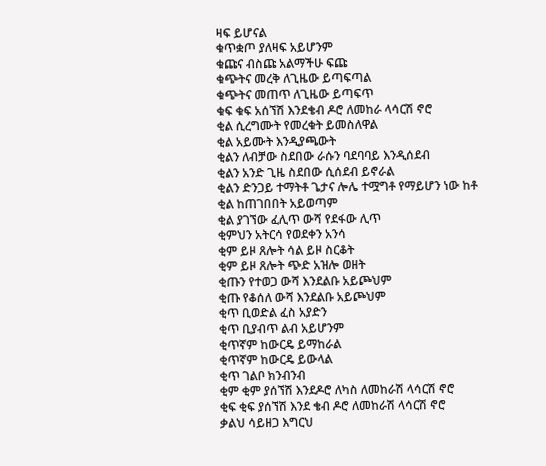ዛፍ ይሆናል
ቁጥቋጦ ያለዛፍ አይሆንም
ቁጩና ብስጩ አልማችሁ ፍጩ
ቁጭትና መረቅ ለጊዜው ይጣፍጣል
ቁጭትና መጠጥ ለጊዜው ይጣፍጥ
ቁፍ ቁፍ አሰኘሽ እንደቄብ ዶሮ ለመከራ ላሳርሽ ኖሮ
ቂል ሲረግሙት የመረቁት ይመስለዋል
ቂል አይሙት እንዲያጫውት
ቂልን ለብቻው ስደበው ራሱን ባደባባይ እንዲሰደብ
ቂልን አንድ ጊዜ ስደበው ሲሰደብ ይኖራል
ቂልን ድንጋይ ተማትቶ ጌታና ሎሌ ተሟግቶ የማይሆን ነው ከቶ
ቂል ከጠገበበት አይወጣም
ቂል ያገኘው ፈሊጥ ውሻ የደፋው ሊጥ
ቂምህን አትርሳ የወደቀን አንሳ
ቂም ይዞ ጸሎት ሳል ይዞ ስርቆት
ቂም ይዞ ጸሎት ጭድ አዝሎ ወዘት
ቂጡን የተወጋ ውሻ እንደልቡ አይጮህም
ቂጡ የቆሰለ ውሻ እንደልቡ አይጮህም
ቂጥ ቢወድል ፈስ አያድን
ቂጥ ቢያብጥ ልብ አይሆንም
ቂጥኛም ከውርዴ ይማከራል
ቂጥኛም ከውርዴ ይውላል
ቂጥ ገልቦ ክንብንብ
ቂም ቂም ያሰኘሽ እንደዶሮ ለካስ ለመከራሽ ላሳርሽ ኖሮ
ቂፍ ቂፍ ያሰኘሽ እንደ ቄብ ዶሮ ለመከራሽ ላሳርሽ ኖሮ
ቃልህ ሳይዘጋ እግርህ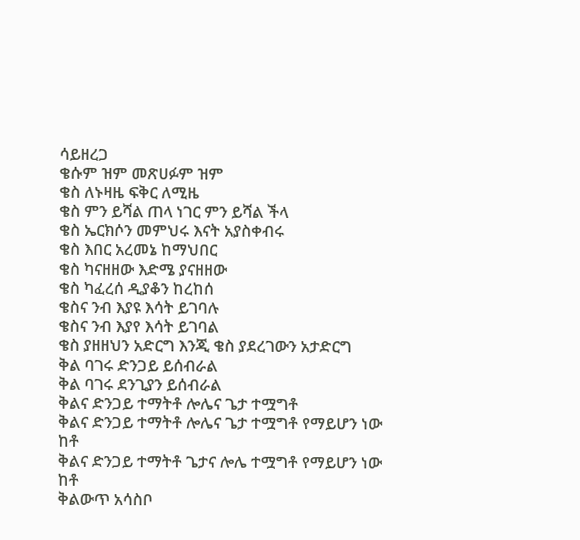ሳይዘረጋ
ቄሱም ዝም መጽሀፉም ዝም
ቄስ ለኑዛዜ ፍቅር ለሚዜ
ቄስ ምን ይሻል ጠላ ነገር ምን ይሻል ችላ
ቄስ ኤርክሶን መምህሩ እናት አያስቀብሩ
ቄስ እበር አረመኔ ከማህበር
ቄስ ካናዘዘው እድሜ ያናዘዘው
ቄስ ካፈረሰ ዲያቆን ከረከሰ
ቄስና ንብ እያዩ እሳት ይገባሉ
ቄስና ንብ እያየ እሳት ይገባል
ቄስ ያዘዘህን አድርግ እንጂ ቄስ ያደረገውን አታድርግ
ቅል ባገሩ ድንጋይ ይሰብራል
ቅል ባገሩ ደንጊያን ይሰብራል
ቅልና ድንጋይ ተማትቶ ሎሌና ጌታ ተሟግቶ
ቅልና ድንጋይ ተማትቶ ሎሌና ጌታ ተሟግቶ የማይሆን ነው ከቶ
ቅልና ድንጋይ ተማትቶ ጌታና ሎሌ ተሟግቶ የማይሆን ነው ከቶ
ቅልውጥ አሳስቦ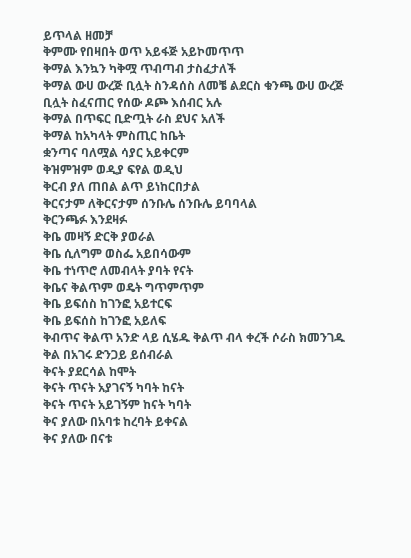ይጥላል ዘመቻ
ቅምሙ የበዛበት ወጥ አይፋጅ አይኮመጥጥ
ቅማል እንኳን ካቅሟ ጥብጣብ ታስፈታለች
ቅማል ውሀ ውረጅ ቢሏት ስንዳሰስ ለመቼ ልደርስ ቁንጫ ውሀ ውረጅ ቢሏት ስፈናጠር የሰው ዶጮ እሰብር አሉ
ቅማል በጥፍር ቢድጧት ራስ ደህና አለች
ቅማል ከአካላት ምስጢር ከቤት
ቋንጣና ባለሟል ሳያር አይቀርም
ቅዝምዝም ወዲያ ፍየል ወዲህ
ቅርብ ያለ ጠበል ልጥ ይነከርበታል
ቅርናታም ለቅርናታም ሰንቡሌ ሰንቡሌ ይባባላል
ቅርንጫፉ እንደዛፉ
ቅቤ መዛኝ ድርቅ ያወራል
ቅቤ ሲለግም ወስፌ አይበሳውም
ቅቤ ተነጥሮ ለመብላት ያባት የናት
ቅቤና ቅልጥም ወዴት ግጥምጥም
ቅቤ ይፍሰስ ከገንፎ አይተርፍ
ቅቤ ይፍሰስ ከገንፎ አይለፍ
ቅብጥና ቅልጥ አንድ ላይ ሲሄዱ ቅልጥ ብላ ቀረች ሶራስ ክመንገዱ
ቅል በአገሩ ድንጋይ ይሰብራል
ቅናት ያደርሳል ከሞት
ቅናት ጥናት አያገናኝ ካባት ከናት
ቅናት ጥናት አይገኝም ከናት ካባት
ቅና ያለው በአባቱ ከረባት ይቀናል
ቅና ያለው በናቱ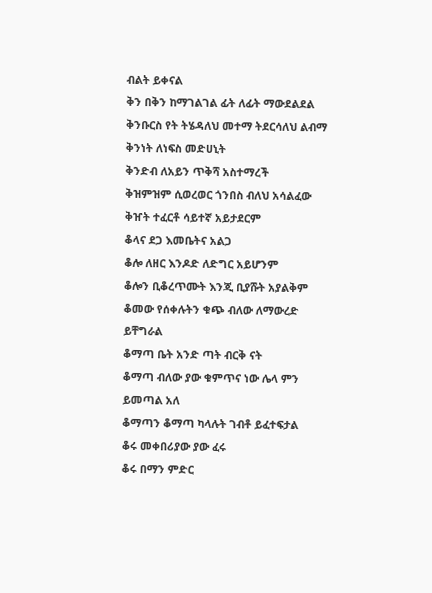ብልት ይቀናል
ቅን በቅን ከማገልገል ፊት ለፊት ማውደልደል
ቅንቡርስ የት ትሄዳለህ መተማ ትደርሳለህ ልብማ
ቅንነት ለነፍስ መድሀኒት
ቅንድብ ለአይን ጥቅሻ አስተማረች
ቅዝምዝም ሲወረወር ጎንበስ ብለህ አሳልፈው
ቅዠት ተፈርቶ ሳይተኛ አይታደርም
ቆላና ደጋ እመቤትና አልጋ
ቆሎ ለዘር እንዶድ ለድግር አይሆንም
ቆሎን ቢቆረጥሙት እንጂ ቢያሹት አያልቅም
ቆመው የሰቀሉትን ቁጭ ብለው ለማውረድ ይቸግራል
ቆማጣ ቤት አንድ ጣት ብርቅ ናት
ቆማጣ ብለው ያው ቁምጥና ነው ሌላ ምን ይመጣል አለ
ቆማጣን ቆማጣ ካላሉት ገብቶ ይፈተፍታል
ቆሩ መቀበሪያው ያው ፈሩ
ቆሩ በማን ምድር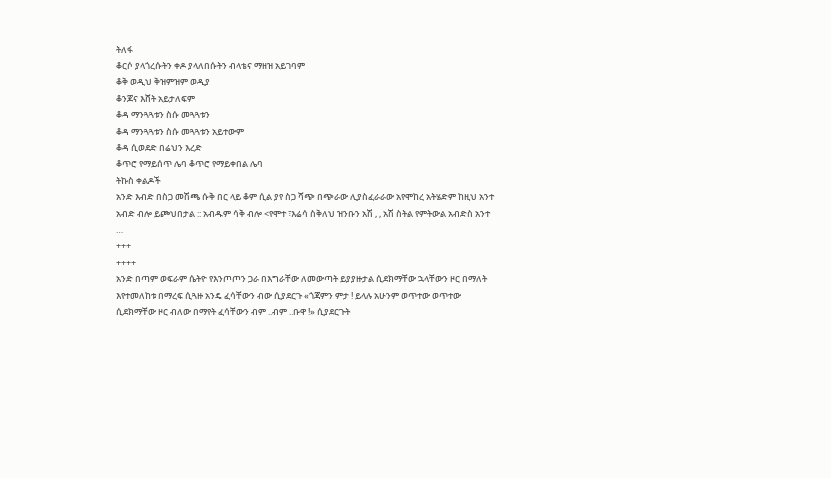ትለፋ
ቆርሶ ያላጎረሱትን ቀዶ ያላለበሱትን ብላቴና ማዘዝ አይገባም
ቆቅ ወዲህ ቅዝምዝም ወዲያ
ቆንጆና እሸት አይታለፍም
ቆዳ ማንጓጓቱን ስሱ መጓጓቱን
ቆዳ ማንጓጓቱን ስሱ መጓጓቱን አይተውም
ቆዳ ሲወደድ በሬህን እረድ
ቆጥሮ የማይሰጥ ሌባ ቆጥሮ የማይቀበል ሌባ
ትኩስ ቀልዶች
አንድ እብድ በስጋ መሽጫ ሱቅ በር ላይ ቆም ሲል ያየ ስጋ ሻጭ በጭራው ሊያስፈራራው አየሞከረ አትሄድም ከዚህ አንተ
አብድ ብሎ ይጮህበታል :: አብዱም ሳቅ ብሎ <የሞተ ፣እሬሳ ስቅለህ ዝንቡን አሽ , , አሽ ስትል የምትውል አብድስ አንተ
…
+++
++++
አንድ በጣም ወፍራም ሴትዮ የእንጦጦን ጋራ በእግራቸው ለመውጣት ይያያዙታል ሲደክማቸው ኋላቸውን ዞር በማለት
እየተመለከቱ በማረፍ ሲጓዙ አንዴ ፈሳቸውን ብው ሲያደርጉ «ጎጃምን ምታ ! ይላሉ አሁንም ወጥተው ወጥተው
ሲደክማቸው ዞር ብለው በማየት ፈሳቸውን ብም ..ብም ..ቡዋ !» ሲያደርጉት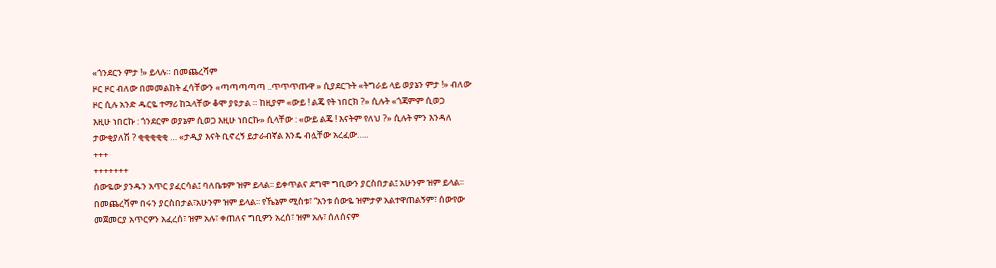«ጎንደርን ምታ !» ይላሉ። በመጨረሻም
ዞር ዞር ብለው በመመልከት ፈሳቸውን «ጣጣጣጣጣ ..ጥጥጥጡዋ » ሲያደርጉት «ትግራይ ላይ ወያኔን ምታ !» ብለው
ዞር ሲሉ አንድ ዱርዬ ተማሪ ከኋላቸው ቆሞ ያዩታል ። ከዚያም «ውይ ! ልጄ የት ነበርክ ?» ሲሉት «ጎጃምም ሲወጋ
እዚሁ ነበርኩ : ጎንደርም ወያኔም ሲወጋ እዚሁ ነበርኩ» ሲላቸው : «ውይ ልጄ ! እናትም የለህ ?» ሲሉት ምን እንዳለ
ታውቂያለሽ ? ቂቂቂቂቂ … «ታዲያ እናት ቢኖረኝ ይታራብኛል እንዴ ብሏቸው አረፈው…..
+++
+++++++
ሰውዬው ያንዱን አጥር ያፈርሳል፤ ባለቤቱም ዝም ይላል፡፡ ይቀጥልና ደግሞ ግቢውን ያርስበታል፤ አሁንም ዝም ይላል፡፡
በመጨረሻም በሩን ያርስበታል፣አሁንም ዝም ይላል፡፡ የኼኔም ሚስቱ፣ “አንቱ ሰውዬ ዝምታዎ አልተዋጠልኝም፣ ሰውየው
መጀመርያ አጥርዎን አፈረሰ፣ ዝም አሉ፣ ቀጠለና ግቢዎን አረሰ፣ ዝም አሉ፣ ሰለሰናም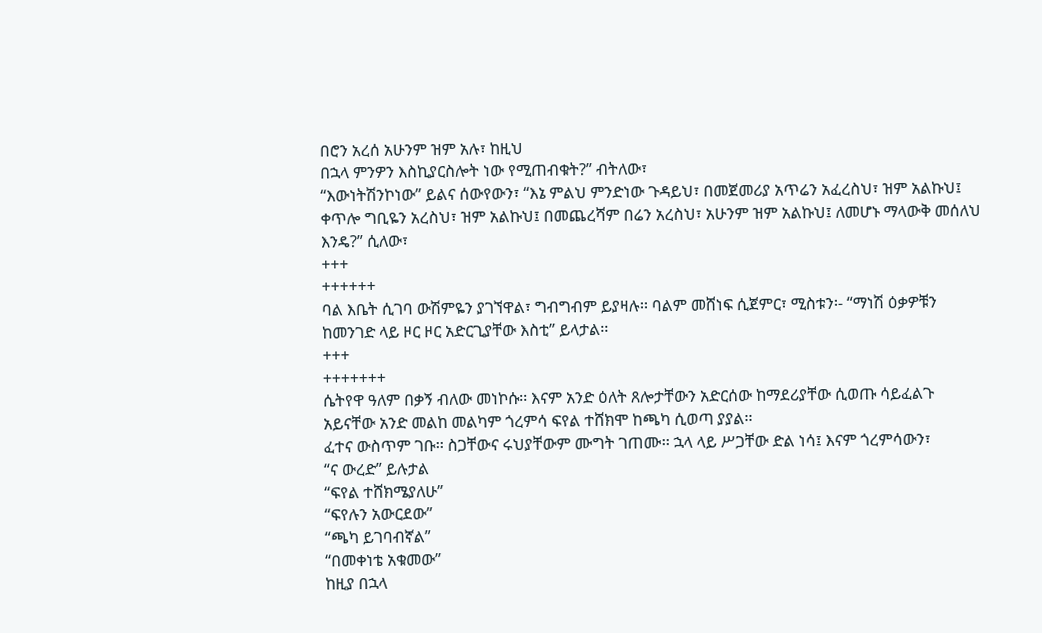በሮን አረሰ አሁንም ዝም አሉ፣ ከዚህ
በኋላ ምንዎን እስኪያርስሎት ነው የሚጠብቁት?” ብትለው፣
“እውነትሽንኮነው” ይልና ሰውየውን፣ “እኔ ምልህ ምንድነው ጉዳይህ፣ በመጀመሪያ አጥሬን አፈረስህ፣ ዝም አልኩህ፤
ቀጥሎ ግቢዬን አረስህ፣ ዝም አልኩህ፤ በመጨረሻም በሬን አረስህ፣ አሁንም ዝም አልኩህ፤ ለመሆኑ ማላውቅ መሰለህ
እንዴ?” ሲለው፣
+++
++++++
ባል እቤት ሲገባ ውሽምዬን ያገኘዋል፣ ግብግብም ይያዛሉ፡፡ ባልም መሸነፍ ሲጀምር፣ ሚስቱን፡- “ማነሽ ዕቃዎቹን
ከመንገድ ላይ ዞር ዞር አድርጊያቸው እስቲ” ይላታል፡፡
+++
+++++++
ሴትየዋ ዓለም በቃኝ ብለው መነኮሱ፡፡ እናም አንድ ዕለት ጸሎታቸውን አድርሰው ከማደሪያቸው ሲወጡ ሳይፈልጉ
አይናቸው አንድ መልከ መልካም ጎረምሳ ፍየል ተሸክሞ ከጫካ ሲወጣ ያያል፡፡
ፈተና ውስጥም ገቡ፡፡ ስጋቸውና ሩህያቸውም ሙግት ገጠሙ፡፡ ኋላ ላይ ሥጋቸው ድል ነሳ፤ እናም ጎረምሳውን፣
“ና ውረድ” ይሉታል
“ፍየል ተሸክሜያለሁ”
“ፍየሉን አውርደው”
“ጫካ ይገባብኛል”
“በመቀነቴ አቁመው”
ከዚያ በኋላ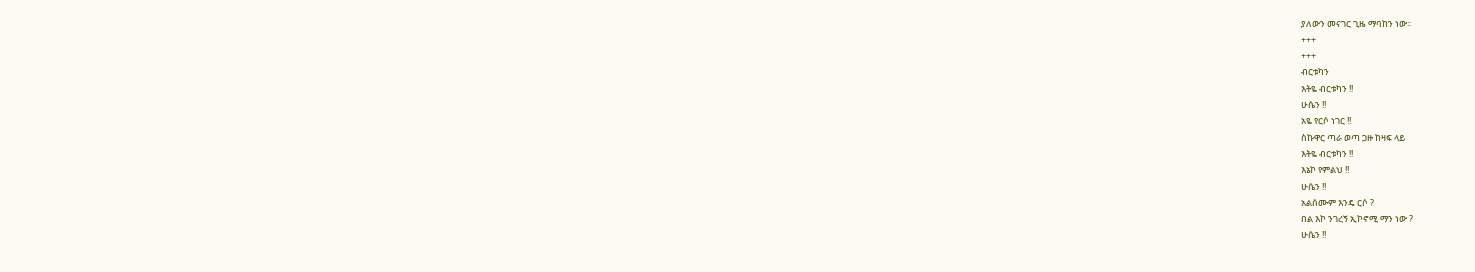ያለውን መናገር ጊዜ ማባከን ነው፡፡
+++
+++
ብርቱካን
እትዬ ብርቱካን !!
ሁሴን !!
አዬ የርሶ ነገር !!
ስኩዋር ጣራ ወጣ ጋዙ ከዛፍ ላይ
እትዬ ብርቱካን !!
እኔኮ የምልህ !!
ሁሴን !!
አልሰሙም እንዴ ርሶ ?
በል እኮ ንገረኝ ኢኮኖሚ ማን ነው ?
ሁሴን !!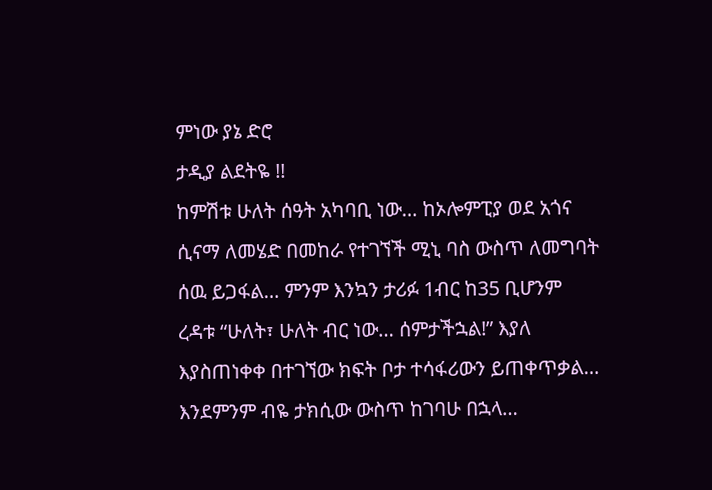ምነው ያኔ ድሮ
ታዲያ ልደትዬ !!
ከምሽቱ ሁለት ሰዓት አካባቢ ነው… ከኦሎምፒያ ወደ አጎና ሲናማ ለመሄድ በመከራ የተገኘች ሚኒ ባስ ውስጥ ለመግባት
ሰዉ ይጋፋል… ምንም እንኳን ታሪፉ 1ብር ከ35 ቢሆንም ረዳቱ “ሁለት፣ ሁለት ብር ነው… ሰምታችኋል!” እያለ
እያስጠነቀቀ በተገኘው ክፍት ቦታ ተሳፋሪውን ይጠቀጥቃል… እንደምንም ብዬ ታክሲው ውስጥ ከገባሁ በኋላ…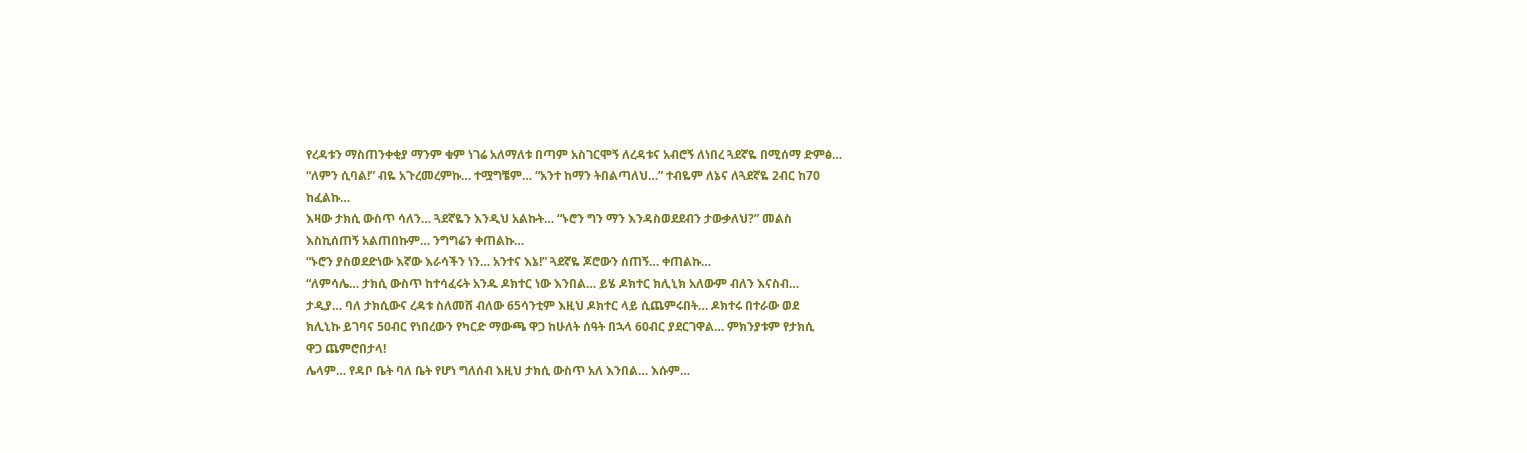የረዳቱን ማስጠንቀቂያ ማንም ቁም ነገሬ አለማለቱ በጣም አስገርሞኝ ለረዳቱና አብሮኝ ለነበረ ጓደኛዬ በሚሰማ ድምፅ…
“ለምን ሲባል!” ብዬ አጉረመረምኩ… ተሟግቼም… “አንተ ከማን ትበልጣለህ…” ተብዬም ለኔና ለጓደኛዬ 2ብር ከ70
ከፈልኩ…
እዛው ታክሲ ውስጥ ሳለን… ጓደኛዬን እንዲህ አልኩት… “ኑሮን ግን ማን እንዳስወደደብን ታውቃለህ?” መልስ
እስኪሰጠኝ አልጠበኩም… ንግግሬን ቀጠልኩ…
“ኑሮን ያስወደድነው እኛው እራሳችን ነን… አንተና እኔ!” ጓደኛዬ ጆሮውን ሰጠኝ… ቀጠልኩ…
“ለምሳሌ… ታክሲ ውስጥ ከተሳፈሩት አንዱ ዶክተር ነው እንበል… ይሄ ዶክተር ክሊኒክ አለውም ብለን እናስብ…
ታዲያ… ባለ ታክሲውና ረዳቱ ስለመሸ ብለው 65ሳንቲም እዚህ ዶክተር ላይ ሲጨምሩበት… ዶክተሩ በተራው ወደ
ክሊኒኩ ይገባና 50ብር የነበረውን የካርድ ማውጫ ዋጋ ከሁለት ሰዓት በኋላ 60ብር ያደርገዋል… ምክንያቱም የታክሲ
ዋጋ ጨምሮበታላ!
ሌላም… የዳቦ ቤት ባለ ቤት የሆነ ግለሰብ እዚህ ታክሲ ውስጥ አለ እንበል… እሱም…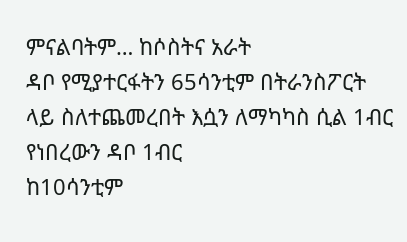ምናልባትም… ከሶስትና አራት
ዳቦ የሚያተርፋትን 65ሳንቲም በትራንስፖርት ላይ ስለተጨመረበት እሷን ለማካካስ ሲል 1ብር የነበረውን ዳቦ 1ብር
ከ10ሳንቲም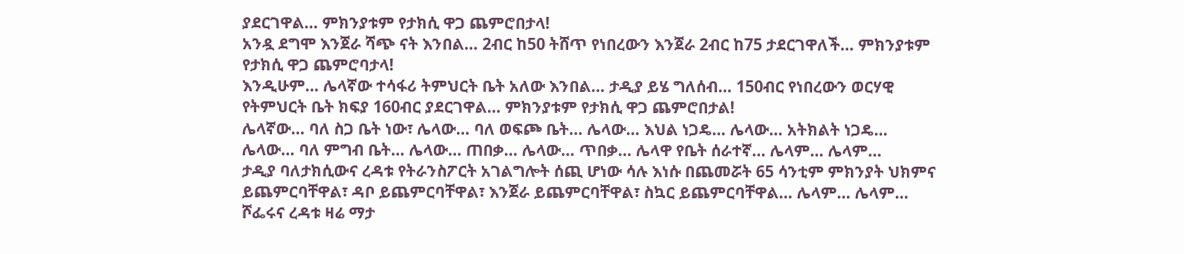ያደርገዋል… ምክንያቱም የታክሲ ዋጋ ጨምሮበታላ!
አንዷ ደግሞ እንጀራ ሻጭ ናት እንበል… 2ብር ከ50 ትሸጥ የነበረውን እንጀራ 2ብር ከ75 ታደርገዋለች… ምክንያቱም
የታክሲ ዋጋ ጨምሮባታላ!
እንዲሁም… ሌላኛው ተሳፋሪ ትምህርት ቤት አለው እንበል… ታዲያ ይሄ ግለሰብ… 150ብር የነበረውን ወርሃዊ
የትምህርት ቤት ክፍያ 160ብር ያደርገዋል… ምክንያቱም የታክሲ ዋጋ ጨምሮበታል!
ሌላኛው… ባለ ስጋ ቤት ነው፣ ሌላው… ባለ ወፍጮ ቤት… ሌላው… እህል ነጋዴ… ሌላው… አትክልት ነጋዴ…
ሌላው… ባለ ምግብ ቤት… ሌላው… ጠበቃ… ሌላው… ጥበቃ… ሌላዋ የቤት ሰራተኛ… ሌላም… ሌላም…
ታዲያ ባለታክሲውና ረዳቱ የትራንስፖርት አገልግሎት ሰጪ ሆነው ሳሉ እነሱ በጨመሯት 65 ሳንቲም ምክንያት ህክምና
ይጨምርባቸዋል፣ ዳቦ ይጨምርባቸዋል፣ እንጀራ ይጨምርባቸዋል፣ ስኳር ይጨምርባቸዋል… ሌላም… ሌላም…
ሾፌሩና ረዳቱ ዛሬ ማታ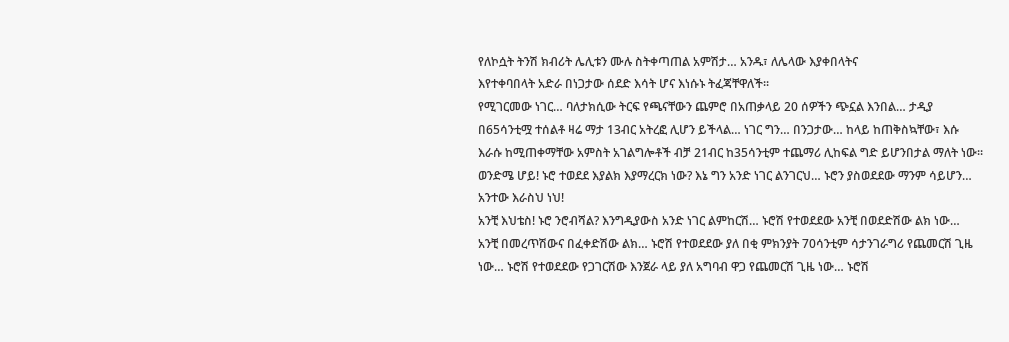የለኮሷት ትንሽ ክብሪት ሌሊቱን ሙሉ ስትቀጣጠል አምሽታ… አንዱ፣ ለሌላው እያቀበላትና
እየተቀባበላት አድራ በነጋታው ሰደድ እሳት ሆና እነሱኑ ትፈጃቸዋለች፡፡
የሚገርመው ነገር… ባለታክሲው ትርፍ የጫናቸውን ጨምሮ በአጠቃላይ 20 ሰዎችን ጭኗል እንበል… ታዲያ
በ65ሳንቲሟ ተሰልቶ ዛሬ ማታ 13ብር አትረፎ ሊሆን ይችላል… ነገር ግን… በንጋታው… ከላይ ከጠቅስኳቸው፣ እሱ
እራሱ ከሚጠቀማቸው አምስት አገልግሎቶች ብቻ 21ብር ከ35ሳንቲም ተጨማሪ ሊከፍል ግድ ይሆንበታል ማለት ነው፡፡
ወንድሜ ሆይ! ኑሮ ተወደደ እያልክ እያማረርክ ነው? እኔ ግን አንድ ነገር ልንገርህ… ኑሮን ያስወደደው ማንም ሳይሆን…
አንተው እራስህ ነህ!
አንቺ እህቴስ! ኑሮ ንሮብሻል? እንግዲያውስ አንድ ነገር ልምከርሽ… ኑሮሽ የተወደደው አንቺ በወደድሽው ልክ ነው…
አንቺ በመረጥሽውና በፈቀድሽው ልክ… ኑሮሽ የተወደደው ያለ በቂ ምክንያት 70ሳንቲም ሳታንገራግሪ የጨመርሽ ጊዜ
ነው… ኑሮሽ የተወደደው የጋገርሽው እንጀራ ላይ ያለ አግባብ ዋጋ የጨመርሽ ጊዜ ነው… ኑሮሽ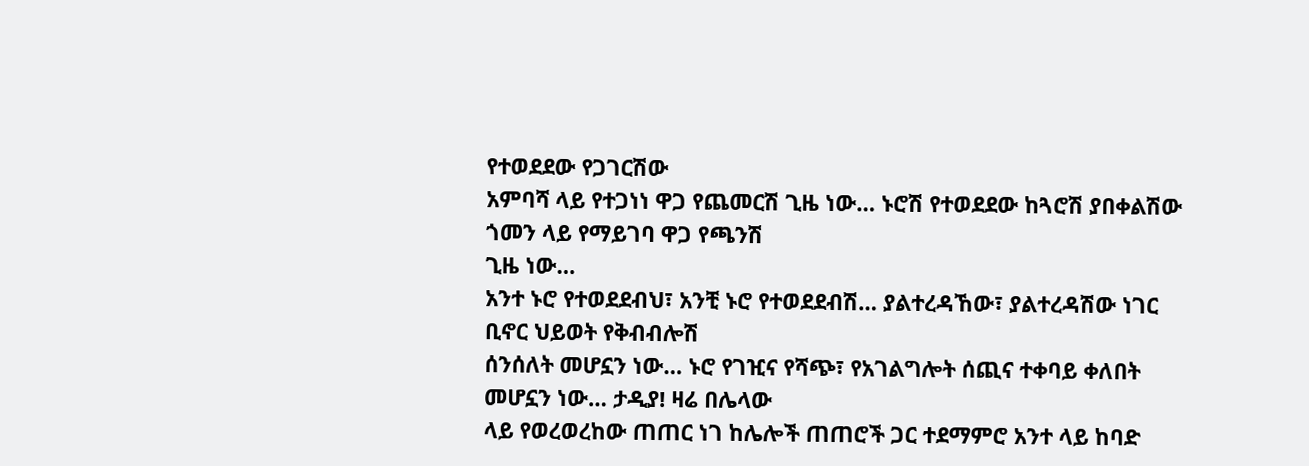የተወደደው የጋገርሽው
አምባሻ ላይ የተጋነነ ዋጋ የጨመርሽ ጊዜ ነው… ኑሮሽ የተወደደው ከጓሮሽ ያበቀልሽው ጎመን ላይ የማይገባ ዋጋ የጫንሽ
ጊዜ ነው…
አንተ ኑሮ የተወደደብህ፣ አንቺ ኑሮ የተወደደብሽ… ያልተረዳኸው፣ ያልተረዳሽው ነገር ቢኖር ህይወት የቅብብሎሽ
ሰንሰለት መሆኗን ነው… ኑሮ የገዢና የሻጭ፣ የአገልግሎት ሰጪና ተቀባይ ቀለበት መሆኗን ነው… ታዲያ! ዛሬ በሌላው
ላይ የወረወረከው ጠጠር ነገ ከሌሎች ጠጠሮች ጋር ተደማምሮ አንተ ላይ ከባድ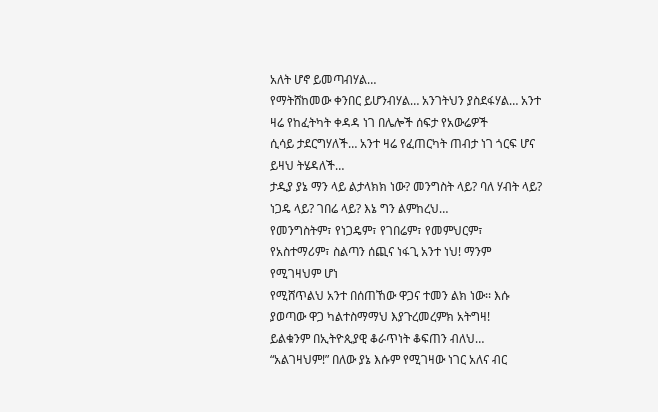አለት ሆኖ ይመጣብሃል…
የማትሸከመው ቀንበር ይሆንብሃል… አንገትህን ያስደፋሃል… አንተ ዛሬ የከፈትካት ቀዳዳ ነገ በሌሎች ሰፍታ የአውሬዎች
ሲሳይ ታደርግሃለች… አንተ ዛሬ የፈጠርካት ጠብታ ነገ ጎርፍ ሆና ይዛህ ትሄዳለች…
ታዲያ ያኔ ማን ላይ ልታላክክ ነው? መንግስት ላይ? ባለ ሃብት ላይ? ነጋዴ ላይ? ገበሬ ላይ? እኔ ግን ልምከረህ…
የመንግስትም፣ የነጋዴም፣ የገበሬም፣ የመምህርም፣ የአስተማሪም፣ ስልጣን ሰጪና ነፋጊ አንተ ነህ! ማንም የሚገዛህም ሆነ
የሚሸጥልህ አንተ በሰጠኸው ዋጋና ተመን ልክ ነው፡፡ እሱ ያወጣው ዋጋ ካልተስማማህ እያጉረመረምክ አትግዛ!
ይልቁንም በኢትዮጲያዊ ቆራጥነት ቆፍጠን ብለህ… “አልገዛህም!” በለው ያኔ እሱም የሚገዛው ነገር አለና ብር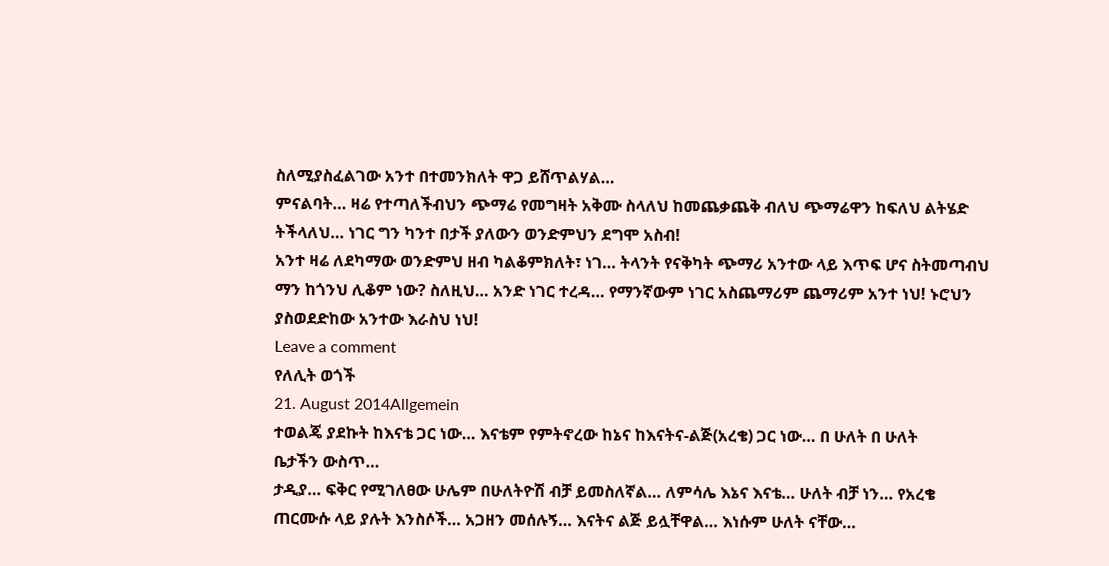ስለሚያስፈልገው አንተ በተመንክለት ዋጋ ይሸጥልሃል…
ምናልባት… ዛሬ የተጣለችብህን ጭማሬ የመግዛት አቅሙ ስላለህ ከመጨቃጨቅ ብለህ ጭማሬዋን ከፍለህ ልትሄድ
ትችላለህ… ነገር ግን ካንተ በታች ያለውን ወንድምህን ደግሞ አስብ!
አንተ ዛሬ ለደካማው ወንድምህ ዘብ ካልቆምክለት፣ ነገ… ትላንት የናቅካት ጭማሪ አንተው ላይ እጥፍ ሆና ስትመጣብህ
ማን ከጎንህ ሊቆም ነው? ስለዚህ… አንድ ነገር ተረዳ… የማንኛውም ነገር አስጨማሪም ጨማሪም አንተ ነህ! ኑሮህን
ያስወደድከው አንተው እራስህ ነህ!
Leave a comment
የለሊት ወጎች
21. August 2014Allgemein
ተወልጄ ያደኩት ከእናቴ ጋር ነው… እናቴም የምትኖረው ከኔና ከእናትና-ልጅ(አረቄ) ጋር ነው… በ ሁለት በ ሁለት
ቤታችን ውስጥ…
ታዲያ… ፍቅር የሚገለፀው ሁሌም በሁለትዮሽ ብቻ ይመስለኛል… ለምሳሌ እኔና እናቴ… ሁለት ብቻ ነን… የአረቄ
ጠርሙሱ ላይ ያሉት እንስሶች… አጋዘን መሰሉኝ… እናትና ልጅ ይሏቸዋል… እነሱም ሁለት ናቸው…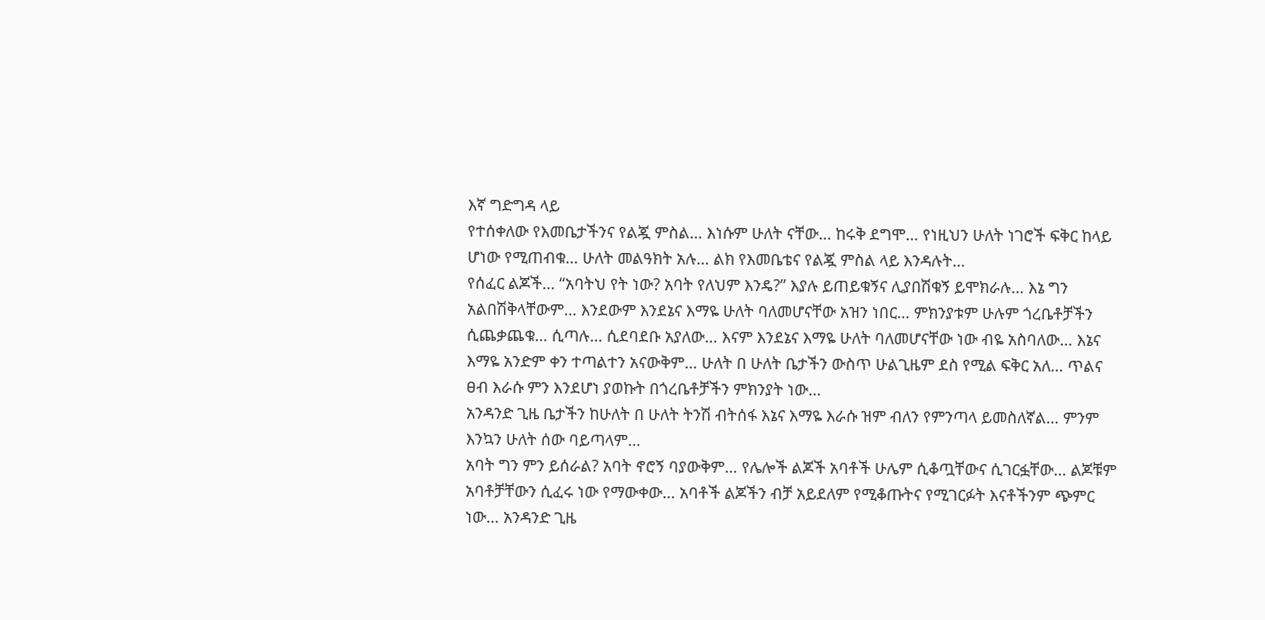እኛ ግድግዳ ላይ
የተሰቀለው የእመቤታችንና የልጇ ምስል… እነሱም ሁለት ናቸው… ከሩቅ ደግሞ… የነዚህን ሁለት ነገሮች ፍቅር ከላይ
ሆነው የሚጠብቁ… ሁለት መልዓክት አሉ… ልክ የእመቤቴና የልጇ ምስል ላይ እንዳሉት…
የሰፈር ልጆች… “አባትህ የት ነው? አባት የለህም እንዴ?” እያሉ ይጠይቁኝና ሊያበሽቁኝ ይሞክራሉ… እኔ ግን
አልበሽቅላቸውም… እንደውም እንደኔና እማዬ ሁለት ባለመሆናቸው አዝን ነበር… ምክንያቱም ሁሉም ጎረቤቶቻችን
ሲጨቃጨቁ… ሲጣሉ… ሲደባደቡ አያለው… እናም እንደኔና እማዬ ሁለት ባለመሆናቸው ነው ብዬ አስባለው… እኔና
እማዬ አንድም ቀን ተጣልተን አናውቅም… ሁለት በ ሁለት ቤታችን ውስጥ ሁልጊዜም ደስ የሚል ፍቅር አለ… ጥልና
ፀብ እራሱ ምን እንደሆነ ያወኩት በጎረቤቶቻችን ምክንያት ነው…
አንዳንድ ጊዜ ቤታችን ከሁለት በ ሁለት ትንሽ ብትሰፋ እኔና እማዬ እራሱ ዝም ብለን የምንጣላ ይመስለኛል… ምንም
እንኳን ሁለት ሰው ባይጣላም…
አባት ግን ምን ይሰራል? አባት ኖሮኝ ባያውቅም… የሌሎች ልጆች አባቶች ሁሌም ሲቆጧቸውና ሲገርፏቸው… ልጆቹም
አባቶቻቸውን ሲፈሩ ነው የማውቀው… አባቶች ልጆችን ብቻ አይደለም የሚቆጡትና የሚገርፉት እናቶችንም ጭምር
ነው… አንዳንድ ጊዜ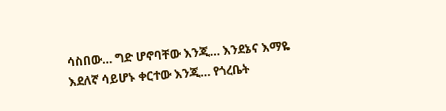ሳስበው… ግድ ሆኖባቸው እንጂ… እንደኔና እማዬ እደለኛ ሳይሆኑ ቀርተው እንጂ… የጎረቤት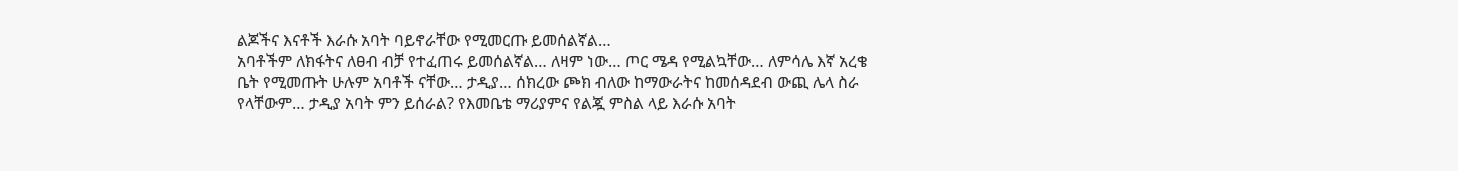ልጆችና እናቶች እራሱ አባት ባይኖራቸው የሚመርጡ ይመሰልኛል…
አባቶችም ለክፋትና ለፀብ ብቻ የተፈጠሩ ይመሰልኛል… ለዛም ነው… ጦር ሜዳ የሚልኳቸው… ለምሳሌ እኛ አረቄ
ቤት የሚመጡት ሁሉም አባቶች ናቸው… ታዲያ… ሰክረው ጮክ ብለው ከማውራትና ከመሰዳደብ ውጪ ሌላ ስራ
የላቸውም… ታዲያ አባት ምን ይሰራል? የእመቤቴ ማሪያምና የልጇ ምስል ላይ እራሱ አባት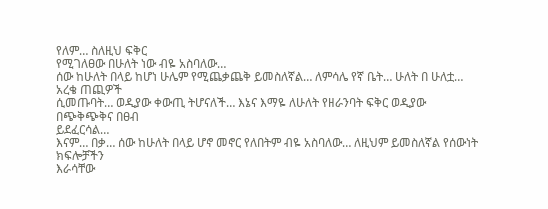የለም… ስለዚህ ፍቅር
የሚገለፀው በሁለት ነው ብዬ አስባለው…
ሰው ከሁለት በላይ ከሆነ ሁሌም የሚጨቃጨቅ ይመስለኛል… ለምሳሌ የኛ ቤት… ሁለት በ ሁለቷ… አረቄ ጠጪዎች
ሲመጡባት… ወዲያው ቀውጢ ትሆናለች… እኔና እማዬ ለሁለት የዘራንባት ፍቅር ወዲያው በጭቅጭቅና በፀብ
ይደፈርሳል…
እናም… በቃ… ሰው ከሁለት በላይ ሆኖ መኖር የለበትም ብዬ አስባለው… ለዚህም ይመስለኛል የሰውነት ክፍሎቻችን
እራሳቸው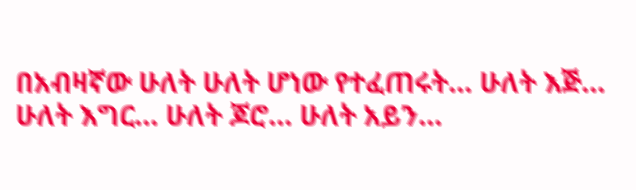በአብዛኛው ሁለት ሁለት ሆነው የተፈጠሩት… ሁለት እጅ… ሁለት እግር… ሁለት ጆሮ… ሁለት አይን…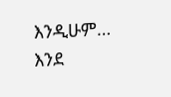እንዲሁም… እንደ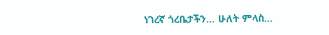ነገረኛ ጎረቤታችን… ሁለት ምላስ…